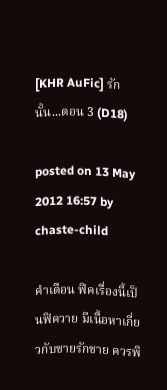[KHR AuFic] รักนั้น...ตอน 3 (D18)

posted on 13 May 2012 16:57 by chaste-child

คำเตือน ฟิคเรื่องนี้เป็นฟิควาย มีเนื้อหาเกี่ยวกับชายรักชาย ควรพิ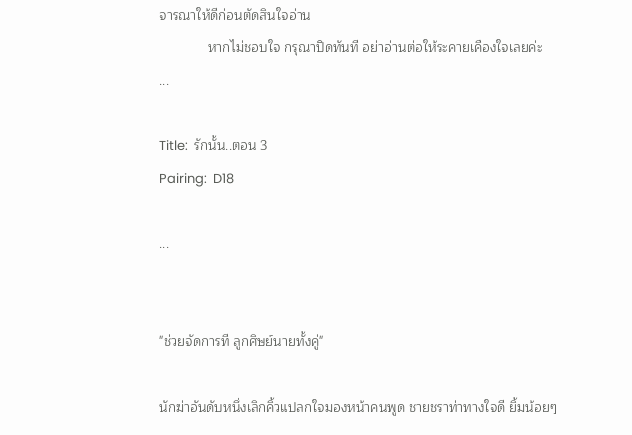จารณาให้ดีก่อนตัดสินใจอ่าน
             หากไม่ชอบใจ กรุณาปิดทันที อย่าอ่านต่อให้ระคายเคืองใจเลยค่ะ
...

Title:  รักนั้น..ตอน 3
Pairing:  D18

...


"ช่วยจัดการที ลูกศิษย์นายทั้งคู่"

นักฆ่าอันดับหนึ่งเลิกคิ้วแปลกใจมองหน้าคนพูด ชายชราท่าทางใจดี ยิ้มน้อยๆ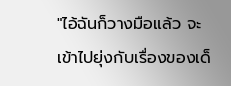"ไอ้ฉันก็วางมือแล้ว จะเข้าไปยุ่งกับเรื่องของเด็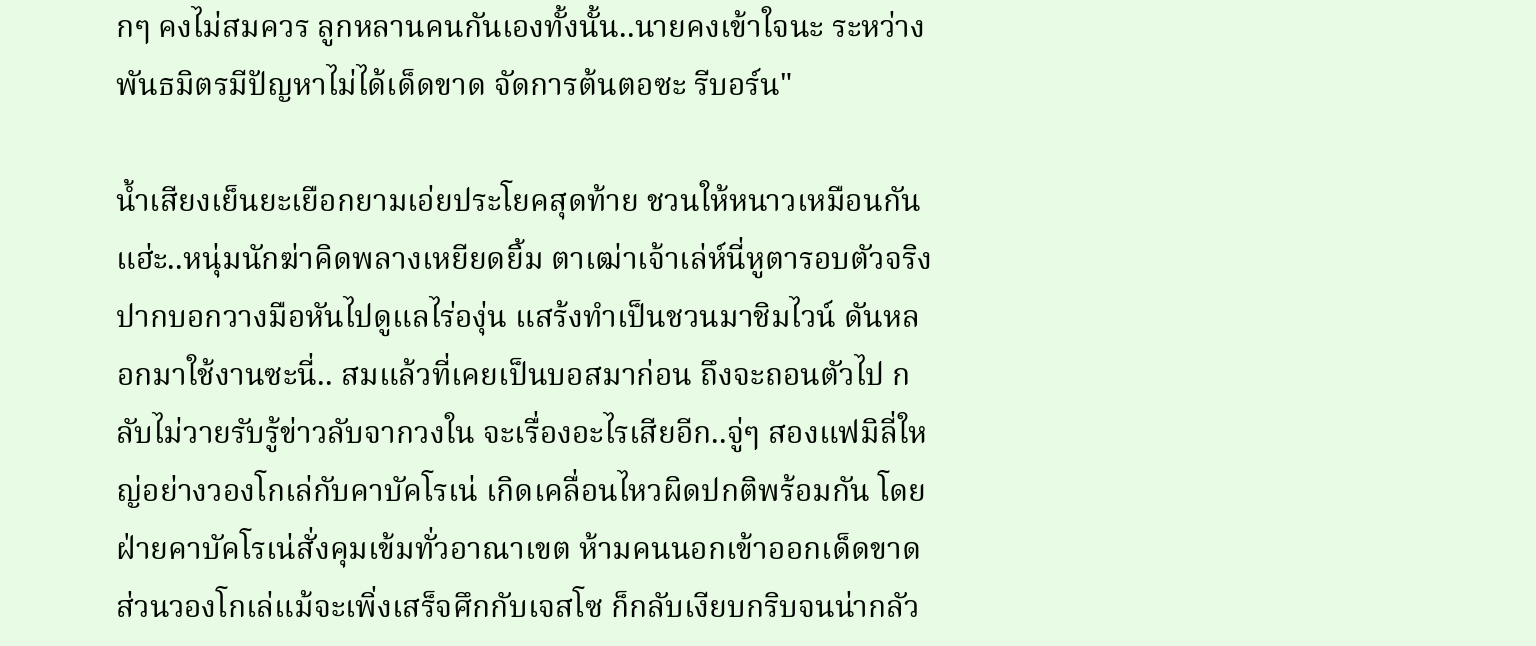กๆ คงไม่สมควร ลูกหลานคนกันเองทั้งนั้น..นายคงเข้าใจนะ ระหว่างพันธมิตรมีปัญหาไม่ได้เด็ดขาด จัดการต้นตอซะ รีบอร์น"

น้ำเสียงเย็นยะเยือกยามเอ่ยประโยคสุดท้าย ชวนให้หนาวเหมือนกันแฮ่ะ..หนุ่มนักฆ่าคิดพลางเหยียดยิ้ม ตาเฒ่าเจ้าเล่ห์นี่หูตารอบตัวจริง ปากบอกวางมือหันไปดูแลไร่องุ่น แสร้งทำเป็นชวนมาชิมไวน์ ดันหลอกมาใช้งานซะนี่.. สมแล้วที่เคยเป็นบอสมาก่อน ถึงจะถอนตัวไป กลับไม่วายรับรู้ข่าวลับจากวงใน จะเรื่องอะไรเสียอีก..จู่ๆ สองแฟมิลี่ใหญ่อย่างวองโกเล่กับคาบัคโรเน่ เกิดเคลื่อนไหวผิดปกติพร้อมกัน โดยฝ่ายคาบัคโรเน่สั่งคุมเข้มทั่วอาณาเขต ห้ามคนนอกเข้าออกเด็ดขาด ส่วนวองโกเล่แม้จะเพิ่งเสร็จศึกกับเจสโซ ก็กลับเงียบกริบจนน่ากลัว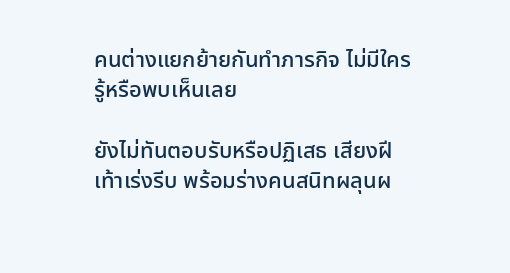คนต่างแยกย้ายกันทำภารกิจ ไม่มีใครรู้หรือพบเห็นเลย

ยังไม่ทันตอบรับหรือปฏิเสธ เสียงฝีเท้าเร่งรีบ พร้อมร่างคนสนิทผลุนผ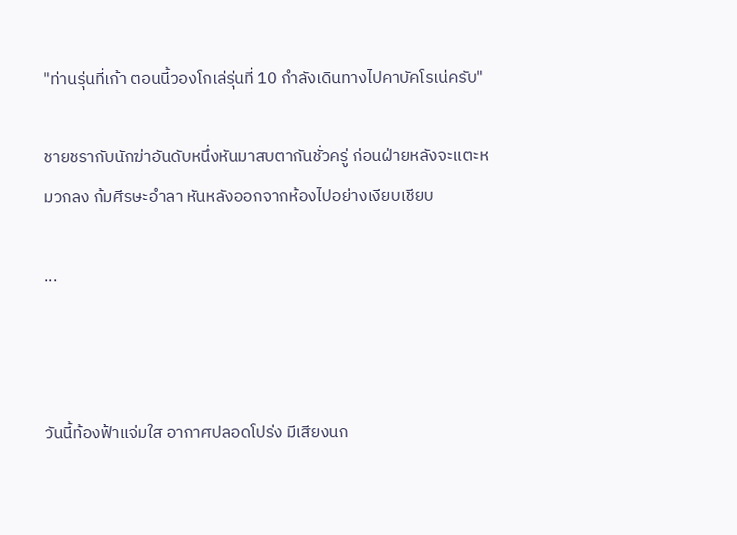"ท่านรุ่นที่เก้า ตอนนี้วองโกเล่รุ่นที่ 10 กำลังเดินทางไปคาบัคโรเน่ครับ"

ชายชรากับนักฆ่าอันดับหนึ่งหันมาสบตากันชั่วครู่ ก่อนฝ่ายหลังจะแตะหมวกลง ก้มศีรษะอำลา หันหลังออกจากห้องไปอย่างเงียบเชียบ

...



วันนี้ท้องฟ้าแจ่มใส อากาศปลอดโปร่ง มีเสียงนก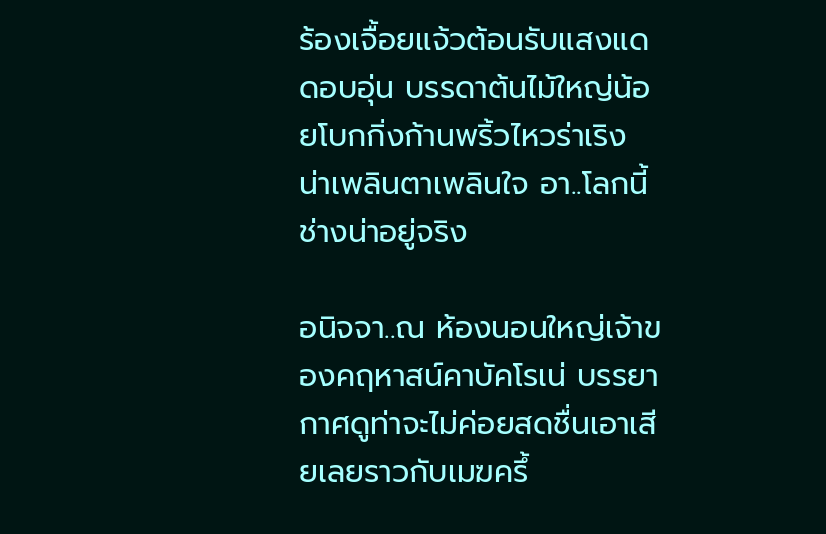ร้องเจื้อยแจ้วต้อนรับแสงแดดอบอุ่น บรรดาต้นไม้ใหญ่น้อยโบกกิ่งก้านพริ้วไหวร่าเริง น่าเพลินตาเพลินใจ อา..โลกนี้ช่างน่าอยู่จริง

อนิจจา..ณ ห้องนอนใหญ่เจ้าของคฤหาสน์คาบัคโรเน่ บรรยากาศดูท่าจะไม่ค่อยสดชื่นเอาเสียเลยราวกับเมฆครึ้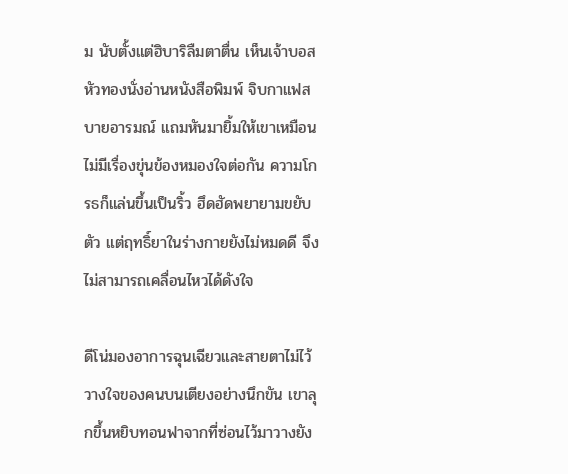ม นับตั้งแต่ฮิบาริลืมตาตื่น เห็นเจ้าบอสหัวทองนั่งอ่านหนังสือพิมพ์ จิบกาแฟสบายอารมณ์ แถมหันมายิ้มให้เขาเหมือนไม่มีเรื่องขุ่นข้องหมองใจต่อกัน ความโกรธก็แล่นขึ้นเป็นริ้ว ฮึดฮัดพยายามขยับตัว แต่ฤทธิ์ยาในร่างกายยังไม่หมดดี จึงไม่สามารถเคลื่อนไหวได้ดังใจ

ดีโน่มองอาการฉุนเฉียวและสายตาไม่ไว้วางใจของคนบนเตียงอย่างนึกขัน เขาลุกขึ้นหยิบทอนฟาจากที่ซ่อนไว้มาวางยัง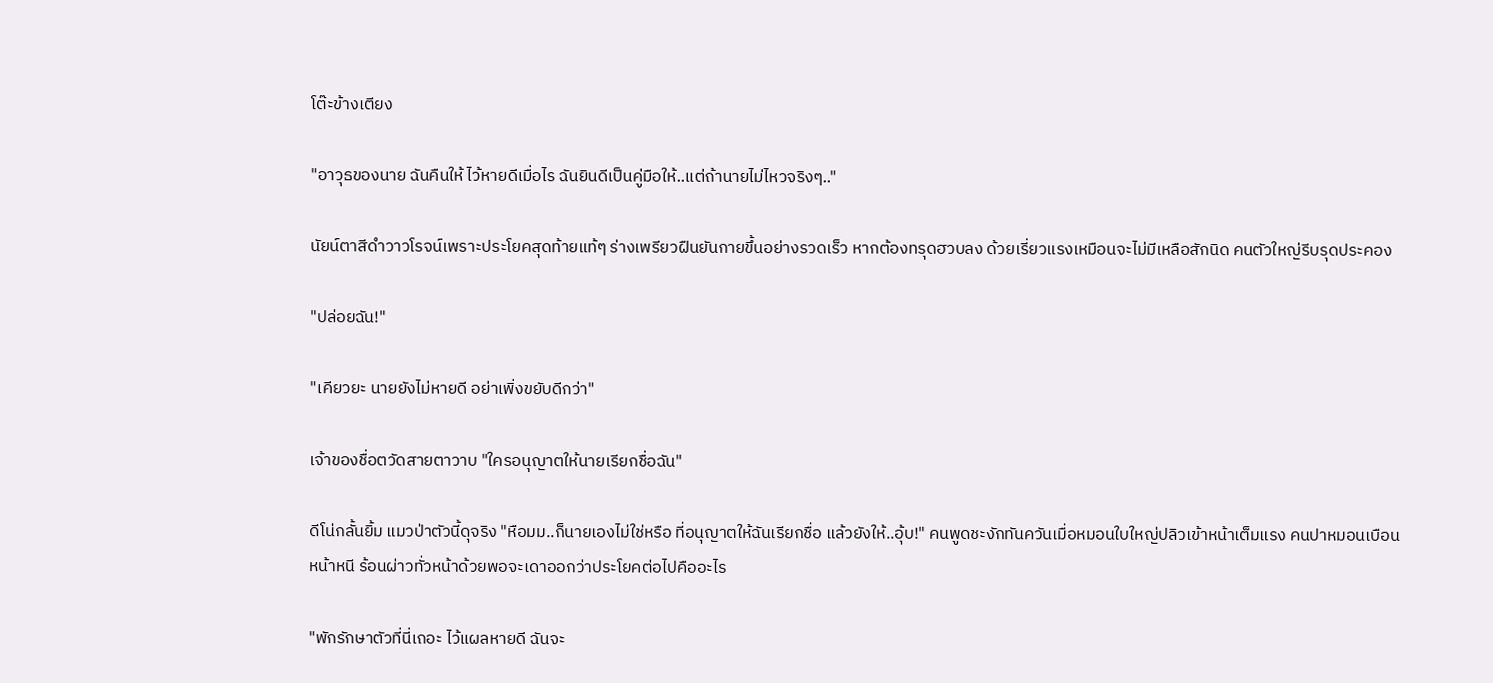โต๊ะข้างเตียง

"อาวุธของนาย ฉันคืนให้ ไว้หายดีเมื่อไร ฉันยินดีเป็นคู่มือให้..แต่ถ้านายไม่ไหวจริงๆ.."

นัยน์ตาสีดำวาวโรจน์เพราะประโยคสุดท้ายแท้ๆ ร่างเพรียวฝืนยันกายขึ้นอย่างรวดเร็ว หากต้องทรุดฮวบลง ด้วยเรี่ยวแรงเหมือนจะไม่มีเหลือสักนิด คนตัวใหญ่รีบรุดประคอง

"ปล่อยฉัน!"

"เคียวยะ นายยังไม่หายดี อย่าเพิ่งขยับดีกว่า"

เจ้าของชื่อตวัดสายตาวาบ "ใครอนุญาตให้นายเรียกชื่อฉัน"

ดีโน่กลั้นยิ้ม แมวป่าตัวนี้ดุจริง "หือมม..ก็นายเองไม่ใช่หรือ ที่อนุญาตให้ฉันเรียกชื่อ แล้วยังให้..อุ้บ!" คนพูดชะงักทันควันเมื่อหมอนใบใหญ่ปลิวเข้าหน้าเต็มแรง คนปาหมอนเบือนหน้าหนี ร้อนผ่าวทั่วหน้าด้วยพอจะเดาออกว่าประโยคต่อไปคืออะไร

"พักรักษาตัวที่นี่เถอะ ไว้แผลหายดี ฉันจะ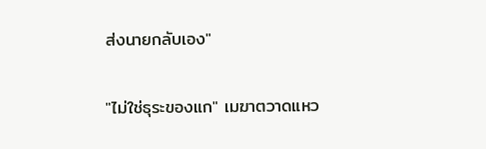ส่งนายกลับเอง"

"ไม่ใช่ธุระของแก" เมฆาตวาดแหว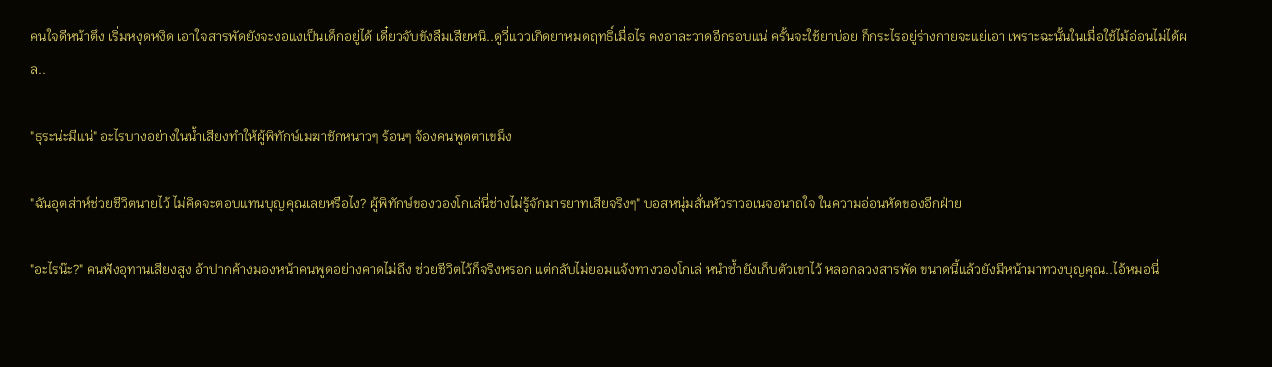คนใจดีหน้าตึง เริ่มหงุดหงิด เอาใจสารพัดยังจะงอแงเป็นเด็กอยู่ได้ เดี๋ยวจับขังลืมเสียหนิ..ดูวี่แววเกิดยาหมดฤทธิ์เมื่อไร คงอาละวาดอีกรอบแน่ ครั้นจะใช้ยาบ่อย ก็กระไรอยู่ร่างกายจะแย่เอา เพราะฉะนั้นในเมื่อใช้ไม้อ่อนไม่ได้ผล..

"ธุระน่ะมีแน่" อะไรบางอย่างในน้ำเสียงทำให้ผู้พิทักษ์เมฆาชักหนาวๆ ร้อนๆ จ้องคนพูดตาเขม็ง

"ฉันอุตส่าห์ช่วยชีวิตนายไว้ ไม่คิดจะตอบแทนบุญคุณเลยหรือไง? ผู้พิทักษ์ของวองโกเล่นี่ช่างไม่รู้จักมารยาทเสียจริงๆ" บอสหนุ่มสั่นหัวราวอเนจอนาถใจ ในความอ่อนหัดของอีกฝ่าย

"อะไรน๊ะ?" คนฟังอุทานเสียงสูง อ้าปากค้างมองหน้าคนพูดอย่างคาดไม่ถึง ช่วยชีวิตไว้ก็จริงหรอก แต่กลับไม่ยอมแจ้งทางวองโกเล่ หนำซ้ำยังเก็บตัวเขาไว้ หลอกลวงสารพัด ขนาดนี้แล้วยังมีหน้ามาทวงบุญคุณ..ไอ้หมอนี่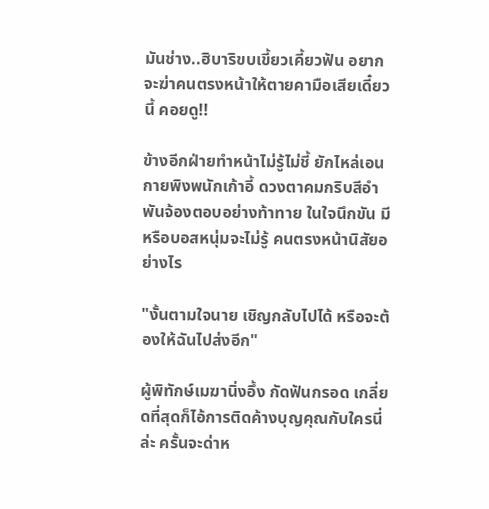มันช่าง..ฮิบาริขบเขี้ยวเคี้ยวฟัน อยากจะฆ่าคนตรงหน้าให้ตายคามือเสียเดี๋ยวนี้ คอยดู!!

ข้างอีกฝ่ายทำหน้าไม่รู้ไม่ชี้ ยักไหล่เอนกายพิงพนักเก้าอี้ ดวงตาคมกริบสีอำพันจ้องตอบอย่างท้าทาย ในใจนึกขัน มีหรือบอสหนุ่มจะไม่รู้ คนตรงหน้านิสัยอย่างไร

"งั้นตามใจนาย เชิญกลับไปได้ หรือจะต้องให้ฉันไปส่งอีก"

ผู้พิทักษ์เมฆานิ่งอึ้ง กัดฟันกรอด เกลี่ยดที่สุดก็ไอ้การติดค้างบุญคุณกับใครนี่ล่ะ ครั้นจะด่าห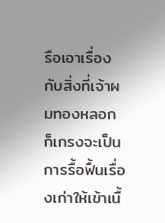รือเอาเรื่องกับสิ่งที่เจ้าผมทองหลอก ก็เกรงจะเป็นการรื้อฟื้นเรื่องเก่าให้เข้าเนื้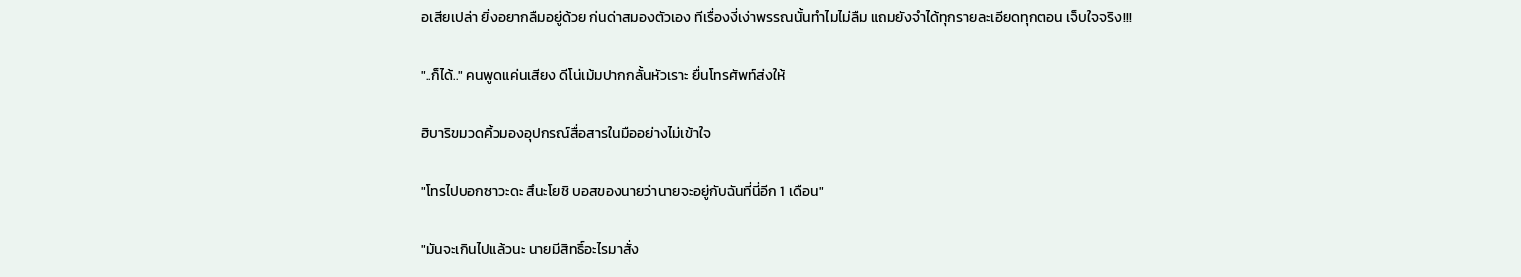อเสียเปล่า ยิ่งอยากลืมอยู่ด้วย ก่นด่าสมองตัวเอง ทีเรื่องงี่เง่าพรรณนั้นทำไมไม่ลืม แถมยังจำได้ทุกรายละเอียดทุกตอน เจ็บใจจริง!!!

"..ก็ได้.." คนพูดแค่นเสียง ดีโน่เม้มปากกลั้นหัวเราะ ยื่นโทรศัพท์ส่งให้

ฮิบาริขมวดคิ้วมองอุปกรณ์สื่อสารในมืออย่างไม่เข้าใจ

"โทรไปบอกซาวะดะ สึนะโยชิ บอสของนายว่านายจะอยู่กับฉันที่นี่อีก 1 เดือน"

"มันจะเกินไปแล้วนะ นายมีสิทธิ์อะไรมาสั่ง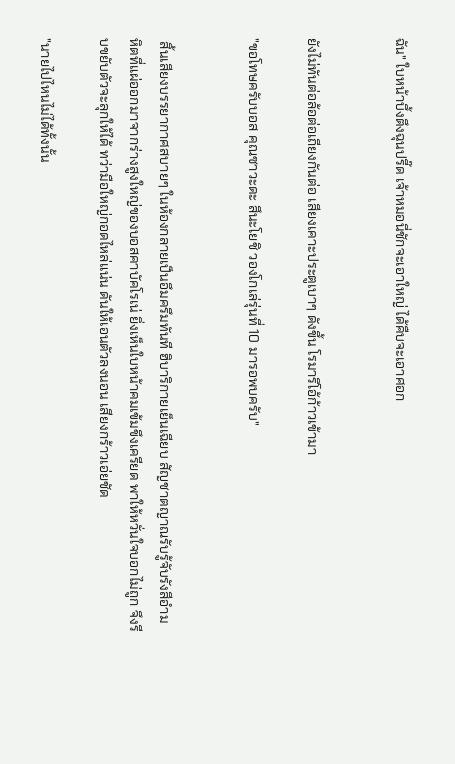ฉัน" ใบหน้าบึ้งตึงฉุนปรี๊ด เจ้าหมอนี่ชักจะเอาใหญ่ ได้คืบจะเอาศอก


ยังไม่ทันต่อล้อต่อเถียงกันต่อ เสียงเคาะประตูเบาๆ ดังขึ้น โรมาริโอ้ก้าวเข้ามา

"ขอโทษครับบอส คุณซาวะดะ สึนะโยชิ วองโกเล่รุ่นที่ 10 มารอพบครับ"


 สิ้นเสียงบรรยากาศสบายๆ ในห้องกลายเป็นอึมครึมทันที ฮิบาริกายเย็นเฉียบ สัญชาตญาณรับรู้จับรังสีอำมหิตที่แผ่ออกมาจากร่างสูงใหญ่ของบอสคาบัคโรเน่ ยิ่งเห็นใบหน้าคมเข้มขึงเครียด พาให้หวั่นใจบอกไม่ถูก จึงรีบขยับตัวจะลุกให้ได้ ทว่ามือใหญ่กอดไหล่แน่น ดันให้เอนตัวลงนอน เสียงกร้าวเอ่ยชัด

"นายไปไหนไม่ได้ทั้งนั้น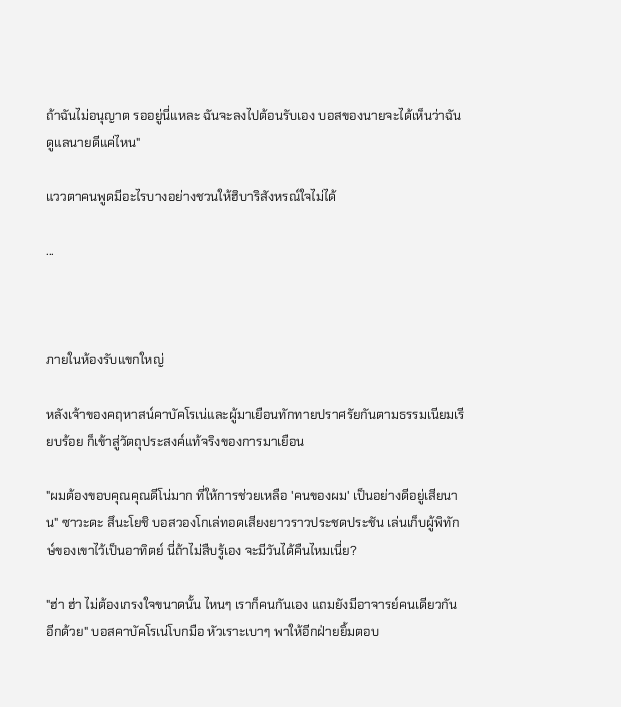ถ้าฉันไม่อนุญาต รออยู่นี่แหละ ฉันจะลงไปต้อนรับเอง บอสของนายจะได้เห็นว่าฉันดูแลนายดีแค่ไหน"

แววตาคนพูดมีอะไรบางอย่างชวนให้ฮิบาริสังหรณ์ใจไม่ได้

...



ภายในห้องรับแขกใหญ่

หลังเจ้าของคฤหาสน์คาบัคโรเน่และผู้มาเยือนทักทายปราศรัยกันตามธรรมเนียมเรียบร้อย ก็เข้าสู่วัตถุประสงค์แท้จริงของการมาเยือน

"ผมต้องขอบคุณคุณดีโน่มาก ที่ให้การช่วยเหลือ 'คนของผม' เป็นอย่างดีอยู่เสียนาน" ซาวะดะ สึนะโยชิ บอสวองโกเล่ทอดเสียงยาวราวประชดประชัน เล่นเก็บผู้พิทักษ์ของเขาไว้เป็นอาทิตย์ นี่ถ้าไม่สืบรู้เอง จะมีวันได้คืนไหมเนี่ย?

"ฮ่า ฮ่า ไม่ต้องเกรงใจขนาดนั้น ไหนๆ เราก็คนกันเอง แถมยังมีอาจารย์คนเดียวกันอีกด้วย" บอสคาบัคโรเน่โบกมือ หัวเราะเบาๆ พาให้อีกฝ่ายยิ้มตอบ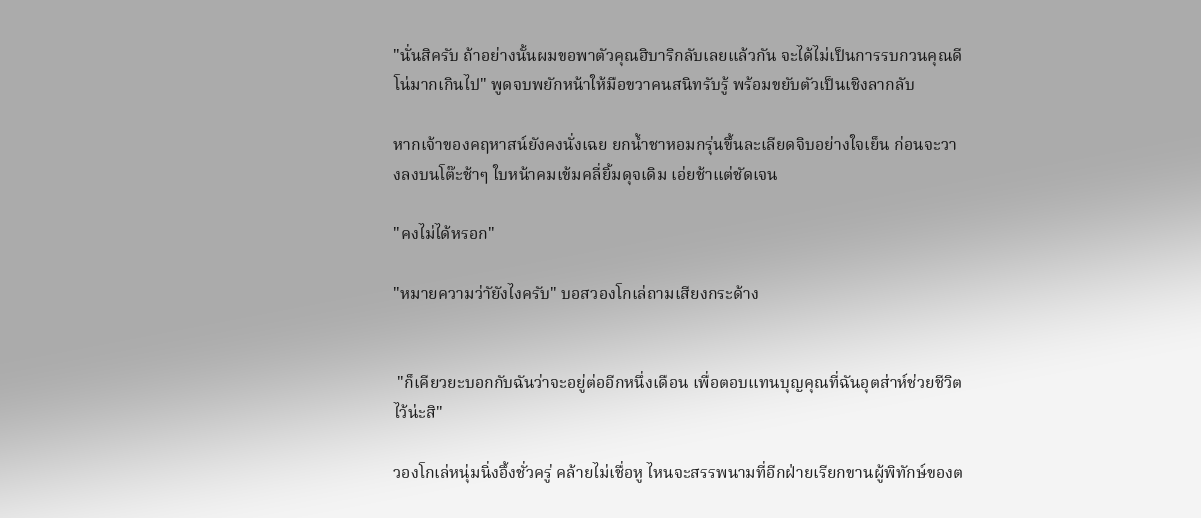"นั่นสิครับ ถ้าอย่างนั้นผมขอพาตัวคุณฮิบาริกลับเลยแล้วกัน จะได้ไม่เป็นการรบกวนคุณดีโน่มากเกินไป" พูดจบพยักหน้าให้มือขวาคนสนิทรับรู้ พร้อมขยับตัวเป็นเชิงลากลับ

หากเจ้าของคฤหาสน์ยังคงนั่งเฉย ยกน้ำชาหอมกรุ่นขึ้นละเลียดจิบอย่างใจเย็น ก่อนจะวางลงบนโต๊ะช้าๆ ใบหน้าคมเข้มคลี่ยิ้มดุจเดิม เอ่ยช้าแต่ชัดเจน

"คงไม่ได้หรอก"

"หมายความว่าัยังไงครับ" บอสวองโกเล่ถามเสียงกระด้าง


 "ก็เคียวยะบอกกับฉันว่าจะอยู่ต่ออีกหนึ่งเดือน เพื่อตอบแทนบุญคุณที่ฉันอุตส่าห์ช่วยชีวิตไว้น่ะสิ"

วองโกเล่หนุ่มนิ่งอึ้งชั่วครู่ คล้ายไม่เชื่อหู ไหนจะสรรพนามที่อีกฝ่ายเรียกขานผู้พิทักษ์ของต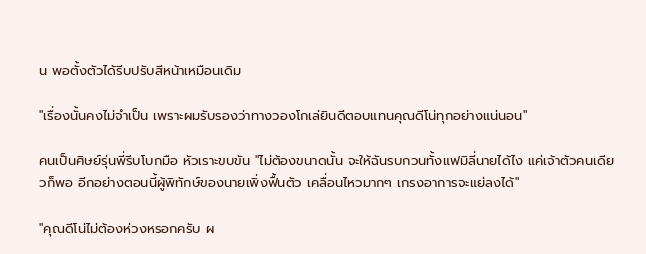น พอตั้งตัวได้รีบปรับสีหน้าเหมือนเดิม

"เรื่องนั้นคงไม่จำเป็น เพราะผมรับรองว่าทางวองโกเล่ยินดีตอบแทนคุณดีโน่ทุกอย่างแน่นอน"

คนเป็นศิษย์รุ่นพี่รีบโบกมือ หัวเราะขบขัน "ไม่ต้องขนาดนั้น จะให้ฉันรบกวนทั้งแฟมิลี่นายได้ไง แค่เจ้าตัวคนเดียวก็พอ อีกอย่างตอนนี้ผู้พิทักษ์ของนายเพิ่งฟื้นตัว เคลื่อนไหวมากๆ เกรงอาการจะแย่ลงได้"

"คุณดีโน่ไม่ต้องห่วงหรอกครับ ผ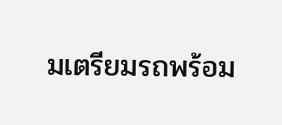มเตรียมรถพร้อม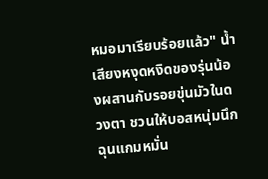หมอมาเรียบร้อยแล้ว" น้ำเสียงหงุดหงิดของรุ่นน้องผสานกับรอยขุ่นมัวในดวงตา ชวนให้บอสหนุ่มนึกฉุนแกมหมั่น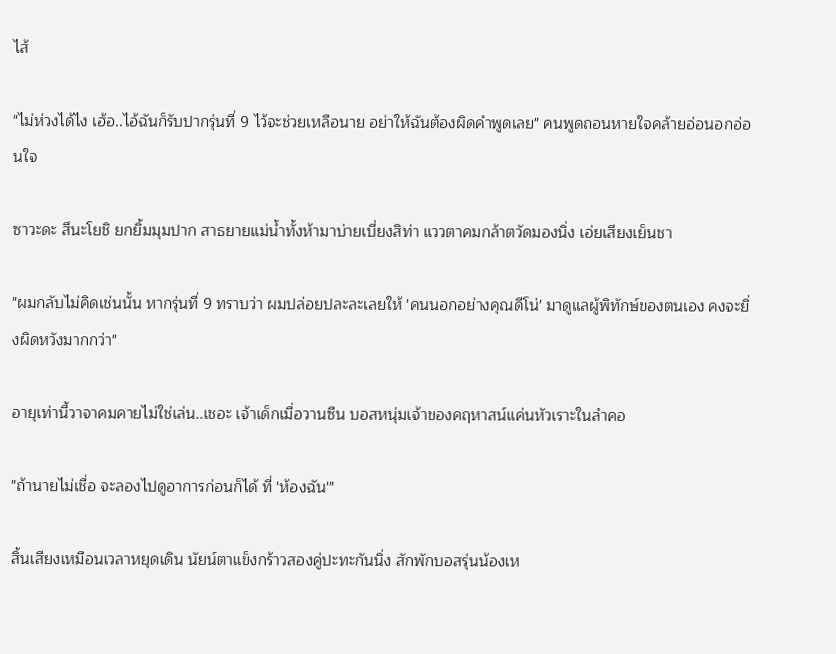ไส้

"ไม่ห่วงได้ไง เฮ้อ..ไอ้ฉันก็รับปากรุ่นที่ 9 ไว้จะช่วยเหลือนาย อย่าให้ฉันต้องผิดคำพูดเลย" คนพูดถอนหายใจคล้ายอ่อนอกอ่อนใจ

ซาวะดะ สึนะโยชิ ยกยิ้มมุมปาก สาธยายแม่น้ำทั้งห้ามาบ่ายเบี่ยงสิท่า แววตาคมกล้าตวัดมองนิ่ง เอ่ยเสียงเย็นชา

"ผมกลับไม่คิดเช่นนั้น หากรุ่นที่ 9 ทราบว่า ผมปล่อยปละละเลยให้ 'คนนอกอย่างคุณดีโน่' มาดูแลผู้พิทักษ์ของตนเอง คงจะยิ่งผิดหวังมากกว่า"

อายุเท่านี้วาจาคมคายไม่ใช่เล่น..เชอะ เจ้าเด็กเมื่อวานซืน บอสหนุ่มเจ้าของคฤหาสน์แค่นหัวเราะในลำคอ

"ถ้านายไม่เชื่อ จะลองไปดูอาการก่อนก็ได้ ที่ 'ห้องฉัน'"

สิ้นเสียงเหมือนเวลาหยุดเดิน นัยน์ตาแข็งกร้าวสองคู่ปะทะกันนิ่ง สักพักบอสรุ่นน้องเห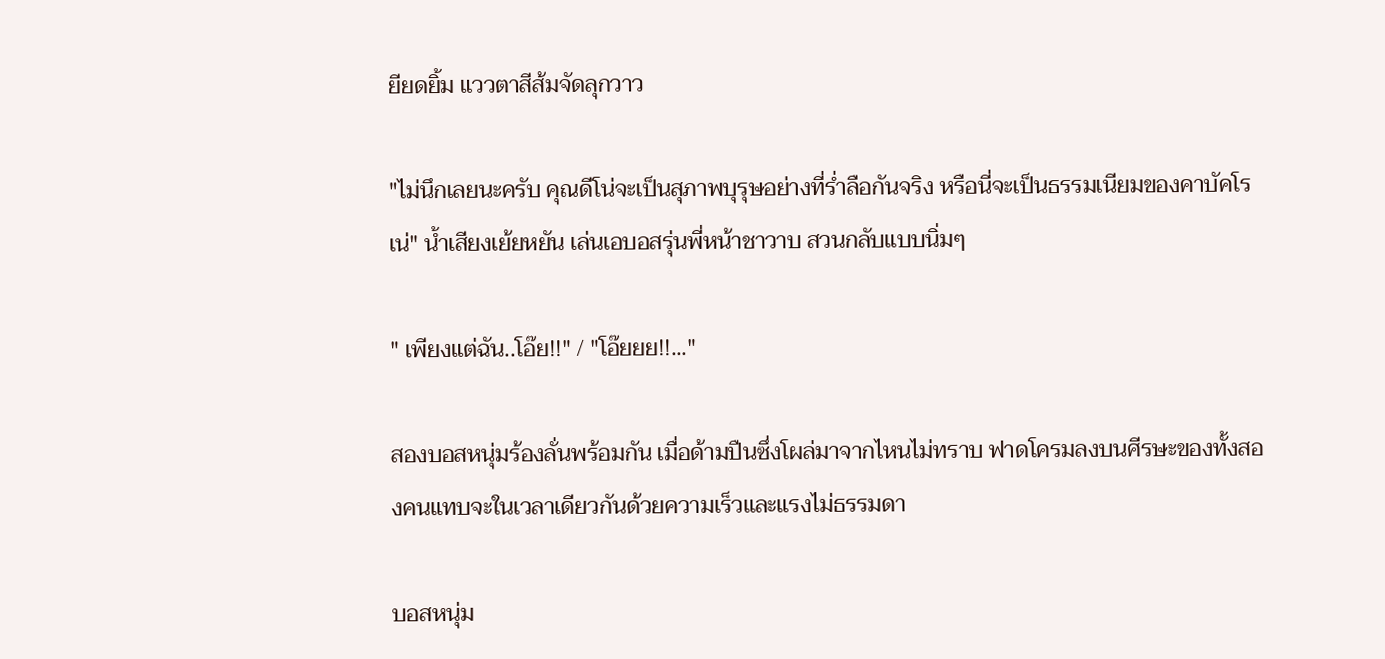ยียดยิ้ม แววตาสีส้มจัดลุกวาว

"ไม่นึกเลยนะครับ คุณดีโน่จะเป็นสุภาพบุรุษอย่างที่ร่ำลือกันจริง หรือนี่จะเป็นธรรมเนียมของคาบัคโรเน่" น้ำเสียงเย้ยหยัน เล่นเอบอสรุ่นพี่หน้าชาวาบ สวนกลับแบบนิ่มๆ

" เพียงแต่ฉัน..โอ๊ย!!" / "โอ๊ยยย!!..."

สองบอสหนุ่มร้องลั่นพร้อมกัน เมื่อด้ามปืนซึ่งโผล่มาจากไหนไม่ทราบ ฟาดโครมลงบนศีรษะของทั้งสองคนแทบจะในเวลาเดียวกันด้วยความเร็วและแรงไม่ธรรมดา

บอสหนุ่ม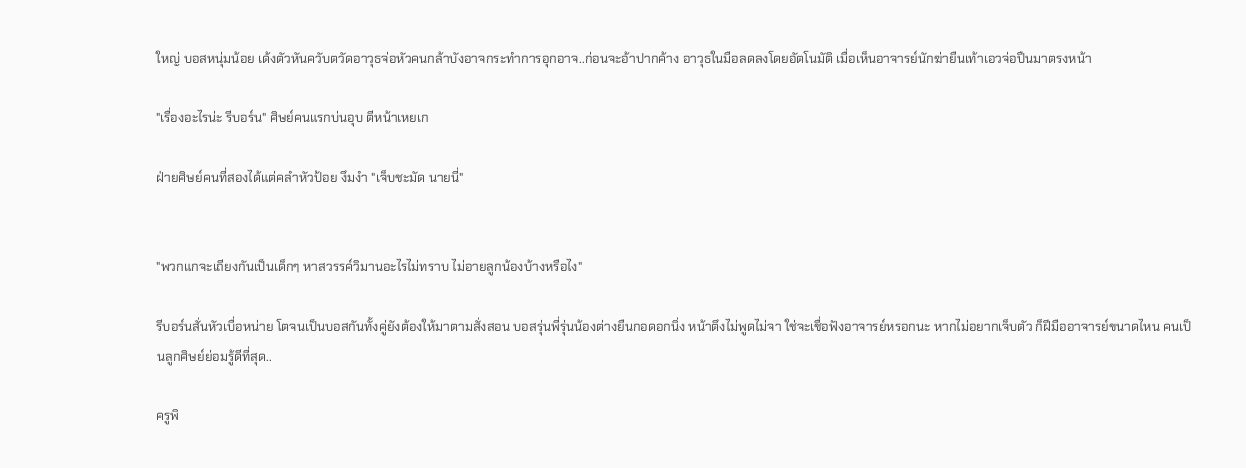ใหญ่ บอสหนุ่มน้อย เด้งตัวหันควับตวัดอาวุธจ่อหัวคนกล้าบังอาจกระทำการอุกอาจ..ก่อนจะอ้าปากค้าง อาวุธในมือลดลงโดยอัตโนมัติ เมื่อเห็นอาจารย์นักฆ่ายืนเท้าเอวจ่อปืนมาตรงหน้า

"เรื่องอะไรน่ะ รีบอร์น" ศิษย์คนแรกบ่นอุบ ตีหน้าเหยเก

ฝ่ายศิษย์คนที่สองได้แต่คลำหัวป้อย งึมงำ "เจ็บชะมัด นายนี่"


"พวกแกจะเถียงกันเป็นเด็กๆ หาสวรรค์วิมานอะไรไม่ทราบ ไม่อายลูกน้องบ้างหรือไง"

รีบอร์นสั่นหัวเบื่อหน่าย โตจนเป็นบอสกันทั้งคู่ยังต้องให้มาตามสั่งสอน บอสรุ่นพี่รุ่นน้องต่างยืนกอดอกนิ่ง หน้าตึงไม่พูดไม่จา ใช่จะเชื่อฟังอาจารย์หรอกนะ หากไม่อยากเจ็บตัว ก็ฝีมืออาจารย์ขนาดไหน คนเป็นลูกศิษย์ย่อมรู้ดีที่สุด..

ครูพิ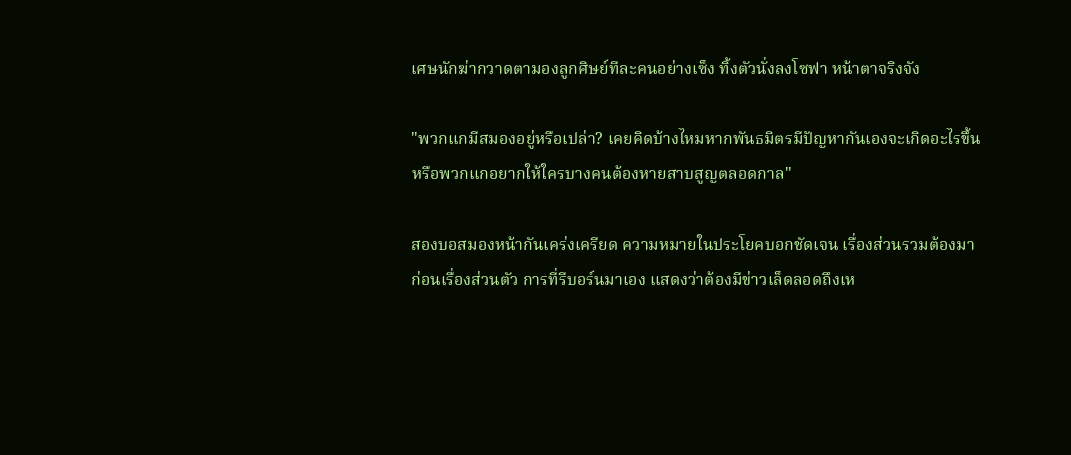เศษนักฆ่ากวาดตามองลูกศิษย์ทีละคนอย่างเซ็ง ทิ้งตัวนั่งลงโซฟา หน้าตาจริงจัง

"พวกแกมีสมองอยู่หรือเปล่า? เคยคิดบ้างไหมหากพันธมิตรมีปัญหากันเองจะเกิดอะไรขึ้น หรือพวกแกอยากให้ใครบางคนต้องหายสาบสูญตลอดกาล"

สองบอสมองหน้ากันเคร่งเครียด ความหมายในประโยคบอกชัดเจน เรื่องส่วนรวมต้องมาก่อนเรื่องส่วนตัว การที่รีบอร์นมาเอง แสดงว่าต้องมีข่าวเล็ดลอดถึงเห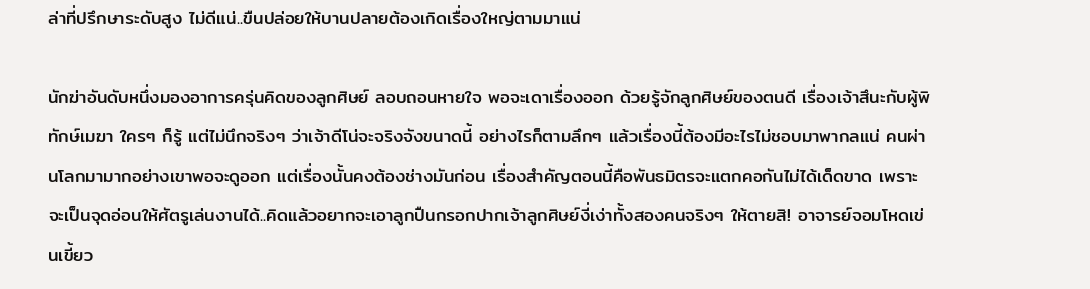ล่าที่ปรึกษาระดับสูง ไม่ดีแน่..ขืนปล่อยให้บานปลายต้องเกิดเรื่องใหญ่ตามมาแน่

นักฆ่าอันดับหนึ่งมองอาการครุ่นคิดของลูกศิษย์ ลอบถอนหายใจ พอจะเดาเรื่องออก ด้วยรู้จักลูกศิษย์ของตนดี เรื่องเจ้าสึนะกับผู้พิทักษ์เมฆา ใครๆ ก็รู้ แต่ไม่นึกจริงๆ ว่าเจ้าดีโน่จะจริงจังขนาดนี้ อย่างไรก็ตามลึกๆ แล้วเรื่องนี้ต้องมีอะไรไม่ชอบมาพากลแน่ คนผ่านโลกมามากอย่างเขาพอจะดูออก แต่เรื่องนั้นคงต้องช่างมันก่อน เรื่องสำคัญตอนนี้คือพันธมิตรจะแตกคอกันไม่ได้เด็ดขาด เพราะจะเป็นจุดอ่อนให้ศัตรูเล่นงานได้..คิดแล้วอยากจะเอาลูกปืนกรอกปากเจ้าลูกศิษย์งี่เง่าทั้งสองคนจริงๆ ให้ตายสิ! อาจารย์จอมโหดเข่นเขี้ยว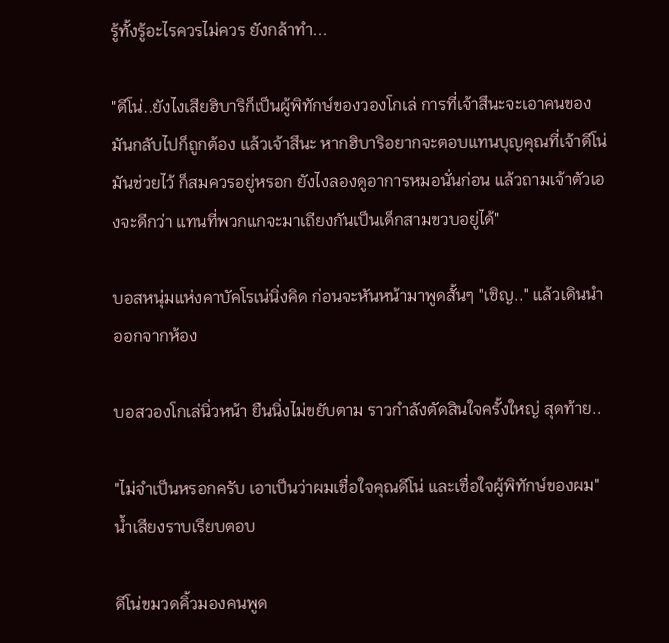รู้ทั้งรู้อะไรควรไม่ควร ยังกล้าทำ...

"ดีโน่..ยังไงเสียฮิบาริก็เป็นผู้พิทักษ์ของวองโกเล่ การที่เจ้าสึนะจะเอาคนของมันกลับไปก็ถูกต้อง แล้วเจ้าสึนะ หากฮิบาริอยากจะตอบแทนบุญคุณที่เจ้าดีโน่มันช่วยไว้ ก็สมควรอยู่หรอก ยังไงลองดูอาการหมอนั่นก่อน แล้วถามเจ้าตัวเองจะดีกว่า แทนที่พวกแกจะมาเถียงกันเป็นเด็กสามขวบอยู่ได้"

บอสหนุ่มแห่งคาบัคโรเน่นิ่งคิด ก่อนจะหันหน้ามาพูดสั้นๆ "เชิญ.." แล้วเดินนำออกจากห้อง

บอสวองโกเล่นิ่วหน้า ยืนนิ่งไม่ขยับตาม ราวกำลังตัดสินใจครั้งใหญ่ สุดท้าย..

"ไม่จำเป็นหรอกครับ เอาเป็นว่าผมเชื่อใจคุณดีโน่ และเชื่อใจผู้พิทักษ์ของผม" น้ำเสียงราบเรียบตอบ

ดีโน่ขมวดคิ้วมองคนพูด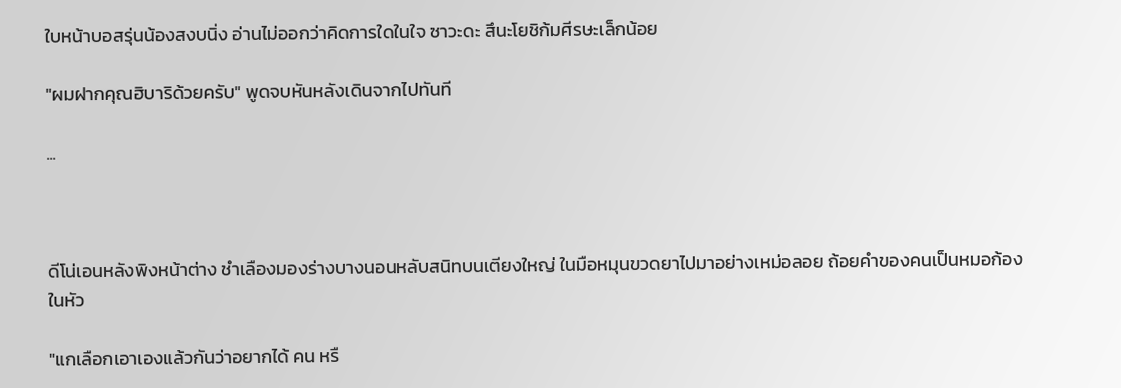ใบหน้าบอสรุ่นน้องสงบนิ่ง อ่านไม่ออกว่าคิดการใดในใจ ซาวะดะ สึนะโยชิก้มศีรษะเล็กน้อย

"ผมฝากคุณฮิบาริด้วยครับ" พูดจบหันหลังเดินจากไปทันที

...



ดีโน่เอนหลังพิงหน้าต่าง ชำเลืองมองร่างบางนอนหลับสนิทบนเตียงใหญ่ ในมือหมุนขวดยาไปมาอย่างเหม่อลอย ถ้อยคำของคนเป็นหมอก้องในหัว

"แกเลือกเอาเองแล้วกันว่าอยากได้ คน หรื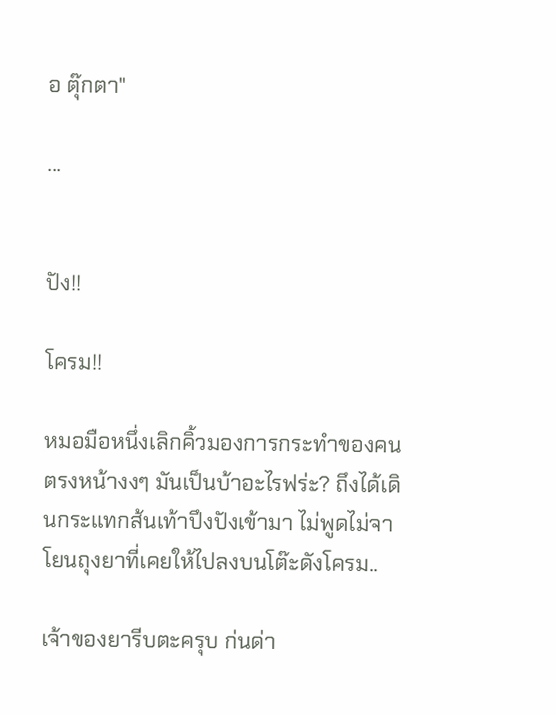อ ตุ๊กตา"

...


ปัง!!

โครม!!

หมอมือหนึ่งเลิกคิ้วมองการกระทำของคนตรงหน้างงๆ มันเป็นบ้าอะไรฟร่ะ? ถึงได้เดินกระแทกส้นเท้าปึงปังเข้ามา ไม่พูดไม่จา โยนถุงยาที่เคยให้ไปลงบนโต๊ะดังโครม..

เจ้าของยารีบตะครุบ ก่นด่า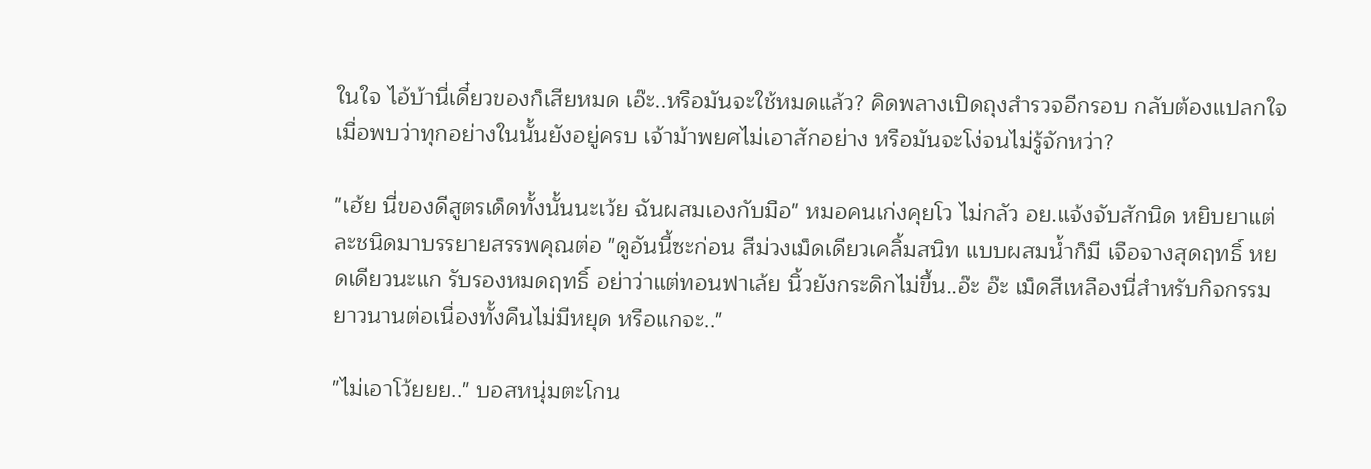ในใจ ไอ้บ้านี่เดี๋ยวของก็เสียหมด เอ๊ะ..หรือมันจะใช้หมดแล้ว? คิดพลางเปิดถุงสำรวจอีกรอบ กลับต้องแปลกใจเมื่อพบว่าทุกอย่างในนั้นยังอยู่ครบ เจ้าม้าพยศไม่เอาสักอย่าง หรือมันจะโง่จนไม่รู้จักหว่า?

"เฮ้ย นี่ของดีสูตรเด็ดทั้งนั้นนะเว้ย ฉันผสมเองกับมือ" หมอคนเก่งคุยโว ไม่กลัว อย.แจ้งจับสักนิด หยิบยาแต่ละชนิดมาบรรยายสรรพคุณต่อ "ดูอันนี้ซะก่อน สีม่วงเม็ดเดียวเคลิ้มสนิท แบบผสมน้ำก็มี เจือจางสุดฤทธิ์ หยดเดียวนะแก รับรองหมดฤทธิ์ อย่าว่าแต่ทอนฟาเล้ย นิ้วยังกระดิกไม่ขึ้น..อ๊ะ อ๊ะ เม็ดสีเหลืองนี่สำหรับกิจกรรมยาวนานต่อเนื่องทั้งคืนไม่มีหยุด หรือแกจะ.."

"ไม่เอาโว้ยยย.." บอสหนุ่มตะโกน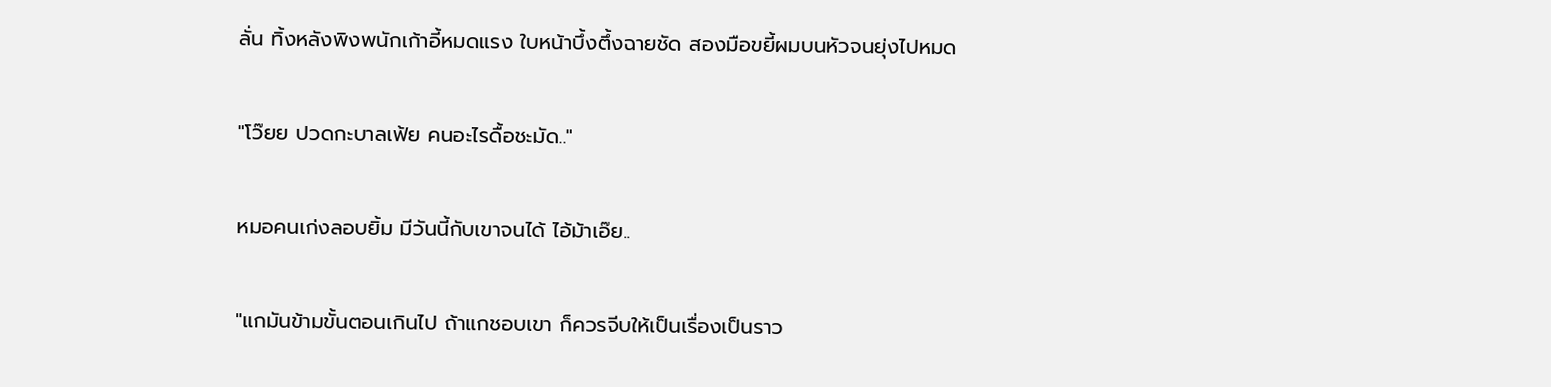ลั่น ทิ้งหลังพิงพนักเก้าอี้หมดแรง ใบหน้าบึ้งตึ้งฉายชัด สองมือขยี้ผมบนหัวจนยุ่งไปหมด

"โว๊ยย ปวดกะบาลเฟ้ย คนอะไรดื้อชะมัด.."

หมอคนเก่งลอบยิ้ม มีวันนี้กับเขาจนได้ ไอ้ม้าเอ๊ย..

"แกมันข้ามขั้นตอนเกินไป ถ้าแกชอบเขา ก็ควรจีบให้เป็นเรื่องเป็นราว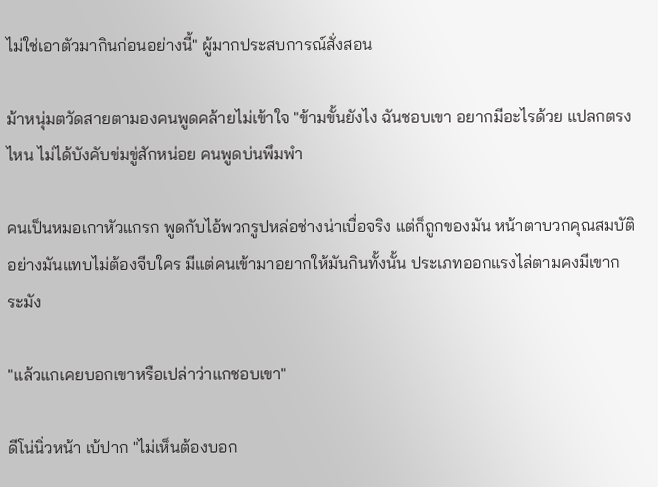ไม่ใช่เอาตัวมากินก่อนอย่างนี้" ผู้มากประสบการณ์สั่งสอน

ม้าหนุ่มตวัดสายตามองคนพูดคล้ายไม่เข้าใจ "ข้ามขั้นยังไง ฉันชอบเขา อยากมีอะไรด้วย แปลกตรงไหน ไม่ได้บังคับข่มขู่สักหน่อย คนพูดบ่นพึมพำ

คนเป็นหมอเกาหัวแกรก พูดกับไอ้พวกรูปหล่อช่างน่าเบื่อจริง แต่ก็ถูกของมัน หน้าตาบวกคุณสมบัติอย่างมันแทบไม่ต้องจีบใคร มีแต่คนเข้ามาอยากให้มันกินทั้งนั้น ประเภทออกแรงไล่ตามคงมีเขากระมัง

"แล้วแกเคยบอกเขาหรือเปล่าว่าแกชอบเขา"

ดีโน่นิ่วหน้า เบ้ปาก "ไม่เห็นต้องบอก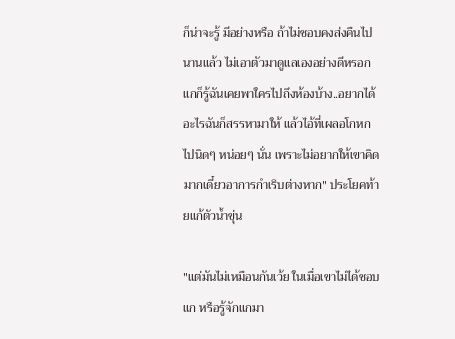ก็น่าจะรู้ มีอย่างหรือ ถ้าไม่ชอบคงส่งคืนไปนานแล้ว ไม่เอาตัวมาดูแลเองอย่างดีหรอก แกก็รู้ฉันเคยพาใครไปถึงห้องบ้าง..อยากได้อะไรฉันก็สรรหามาให้ แล้วไอ้ที่เผลอโกหกไปนิดๆ หน่อยๆ นั่น เพราะไม่อยากให้เขาคิดมากเดี๋ยวอาการกำเริบต่างหาก" ประโยคท้ายแก้ตัวน้ำขุ่น

"แต่มันไม่เหมือนกันเว้ย ในเมื่อเขาไม่ได้ชอบแก หรือรู้จักแกมา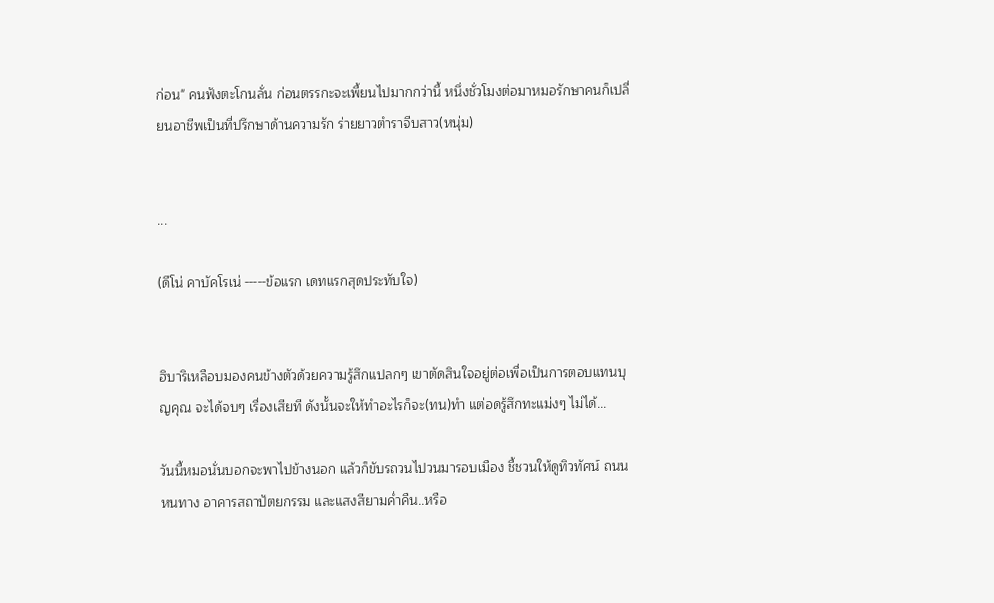ก่อน" คนฟังตะโกนลั่น ก่อนตรรกะจะเพี้ยนไปมากกว่านี้ หนึ่งชั่วโมงต่อมาหมอรักษาคนก็เปลี่ยนอาชีพเป็นที่ปรึกษาด้านความรัก ร่ายยาวตำราจีบสาว(หนุ่ม)


...

(ดีโน่ คาบัคโรเน่ -----ข้อแรก เดทแรกสุดประทับใจ)


ฮิบาริเหลือบมองคนข้างตัวด้วยความรู้สึกแปลกๆ เขาตัดสินใจอยู่ต่อเพื่อเป็นการตอบแทนบุญคุณ จะได้จบๆ เรื่องเสียที ดังนั้นจะให้ทำอะไรก็จะ(ทน)ทำ แต่อดรู้สึกทะแม่งๆ ไม่ได้...

วันนี้หมอนั่นบอกจะพาไปข้างนอก แล้วก็ขับรถวนไปวนมารอบเมือง ชี้ชวนให้ดูทิวทัศน์ ถนนหนทาง อาคารสถาปัตยกรรม และแสงสียามค่ำคืน..หรือ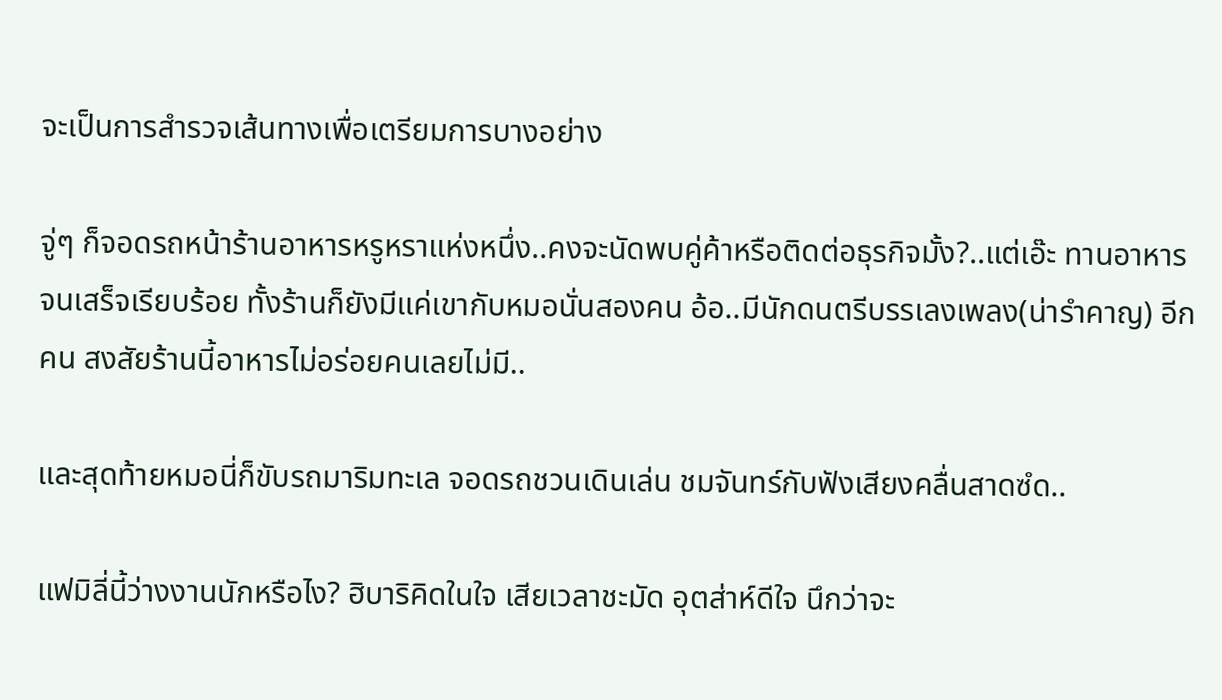จะเป็นการสำรวจเส้นทางเพื่อเตรียมการบางอย่าง

จู่ๆ ก็จอดรถหน้าร้านอาหารหรูหราแห่งหนึ่ง..คงจะนัดพบคู่ค้าหรือติดต่อธุรกิจมั้ง?..แต่เอ๊ะ ทานอาหารจนเสร็จเรียบร้อย ทั้งร้านก็ยังมีแค่เขากับหมอนั่นสองคน อ้อ..มีนักดนตรีบรรเลงเพลง(น่ารำคาญ) อีกคน สงสัยร้านนี้อาหารไม่อร่อยคนเลยไม่มี..

และสุดท้ายหมอนี่ก็ขับรถมาริมทะเล จอดรถชวนเดินเล่น ชมจันทร์กับฟังเสียงคลื่นสาดซํด..

แฟมิลี่นี้ว่างงานนักหรือไง? ฮิบาริคิดในใจ เสียเวลาชะมัด อุตส่าห์ดีใจ นึกว่าจะ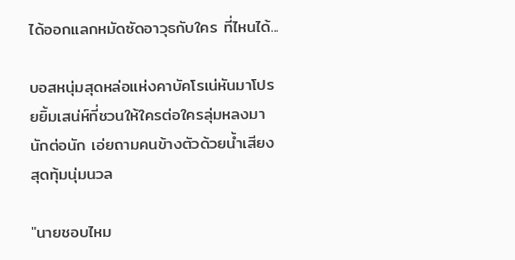ได้ออกแลกหมัดซัดอาวุธกับใคร ที่ไหนได้...

บอสหนุ่มสุดหล่อแห่งคาบัคโรเน่หันมาโปรยยิ้มเสน่ห์ที่ชวนให้ใครต่อใครลุ่มหลงมานักต่อนัก เอ่ยถามคนข้างตัวด้วยน้ำเสียงสุดทุ้มนุ่มนวล

"นายชอบไหม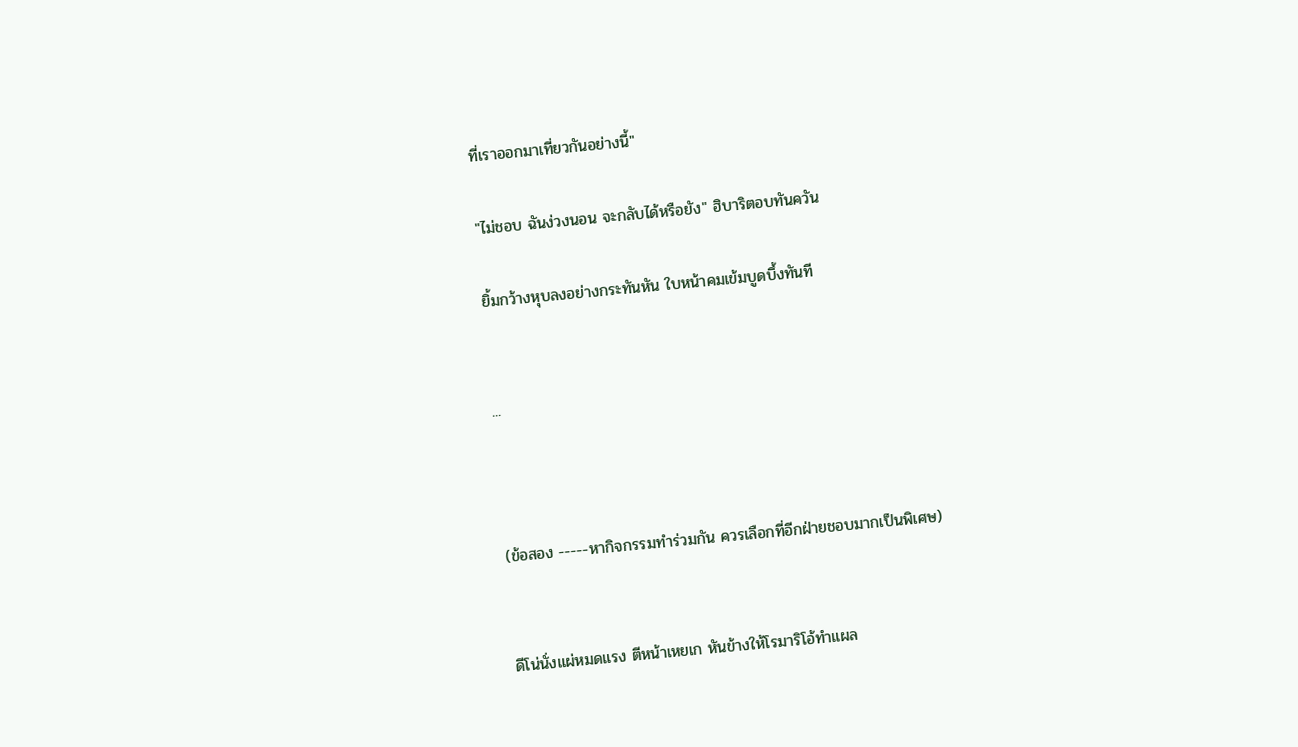ที่เราออกมาเที่ยวกันอย่างนี้"

"ไม่ชอบ ฉันง่วงนอน จะกลับได้หรือยัง" ฮิบาริตอบทันควัน

ยิ้มกว้างหุบลงอย่างกระทันหัน ใบหน้าคมเข้มบูดบึ้งทันที


...



(ข้อสอง -----หากิจกรรมทำร่วมกัน ควรเลือกที่อีกฝ่ายชอบมากเป็นพิเศษ)


ดีโน่นั่งแผ่หมดแรง ตีหน้าเหยเก หันข้างให้โรมาริโอ้ทำแผล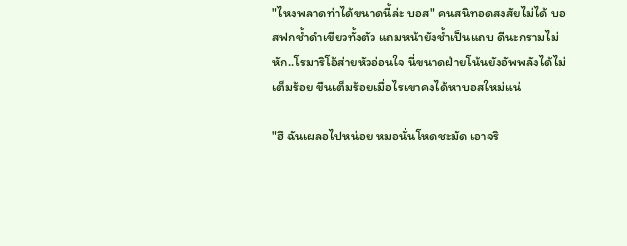"ไหงพลาดท่าได้ขนาดนี้ล่ะ บอส" คนสนิทอดสงสัยไม่ได้ บอสฟกช้ำดำเขียวทั้งตัว แถมหน้ายังช้ำเป็นแถบ ดีนะกรามไม่หัก..โรมาริโอ้ส่ายหัวอ่อนใจ นี่ขนาดฝ่ายโน้นยังอัพพลังได้ไม่เต็มร้อย ขืนเต็มร้อยเมื่อไรเขาคงได้หาบอสใหม่แน่

"ฮึ ฉันเผลอไปหน่อย หมอนั่นโหดชะมัด เอาจริ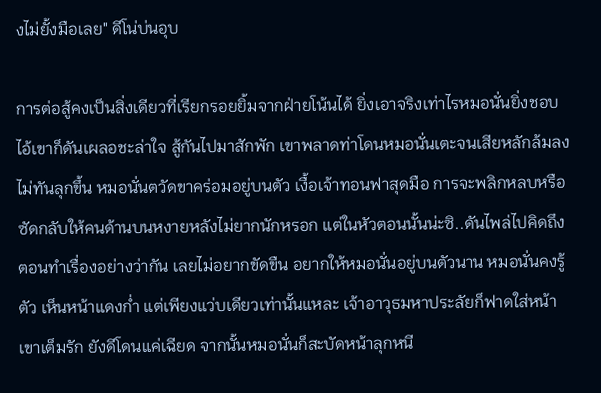งไม่ยั้งมือเลย" ดีโน่บ่นอุบ

การต่อสู้คงเป็นสิ่งเดียวที่เรียกรอยยิ้มจากฝ่ายโน้นได้ ยิ่งเอาจริงเท่าไรหมอนั่นยิ่งชอบ ไอ้เขาก็ดันเผลอชะล่าใจ สู้กันไปมาสักพัก เขาพลาดท่าโดนหมอนั่นเตะจนเสียหลักล้มลง ไม่ทันลุกขึ้น หมอนั่นตวัดขาคร่อมอยู่บนตัว เงื้อเจ้าทอนฟาสุดมือ การจะพลิกหลบหรือซัดกลับให้คนด้านบนหงายหลังไม่ยากนักหรอก แต่ในหัวตอนนั้นน่ะซิ..ดันไพล่ไปคิดถึงตอนทำเรื่องอย่างว่ากัน เลยไม่อยากขัดขืน อยากให้หมอนั่นอยู่บนตัวนาน หมอนั่นคงรู้ตัว เห็นหน้าแดงก่ำ แต่เพียงแว่บเดียวเท่านั้นแหละ เจ้าอาวุธมหาประลัยก็ฟาดใส่หน้าเขาเต็มรัก ยังดีโดนแค่เฉียด จากนั้นหมอนั่นก็สะบัดหน้าลุกหนี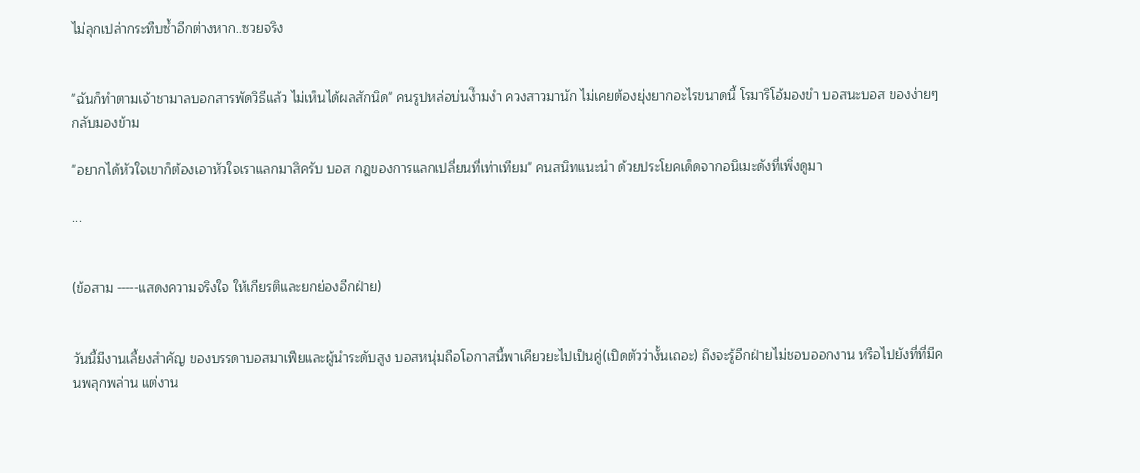ไม่ลุกเปล่ากระทืบซ้ำอีกต่างหาก..ซวยจริง


"ฉันก็ทำตามเจ้าชามาลบอกสารพัดวิธีแล้ว ไม่เห็นได้ผลสักนิด" คนรูปหล่อบ่นงึำมงำ ควงสาวมานัก ไม่เคยต้องยุ่งยากอะไรขนาดนี้ โรมาริโอ้มองขำ บอสนะบอส ของง่ายๆ กลับมองข้าม

"อยากได้หัวใจเขาก็ต้องเอาหัวใจเราแลกมาสิครับ บอส กฎของการแลกเปลี่ยนที่เท่าเทียม" คนสนิทแนะนำ ด้วยประโยคเด็ดจากอนิเมะดังที่เพิ่งดูมา

...


(ข้อสาม -----แสดงความจริงใจ ให้เกียรติและยกย่องอีกฝ่าย)


วันนี้มีงานเลี้ยงสำคัญ ของบรรดาบอสมาเฟียและผู้นำระดับสูง บอสหนุ่มถือโอกาสนี้พาเคียวยะไปเป็นคู่(เปิดตัวว่างั้นเถอะ) ถึงจะรู้อีกฝ่ายไม่ชอบออกงาน หรือไปยังที่ที่มีคนพลุกพล่าน แต่งาน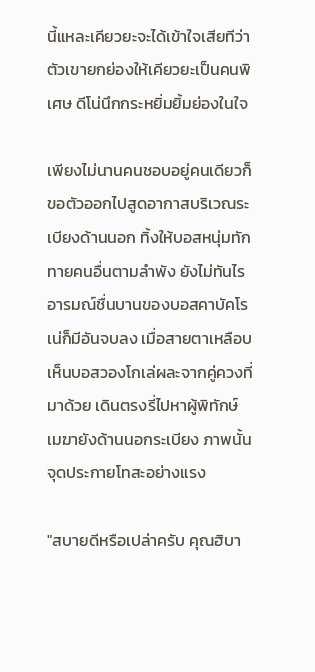นี้แหละเคียวยะจะได้เข้าใจเสียทีว่าตัวเขายกย่องให้เคียวยะเป็นคนพิเศษ ดีโน่นึกกระหยิ่มยิ้มย่องในใจ

เพียงไม่นานคนชอบอยู่คนเดียวก็ขอตัวออกไปสูดอากาสบริเวณระเบียงด้านนอก ทิ้งให้บอสหนุ่มทักทายคนอื่นตามลำพัง ยังไม่ทันไรอารมณ์ชื่นบานของบอสคาบัคโรเน่ก็มีอันจบลง เมื่อสายตาเหลือบเห็นบอสวองโกเล่ผละจากคู่ควงที่มาด้วย เดินตรงรี่ไปหาผู้พิทักษ์เมฆายังด้านนอกระเบียง ภาพนั้นจุดประกายโทสะอย่างแรง

"สบายดีหรือเปล่าครับ คุณฮิบา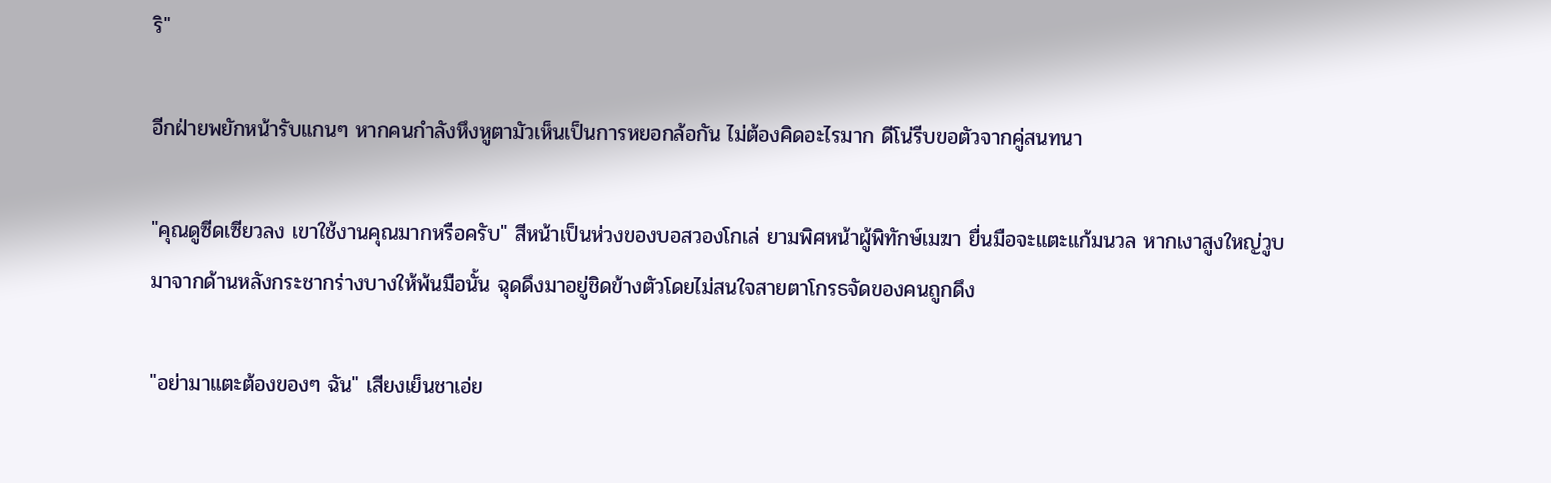ริ"

อีกฝ่ายพยักหน้ารับแกนๆ หากคนกำลังหึงหูตามัวเห็นเป็นการหยอกล้อกัน ไม่ต้องคิดอะไรมาก ดีโน่รีบขอตัวจากคู่สนทนา

"คุณดูซีดเซียวลง เขาใช้งานคุณมากหรือครับ" สีหน้าเป็นห่วงของบอสวองโกเล่ ยามพิศหน้าผู้พิทักษ์เมฆา ยื่นมือจะแตะแก้มนวล หากเงาสูงใหญ่วูบมาจากด้านหลังกระชากร่างบางให้พ้นมือนั้น ฉุดดึงมาอยู่ชิดข้างตัวโดยไม่สนใจสายตาโกรธจัดของคนถูกดึง

"อย่ามาแตะต้องของๆ ฉัน" เสียงเย็นชาเอ่ย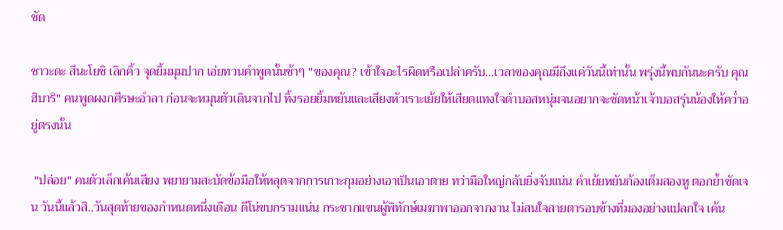ชัด

ซาวะดะ สึนะโยชิ เลิกคิ้ว จุดยิ้มมุมปาก เอ่ยทวนคำพูดนั้นช้าๆ "ของคุณ? เข้าใจอะไรผิดหรือเปล่าครับ...เวลาของคุณมีถึงแค่วันนี้เท่านั้น พรุ่งนี้พบกันนะครับ คุณฮิบาริ" คนพูดผงกศีรษะอำลา ก่อนจะหมุนตัวเดินจากไป ทิ้งรอยยิ้มหยันและเสียงหัวเราะเย้ยให้เสียดแทงใจดำบอสหนุ่มจนอยากจะซัดหน้าเจ้าบอสรุ่นน้องให้คว่ำอยู่ตรงนั้น

 "ปล่อย" คนตัวเล็กเค้นเสียง พยายามสะบัดข้อมือให้หลุดจากการเกาะกุมอย่างเอาเป็นเอาตาย ทว่ามือใหญ่กลับยิ่งจับแน่น คำเย้ยหยันก้องเต็มสองหู ตอกย้ำชัดเจน วันนี้แล้วสิ..วันสุดท้ายของกำหนดหนึ่งเดือน ดีโน่ขบกรามแน่น กระชากแขนผู้พิทักษ์เมฆาพาออกจากงาน ไม่สนใจสายตารอบข้างที่มองอย่างแปลกใจ เค้น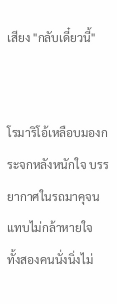เสียง "กลับเดี๋ยวนี้"


โรมาริโอ้เหลือบมองกระจกหลังหนักใจ บรรยากาศในรถมาคุจนแทบไม่กล้าหายใจ ทั้งสองคนนั่งนิ่งไม่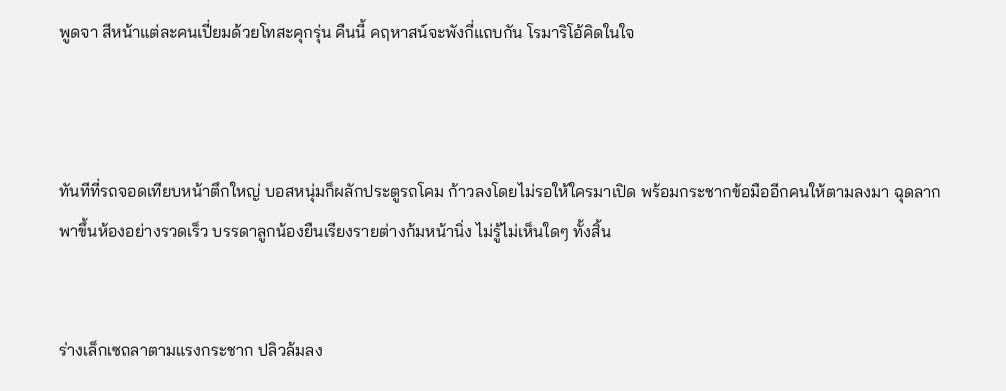พูดจา สีหน้าแต่ละคนเปี่ยมด้วยโทสะคุกรุ่น คืนนี้ คฤหาสน์จะพังกี่แถบกัน โรมาริโอ้คิดในใจ



ทันทีที่รถจอดเทียบหน้าตึกใหญ่ บอสหนุ่มก็ผลักประตูรถโคม ก้าวลงโดยไม่รอให้ใครมาเปิด พร้อมกระชากข้อมืออีกคนให้ตามลงมา ฉุดลากพาขึ้นห้องอย่างรวดเร็ว บรรดาลูกน้องยืนเรียงรายต่างก้มหน้านิ่ง ไม่รู้ไม่เห็นใดๆ ทั้งสิ้น


ร่างเล็กเซถลาตามแรงกระชาก ปลิวล้มลง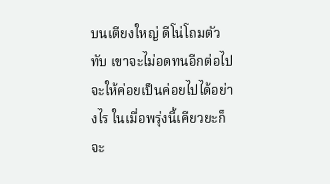บนเตียงใหญ่ ดีโน่โถมตัวทับ เขาจะไม่อดทนอีกต่อไป จะให้ค่อยเป็นค่อยไปได้อย่างไร ในเมื่อพรุ่งนี้เคียวยะก็จะ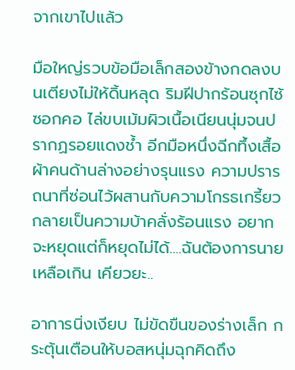จากเขาไปแล้ว

มือใหญ่รวบข้อมือเล็กสองข้างกดลงบนเตียงไม่ให้ดิ้นหลุด ริมฝีปากร้อนซุกไซ้ซอกคอ ไล่ขบเม้มผิวเนื้อเนียนนุ่มจนปรากฏรอยแดงช้ำ อีกมือหนึ่งฉีกทึ้งเสื้อผ้าคนด้านล่างอย่างรุนแรง ความปรารถนาที่ซ่อนไว้ผสานกับความโกรธเกรี้ยวกลายเป็นความบ้าคลั่งร้อนแรง อยากจะหยุดแต่ก็หยุดไม่ได้....ฉันต้องการนายเหลือเกิน เคียวยะ..

อาการนิ่งเงียบ ไม่ขัดขืนของร่างเล็ก กระตุ้นเตือนให้บอสหนุ่มฉุกคิดถึง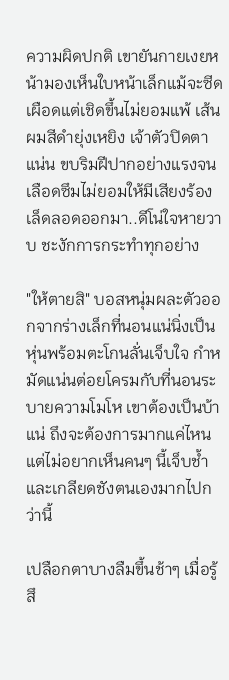ความผิดปกติ เขายันกายเงยหน้ามองเห็นใบหน้าเล็กแม้จะซีดเผือดแต่เชิดขึ้นไม่ยอมแพ้ เส้นผมสีดำยุ่งเหยิง เจ้าตัวปิดตาแน่น ขบริมฝีปากอย่างแรงจนเลือดซึมไม่ยอมให้มีเสียงร้องเล็ดลอดออกมา..ดีโน่ใจหายวาบ ชะงักการกระทำทุกอย่าง

"ให้ตายสิ" บอสหนุ่มผละตัวออกจากร่างเล็กที่นอนแน่นิ่งเป็นหุ่นพร้อมตะโกนลั่นเจ็บใจ กำหมัดแน่นต่อยโครมกับที่นอนระบายความโมโห เขาต้องเป็นบ้าแน่ ถึงจะต้องการมากแค่ไหน แต่ไม่อยากเห็นคนๆ นี้เจ็บช้ำและเกลียดชังตนเองมากไปกว่านี้

เปลือกตาบางลืมขึ้นช้าๆ เมื่อรู้สึ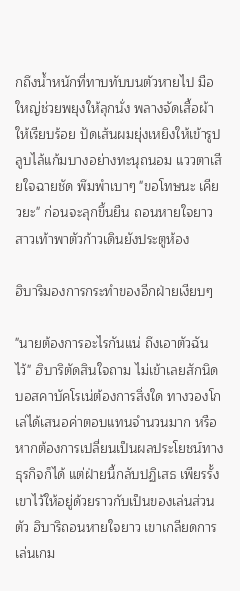กถึงน้ำหนักที่ทาบทับบนตัวหายไป มือใหญ่ช่วยพยุงให้ลุกนั่ง พลางจัดเสื้อผ้าให้เรียบร้อย ปัดเส้นผมยุ่งเหยิงให้เข้ารูป ลูบไล้แก้มบางอย่างทะนุถนอม แววตาเสียใจฉายชัด พึมพำเบาๆ "ขอโทษนะ เคียวยะ" ก่อนจะลุกขึ้นยืน ถอนหายใจยาว สาวเท้าพาตัวก้าวเดินยังประตูห้อง

ฮิบาริมองการกระทำของอีกฝ่ายเงียบๆ

"นายต้องการอะไรกันแน่ ถึงเอาตัวฉันไว้" ฮิบาริตัดสินใจถาม ไม่เข้าเลยสักนิด บอสคาบัคโรเน่ต้องการสิ่งใด ทางวองโกเล่ได้เสนอค่าตอบแทนจำนวนมาก หรือหากต้องการเปลี่ยนเป็นผลประโยชน์ทางธุรกิจก็ได้ แต่ฝ่ายนี้กลับปฏิเสธ เพียรรั้งเขาไว้ให้อยู่ด้วยราวกับเป็นของเล่นส่วนตัว ฮิบาริถอนหายใจยาว เขาเกลียดการเล่นเกม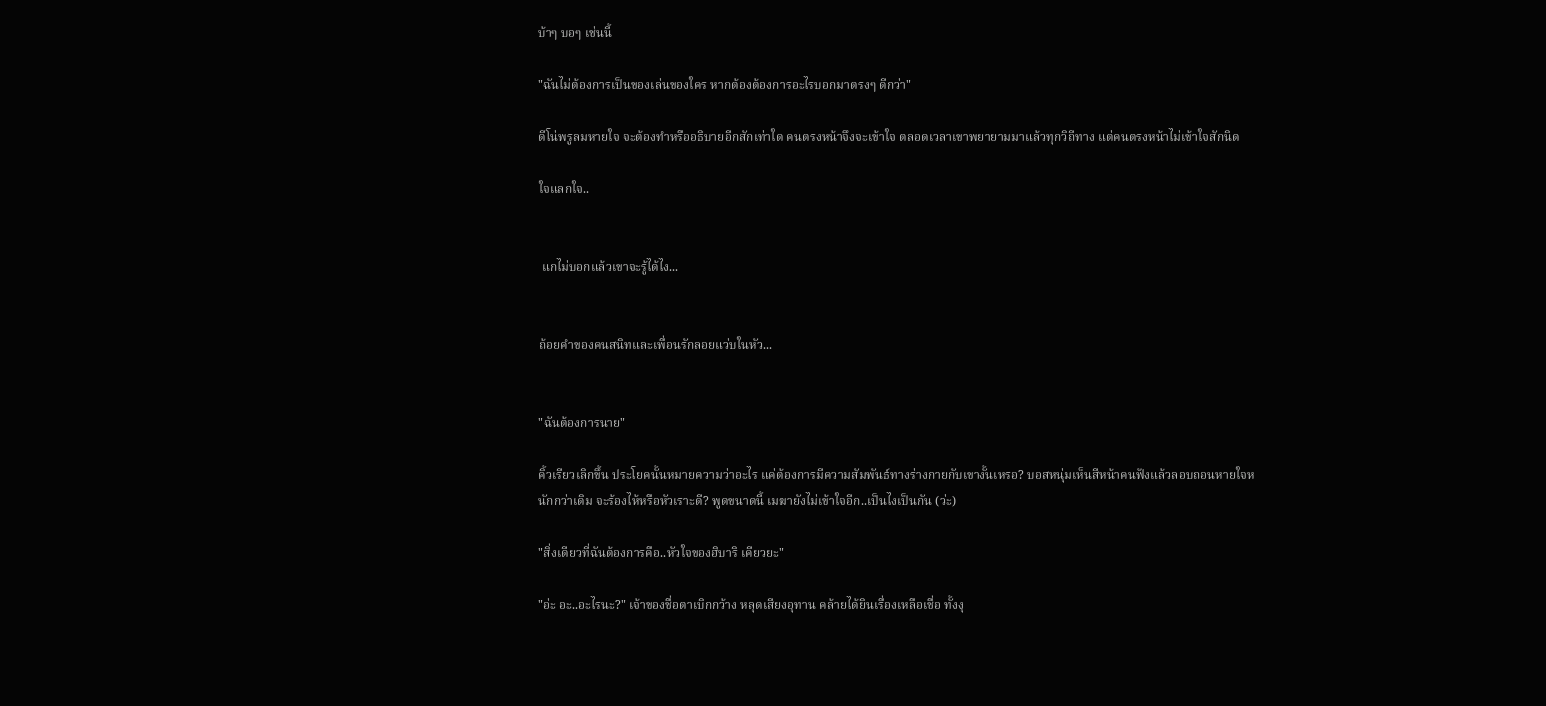บ้าๆ บอๆ เช่นนี้

"ฉันไม่ต้องการเป็นของเล่นของใคร หากต้องต้องการอะไรบอกมาตรงๆ ดีกว่า"

ดีโน่พรูลมหายใจ จะต้องทำหรืออธิบายอีกสักเท่าใด คนตรงหน้าจึงจะเข้าใจ ตลอดเวลาเขาพยายามมาแล้วทุกวิถีทาง แต่คนตรงหน้าไม่เข้าใจสักนิด

ใจแลกใจ..


 แกไม่บอกแล้วเขาจะรู้ได้ไง...


ถ้อยคำของคนสนิทและเพื่อนรักลอยแว่บในหัว...


"ฉันต้องการนาย"

คิ้วเรียวเลิกขึ้น ประโยคนั้นหมายความว่าอะไร แค่ต้องการมีความสัมพันธ์ทางร่างกายกับเขางั้นเหรอ? บอสหนุ่มเห็นสีหน้าคนฟังแล้วลอบถอนหายใจหนักกว่าเดิม จะร้องไห้หรือหัวเราะดี? พูดขนาดนี้ เมฆายังไม่เข้าใจอีก..เป็นไงเป็นกัน (ว่ะ)

"สิ่งเดียวที่ฉันต้องการคือ..หัวใจของฮิบาริ เคียวยะ"

"อ่ะ อะ..อะไรนะ?" เจ้าของชื่อตาเบิกกว้าง หลุดเสียงอุทาน คล้ายได้ยินเรื่องเหลือเชื่อ ทั้งงุ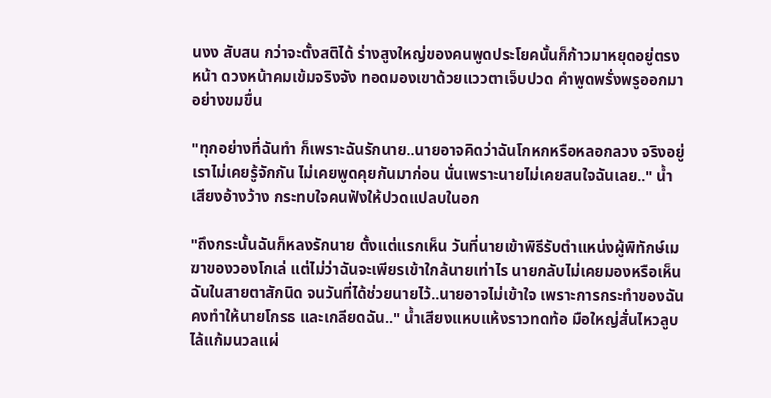นงง สับสน กว่าจะตั้งสติได้ ร่างสูงใหญ่ของคนพูดประโยคนั้นก็ก้าวมาหยุดอยู่ตรงหน้า ดวงหน้าคมเข้มจริงจัง ทอดมองเขาด้วยแววตาเจ็บปวด คำพูดพรั่งพรูออกมาอย่างขมขื่น

"ทุกอย่างที่ฉันทำ ก็เพราะฉันรักนาย..นายอาจคิดว่าฉันโกหกหรือหลอกลวง จริงอยู่เราไม่เคยรู้จักกัน ไม่เคยพูดคุยกันมาก่อน นั่นเพราะนายไม่เคยสนใจฉันเลย.." น้ำเสียงอ้างว้าง กระทบใจคนฟังให้ปวดแปลบในอก

"ถึงกระนั้นฉันก็หลงรักนาย ตั้งแต่แรกเห็น วันที่นายเข้าพิธีรับตำแหน่งผู้พิทักษ์เมฆาของวองโกเล่ แต่ไม่ว่าฉันจะเพียรเข้าใกล้นายเท่าไร นายกลับไม่เคยมองหรือเห็นฉันในสายตาสักนิด จนวันที่ได้ช่วยนายไว้..นายอาจไม่เข้าใจ เพราะการกระทำของฉันคงทำให้นายโกรธ และเกลียดฉัน.." น้ำเสียงแหบแห้งราวทดท้อ มือใหญ่สั่นไหวลูบไล้แก้มนวลแผ่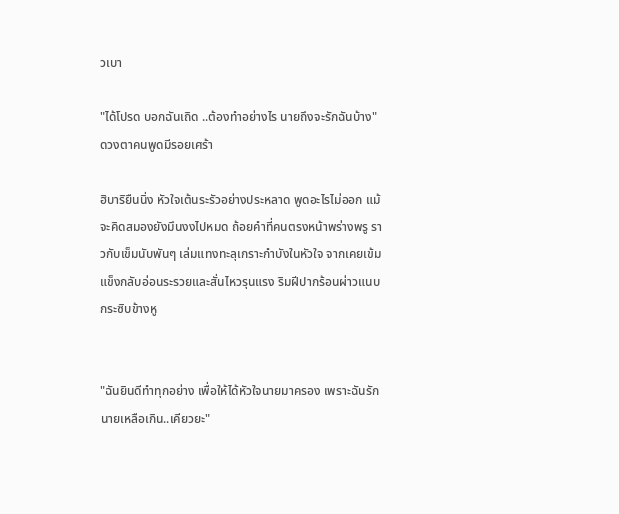วเบา

"ได้โปรด บอกฉันเถิด ..ต้องทำอย่างไร นายถึงจะรักฉันบ้าง" ดวงตาคนพูดมีรอยเศร้า

ฮิบาริยืนนิ่ง หัวใจเต้นระรัวอย่างประหลาด พูดอะไรไม่ออก แม้จะคิดสมองยังมึนงงไปหมด ถ้อยคำที่คนตรงหน้าพร่างพรู ราวกับเข็มนับพันๆ เล่มแทงทะลุเกราะกำบังในหัวใจ จากเคยเข้มแข็งกลับอ่อนระรวยและสั่นไหวรุนแรง ริมฝีปากร้อนผ่าวแนบกระซิบข้างหู


"ฉันยินดีทำทุกอย่าง เพื่อให้ได้หัวใจนายมาครอง เพราะฉันรักนายเหลือเกิน..เคียวยะ"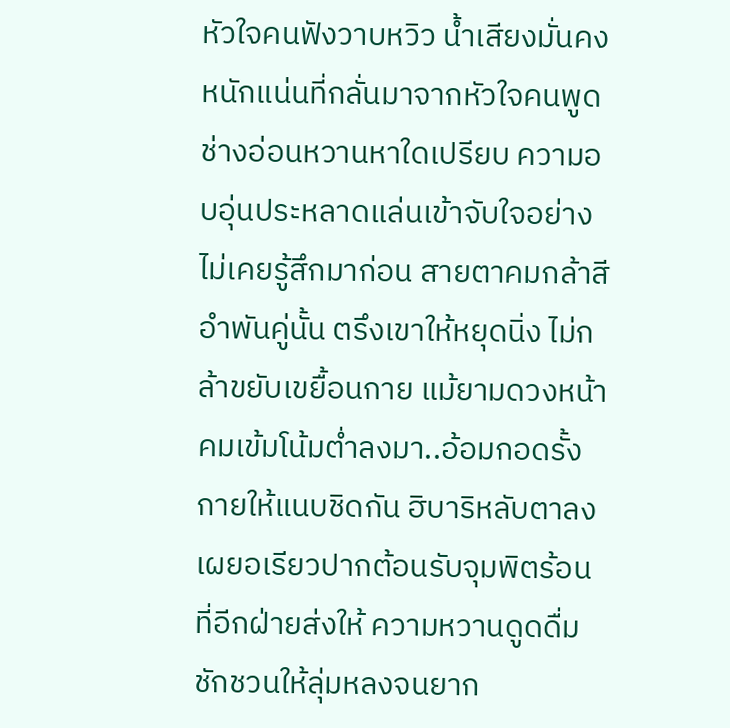หัวใจคนฟังวาบหวิว น้ำเสียงมั่นคงหนักแน่นที่กลั่นมาจากหัวใจคนพูด ช่างอ่อนหวานหาใดเปรียบ ความอบอุ่นประหลาดแล่นเข้าจับใจอย่างไม่เคยรู้สึกมาก่อน สายตาคมกล้าสีอำพันคู่นั้น ตรึงเขาให้หยุดนิ่ง ไม่กล้าขยับเขยื้อนกาย แม้ยามดวงหน้าคมเข้มโน้มต่ำลงมา..อ้อมกอดรั้งกายให้แนบชิดกัน ฮิบาริหลับตาลง เผยอเรียวปากต้อนรับจุมพิตร้อนที่อีกฝ่ายส่งให้ ความหวานดูดดื่มชักชวนให้ลุ่มหลงจนยาก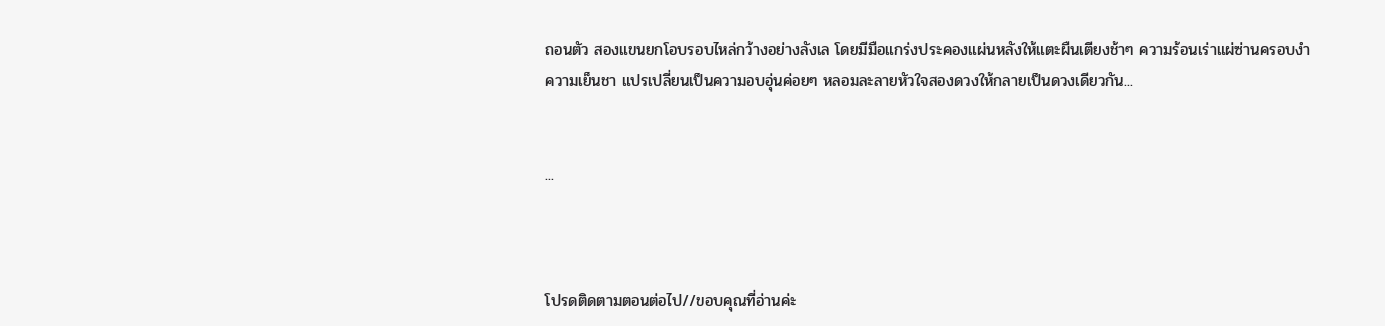ถอนตัว สองแขนยกโอบรอบไหล่กว้างอย่างลังเล โดยมีมือแกร่งประคองแผ่นหลังให้แตะผืนเตียงช้าๆ ความร้อนเร่าแผ่ซ่านครอบงำความเย็นชา แปรเปลี่ยนเป็นความอบอุ่นค่อยๆ หลอมละลายหัวใจสองดวงให้กลายเป็นดวงเดียวกัน...


...



โปรดติดตามตอนต่อไป//ขอบคุณที่อ่านค่ะ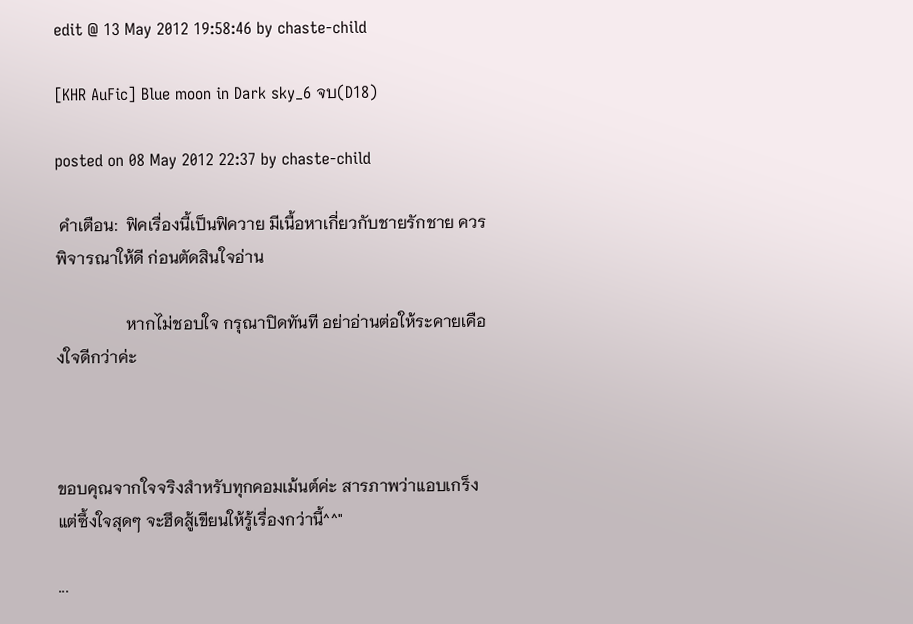edit @ 13 May 2012 19:58:46 by chaste-child

[KHR AuFic] Blue moon in Dark sky_6 จบ(D18)

posted on 08 May 2012 22:37 by chaste-child

 คำเตือน:  ฟิคเรื่องนี้เป็นฟิควาย มีเนื้อหาเกี่ยวกับชายรักชาย ควรพิจารณาให้ดี ก่อนตัดสินใจอ่าน

                 หากไม่ชอบใจ กรุณาปิดทันที อย่าอ่านต่อให้ระคายเคืองใจดีกว่าค่ะ



ขอบคุณจากใจจริงสำหรับทุกคอมเม้นต์ค่ะ สารภาพว่าแอบเกร็งแต่ซึ้งใจสุดๆ จะฮึดสู้เขียนให้รู้เรื่องกว่านี้^^"

...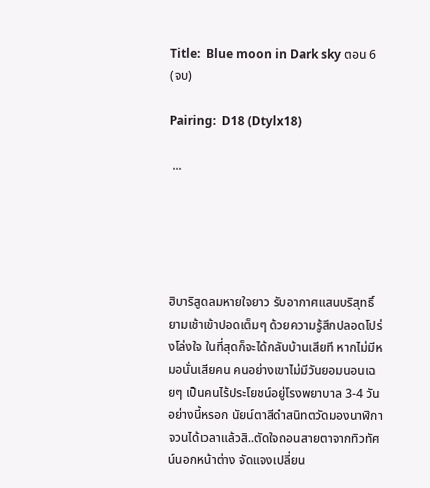Title:  Blue moon in Dark sky ตอน 6 (จบ)

Pairing:  D18 (Dtylx18)

 ...





ฮิบาริสูดลมหายใจยาว รับอากาศแสนบริสุทธิ์ยามเช้าเข้าปอดเต็มๆ ด้วยความรู้สึกปลอดโปร่งโล่งใจ ในที่สุดก็จะได้กลับบ้านเสียที หากไม่มีหมอนั่นเสียคน คนอย่างเขาไม่มีวันยอมนอนเฉยๆ เป็นคนไร้ประโยชน์อยู่โรงพยาบาล 3-4 วันอย่างนี้หรอก นัยน์ตาสีดำสนิทตวัดมองนาฬิกา จวนได้เวลาแล้วสิ..ตัดใจถอนสายตาจากทิวทัศน์นอกหน้าต่าง จัดแจงเปลี่ยน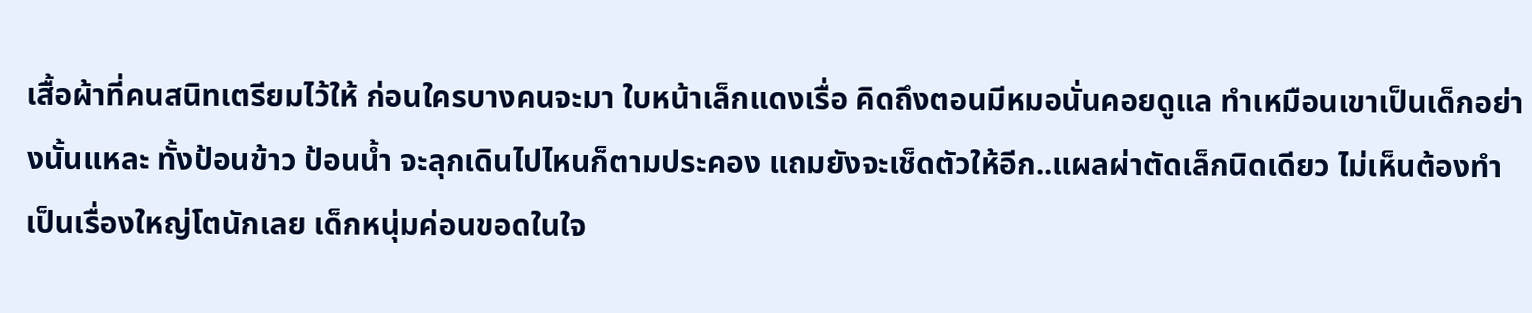เสื้อผ้าที่คนสนิทเตรียมไว้ให้ ก่อนใครบางคนจะมา ใบหน้าเล็กแดงเรื่อ คิดถึงตอนมีหมอนั่นคอยดูแล ทำเหมือนเขาเป็นเด็กอย่างนั้นแหละ ทั้งป้อนข้าว ป้อนน้ำ จะลุกเดินไปไหนก็ตามประคอง แถมยังจะเช็ดตัวให้อีก..แผลผ่าตัดเล็กนิดเดียว ไม่เห็นต้องทำเป็นเรื่องใหญ่โตนักเลย เด็กหนุ่มค่อนขอดในใจ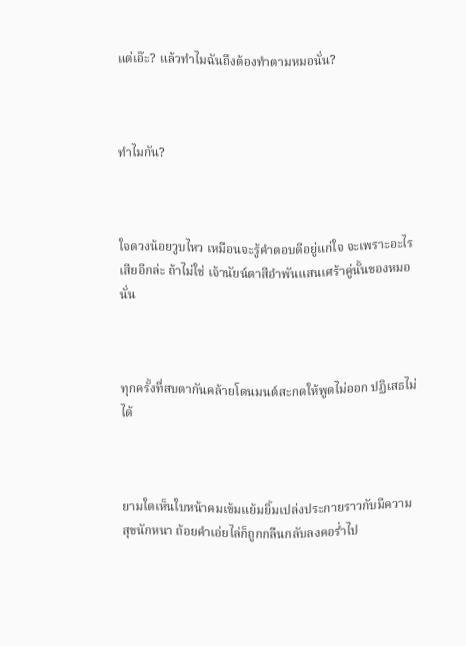แต่เอ๊ะ? แล้วทำไมฉันถึงต้องทำตามหมอนั่น?



ทำไมกัน?



ใจดวงน้อยวูบไหว เหมือนจะรู้คำตอบดีอยู่แก่ใจ จะเพราะอะไรเสียอีกล่ะ ถ้าไม่ใช่ เจ้านัยน์ตาสีอำพันแสนเศร้าคู่นั้นของหมอนั่น



ทุกครั้งที่สบตากันคล้ายโดนมนต์สะกดให้พูดไม่ออก ปฏิเสธไม่ได้



ยามใดเห็นใบหน้าคมเข้มแย้มยิ้มเปล่งประกายราวกับมีความสุขนักหนา ถ้อยคำเอ่ยไล่ก็ถูกกลืนกลับลงคอร่ำไป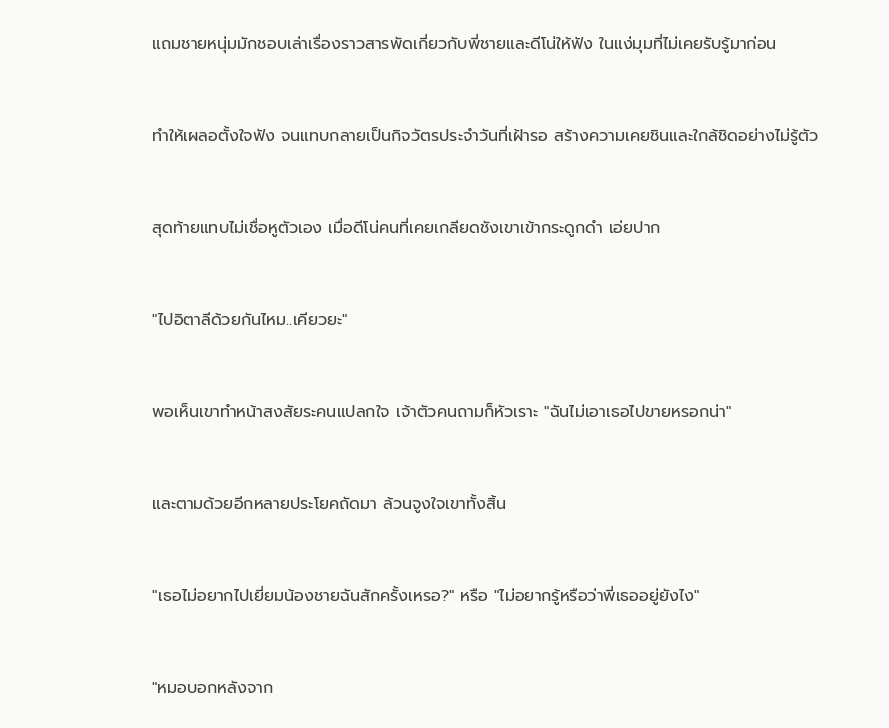แถมชายหนุ่มมักชอบเล่าเรื่องราวสารพัดเกี่ยวกับพี่ชายและดีโน่ให้ฟัง ในแง่มุมที่ไม่เคยรับรู้มาก่อน



ทำให้เผลอตั้งใจฟัง จนแทบกลายเป็นกิจวัตรประจำวันที่เฝ้ารอ สร้างความเคยชินและใกล้ชิดอย่างไม่รู้ตัว



สุดท้ายแทบไม่เชื่อหูตัวเอง เมื่อดีโน่คนที่เคยเกลียดชังเขาเข้ากระดูกดำ เอ่ยปาก



"ไปอิตาลีด้วยกันไหม..เคียวยะ"



พอเห็นเขาทำหน้าสงสัยระคนแปลกใจ เจ้าตัวคนถามก็หัวเราะ "ฉันไม่เอาเธอไปขายหรอกน่า"



และตามด้วยอีกหลายประโยคถัดมา ล้วนจูงใจเขาทั้งสิ้น



"เธอไม่อยากไปเยี่ยมน้องชายฉันสักครั้งเหรอ?" หรือ "ไม่อยากรู้หรือว่าพี่เธออยู่ยังไง"



"หมอบอกหลังจาก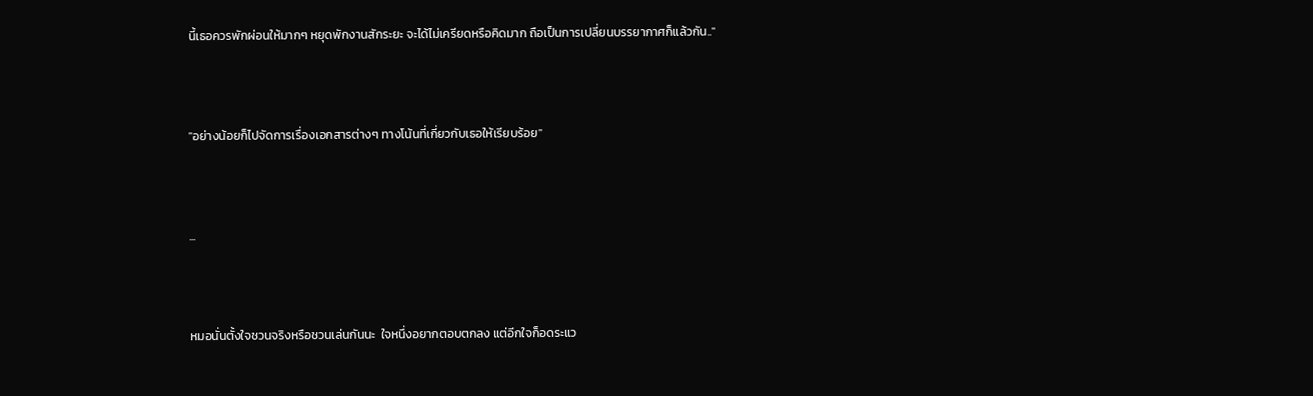นี้เธอควรพักผ่อนให้มากๆ หยุดพักงานสักระยะ จะได้ไม่เครียดหรือคิดมาก ถือเป็นการเปลี่ยนบรรยากาศก็แล้วกัน.."



"อย่างน้อยก็ไปจัดการเรื่องเอกสารต่างๆ ทางโน้นที่เกี่ยวกับเธอให้เรียบร้อย"



...



หมอนั่นตั้งใจชวนจริงหรือชวนเล่นกันนะ  ใจหนึ่งอยากตอบตกลง แต่อีกใจก็อดระแว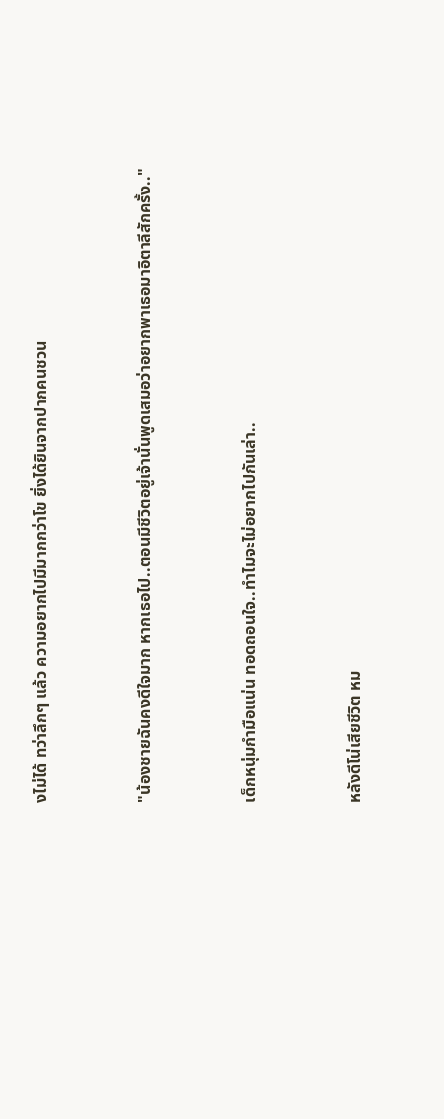งไม่ได้ ทว่าลึกๆ แล้ว ความอยากไปมีมากกว่าโข ยิ่งได้ยินจากปากคนชวน



"น้องชายฉันคงดีใจมาก หากเธอไป..ตอนมีชีวิตอยู่เจ้านั่นพูดเสมอว่าอยากพาเธอมาอิตาลีสักครั้ง.."



เด็กหนุ่มกำมือแน่น ทอดถอนใจ..ทำไมจะไม่อยากไปกันเล่า..



หลังดีโน่เสียชีวิต หม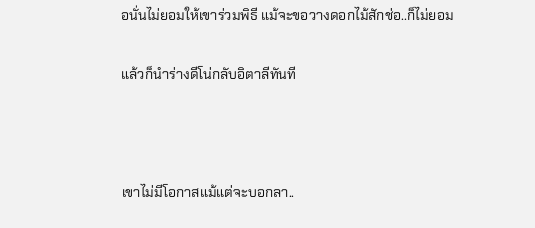อนั่นไม่ยอมให้เขาร่วมพิธี แม้จะขอวางดอกไม้สักช่อ..ก็ไม่ยอม

แล้วก็นำร่างดีโน่กลับอิตาลีทันที



เขาไม่มีโอกาสแม้แต่จะบอกลา..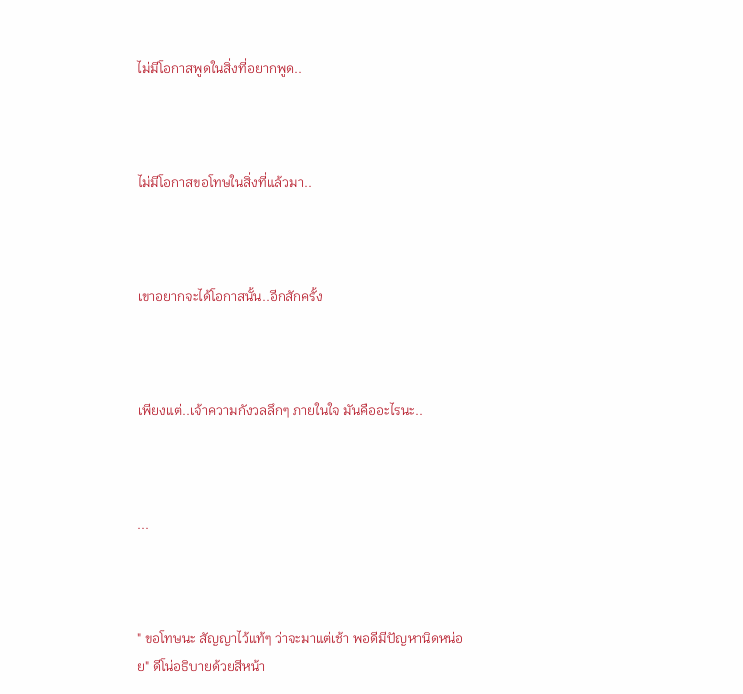ไม่มีโอกาสพูดในสิ่งที่อยากพูด..



ไม่มีโอกาสขอโทษในสิ่งที่แล้วมา..



เขาอยากจะได้โอกาสนั้น..อีกสักครั้ง



เพียงแต่..เจ้าความกังวลลึกๆ ภายในใจ มันคืออะไรนะ..



...



" ขอโทษนะ สัญญาไว้แท้ๆ ว่าจะมาแต่เช้า พอดีมีปัญหานิดหน่อย" ดีโน่อธิบายด้วยสีหน้า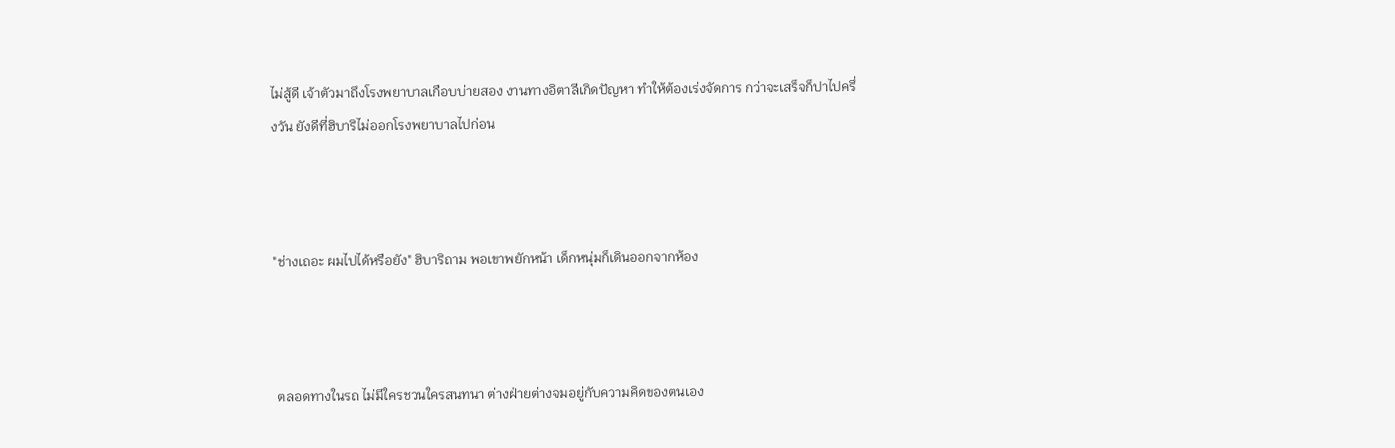ไม่สู้ดี เจ้าตัวมาถึงโรงพยาบาลเกือบบ่ายสอง งานทางอิตาลีเกิดปัญหา ทำให้ต้องเร่งจัดการ กว่าจะเสร็จก็ปาไปครึ่งวัน ยังดีที่ฮิบาริไม่ออกโรงพยาบาลไปก่อน



"ช่างเถอะ ผมไปได้หรือยัง" ฮิบาริถาม พอเขาพยักหน้า เด็กหนุ่มก็เดินออกจากห้อง



 ตลอดทางในรถ ไม่มีใครชวนใครสนทนา ต่างฝ่ายต่างจมอยู่กับความคิดของตนเอง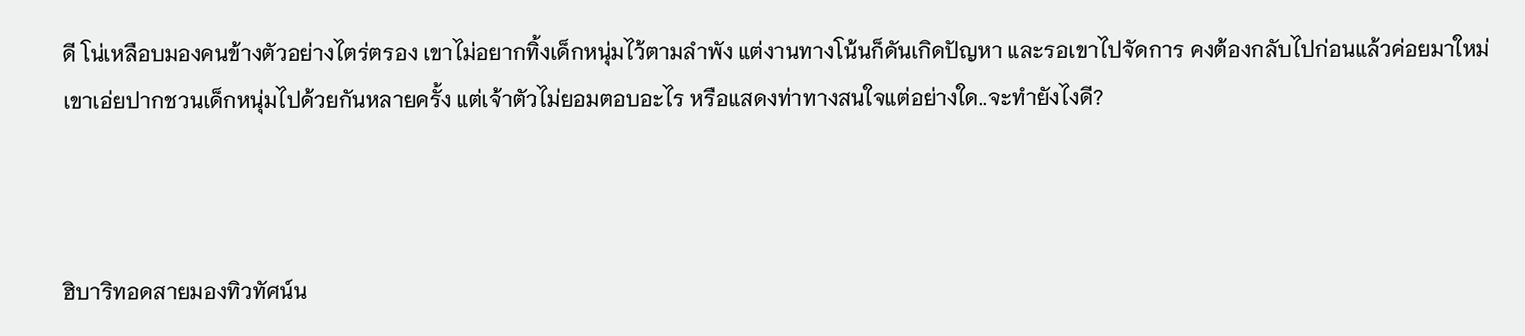ดี โน่เหลือบมองคนข้างตัวอย่างไตร่ตรอง เขาไม่อยากทิ้งเด็กหนุ่มไว้ตามลำพัง แต่งานทางโน้นก็ดันเกิดปัญหา และรอเขาไปจัดการ คงต้องกลับไปก่อนแล้วค่อยมาใหม่ เขาเอ่ยปากชวนเด็กหนุ่มไปด้วยกันหลายครั้ง แต่เจ้าตัวไม่ยอมตอบอะไร หรือแสดงท่าทางสนใจแต่อย่างใด..จะทำยังไงดี?



ฮิบาริทอดสายมองทิวทัศน์น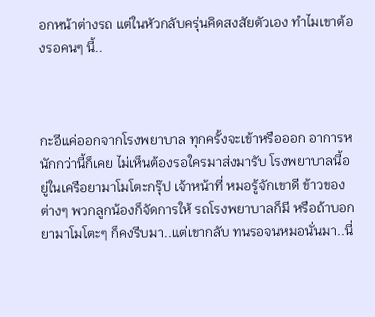อกหน้าต่างรถ แต่ในหัวกลับครุ่นคิดสงสัยตัวเอง ทำไมเขาต้องรอคนๆ นี้..



กะอีแค่ออกจากโรงพยาบาล ทุกครั้งจะเข้าหรือออก อาการหนักกว่านี้ก็เคย ไม่เห็นต้องรอใครมาส่งมารับ โรงพยาบาลนี้อยู่ในเครือยามาโมโตะกรุ๊ป เจ้าหน้าที่ หมอรู้จักเขาดี ข้าวของต่างๆ พวกลูกน้องก็จัดการให้ รถโรงพยาบาลก็มี หรือถ้าบอกยามาโมโตะๆ ก็คงรีบมา..แต่เขากลับ ทนรอจนหมอนั่นมา..นี่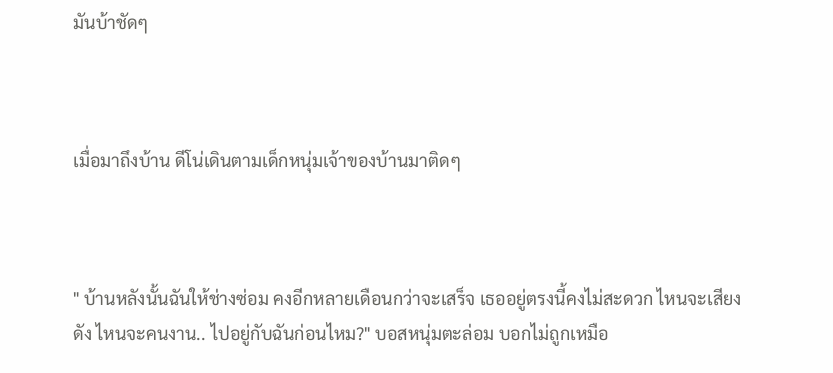มันบ้าชัดๆ



เมื่อมาถึงบ้าน ดีโน่เดินตามเด็กหนุ่มเจ้าของบ้านมาติดๆ



" บ้านหลังนั้นฉันให้ช่างซ่อม คงอีกหลายเดือนกว่าจะเสร็จ เธออยู่ตรงนี้คงไม่สะดวก ไหนจะเสียงดัง ไหนจะคนงาน.. ไปอยู่กับฉันก่อนไหม?" บอสหนุ่มตะล่อม บอกไม่ถูกเหมือ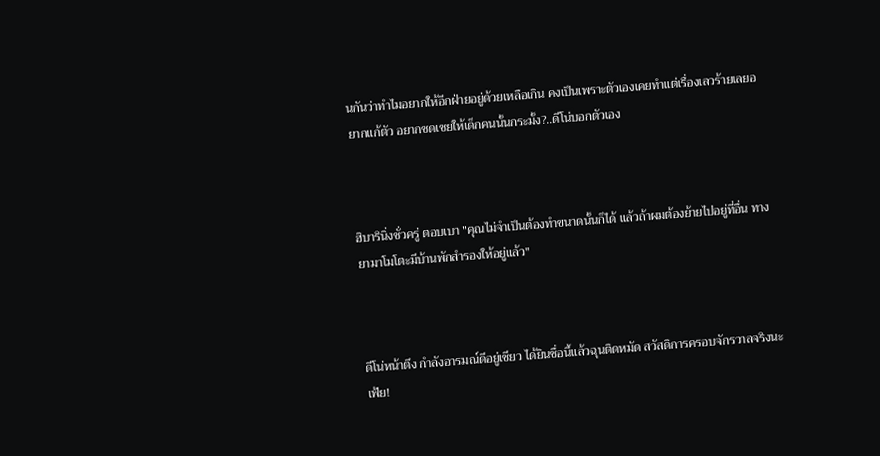นกันว่าทำไมอยากให้อีกฝ่ายอยู่ด้วยเหลือเกิน คงเป็นเพราะตัวเองเคยทำแต่เรื่องเลวร้ายเลยอยากแก้ตัว อยากชดเชยให้เด็กคนนั้นกระมั้ง?..ดีโน่บอกตัวเอง



ฮิบารินิ่งชั่วครู่ ตอบเบา "คุณไม่จำเป็นต้องทำขนาดนั้นก็ได้ แล้วถ้าผมต้องย้ายไปอยู่ที่อื่น ทางยามาโมโตะมีบ้านพักสำรองให้อยู่แล้ว"



ดีโน่หน้าตึง กำลังอารมณ์ดีอยู่เชียว ได้ยินชื่อนี้แล้วฉุนติดหมัด สวัสดิการครอบจักรวาลจริงนะเฟ้ย!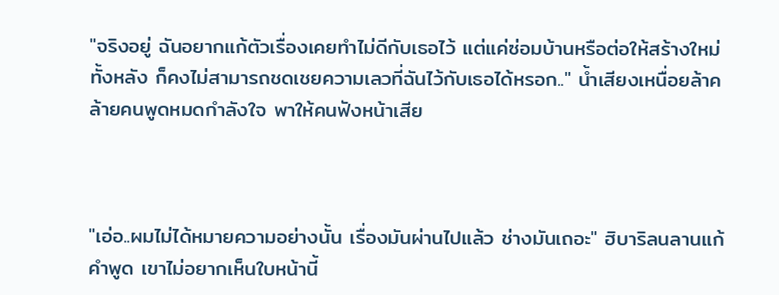"จริงอยู่ ฉันอยากแก้ตัวเรื่องเคยทำไม่ดีกับเธอไว้ แต่แค่ซ่อมบ้านหรือต่อให้สร้างใหม่ทั้งหลัง ก็คงไม่สามารถชดเชยความเลวที่ฉันไว้กับเธอได้หรอก.." น้ำเสียงเหนื่อยล้าคล้ายคนพูดหมดกำลังใจ พาให้คนฟังหน้าเสีย



"เอ่อ..ผมไม่ได้หมายความอย่างนั้น เรื่องมันผ่านไปแล้ว ช่างมันเถอะ" ฮิบาริลนลานแก้คำพูด เขาไม่อยากเห็นใบหน้านี้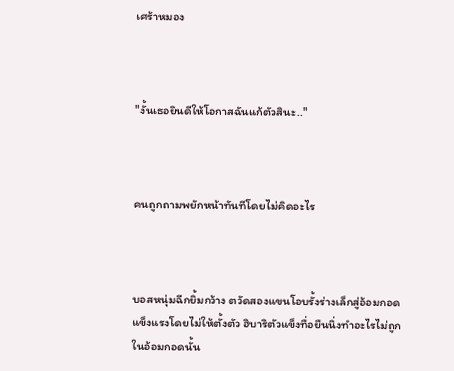เศร้าหมอง



"งั้นเธอยินดีให้โอกาสฉันแก้ตัวสินะ.."



คนถูกถามพยักหน้าทันทีโดยไม่คิดอะไร



บอสหนุ่มฉีกยิ้มกว้าง ตวัดสองแขนโอบรั้งร่างเล็กสู่อ้อมกอดแข็งแรงโดยไม่ให้ตั้งตัว ฮิบาริตัวแข็งทื่อยืนนิ่งทำอะไรไม่ถูกในอ้อมกอดนั้น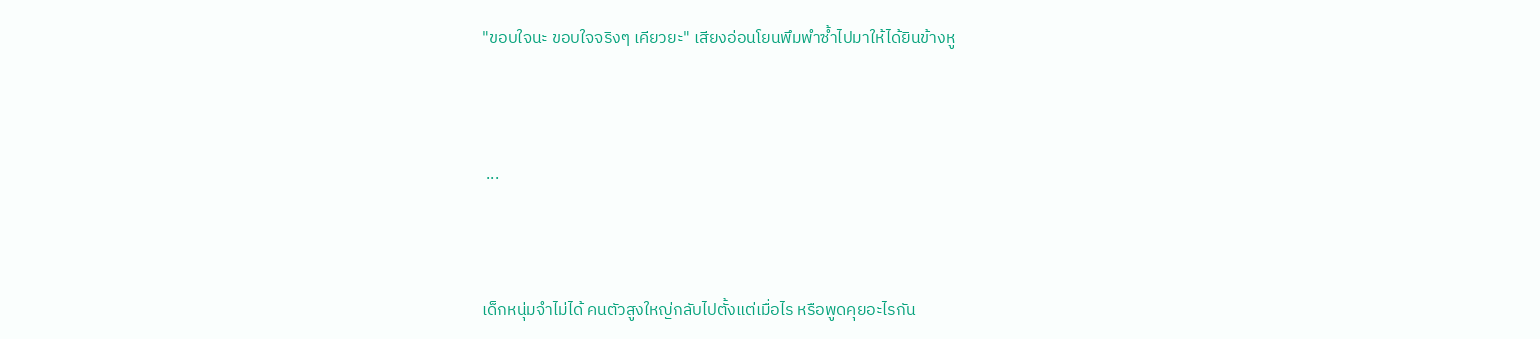"ขอบใจนะ ขอบใจจริงๆ เคียวยะ" เสียงอ่อนโยนพึมพำซ้ำไปมาให้ได้ยินข้างหู



 ...



เด็กหนุ่มจำไม่ได้ คนตัวสูงใหญ่กลับไปตั้งแต่เมื่อไร หรือพูดคุยอะไรกัน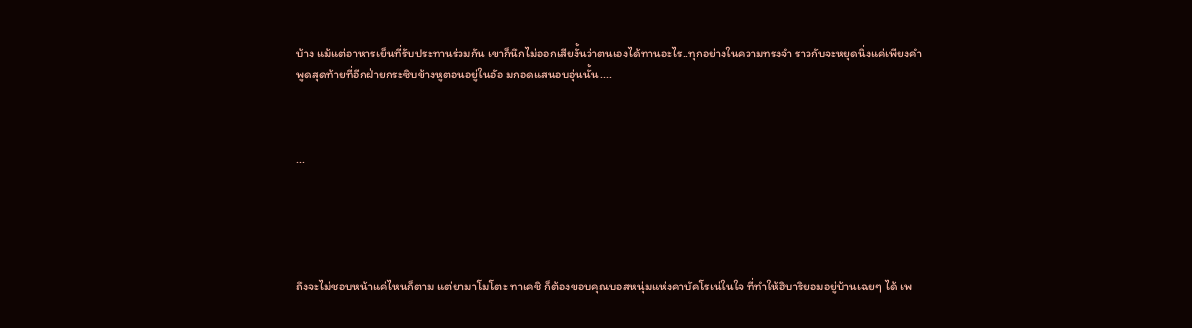บ้าง แม้แต่อาหารเย็นที่รับประทานร่วมกัน เขาก็นึกไม่ออกเสียงั้นว่าตนเองได้ทานอะไร..ทุกอย่างในความทรงจำ ราวกับจะหยุดนิ่งแค่เพียงคำพูดสุดท้ายที่อีกฝ่ายกระซิบข้างหูตอนอยู่ในอัอ มกอดแสนอบอุ่นนั้น....



...





ถึงจะไม่ชอบหน้าแค่ไหนก็ตาม แต่ยามาโมโตะ ทาเคชิ ก็ต้องขอบคุณบอสหนุ่มแห่งคาบัคโรเน่ในใจ ที่ทำให้ฮิบาริยอมอยู่บ้านเฉยๆ ได้ เพ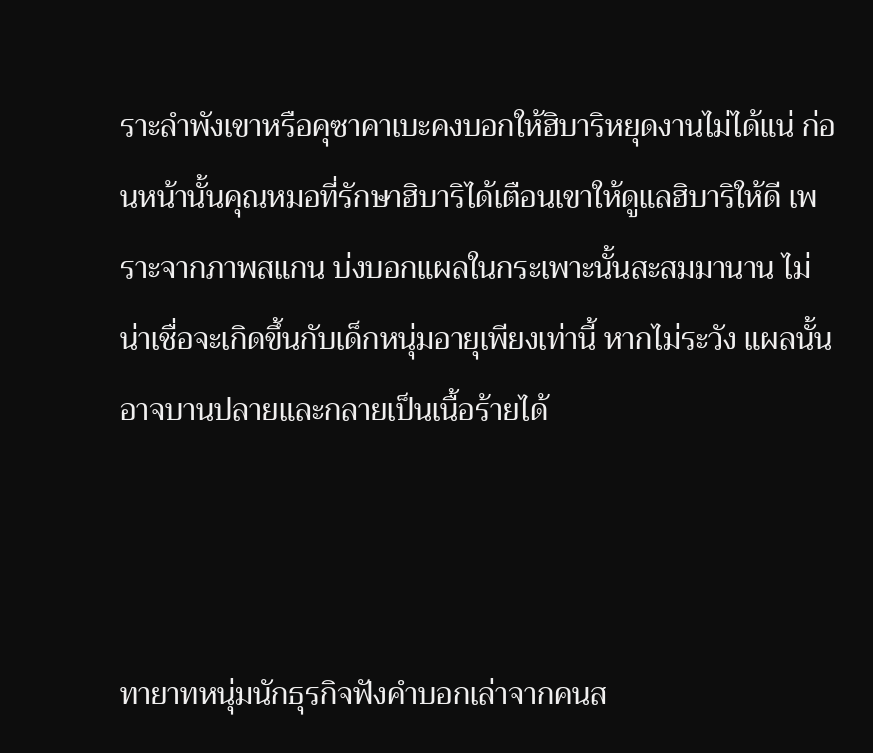ราะลำพังเขาหรือคุซาคาเบะคงบอกให้ฮิบาริหยุดงานไม่ได้แน่ ก่อนหน้านั้นคุณหมอที่รักษาฮิบาริได้เตือนเขาให้ดูแลฮิบาริให้ดี เพราะจากภาพสแกน บ่งบอกแผลในกระเพาะนั้นสะสมมานาน ไม่น่าเชื่อจะเกิดขึ้นกับเด็กหนุ่มอายุเพียงเท่านี้ หากไม่ระวัง แผลนั้นอาจบานปลายและกลายเป็นเนื้อร้ายได้



ทายาทหนุ่มนักธุรกิจฟังคำบอกเล่าจากคนส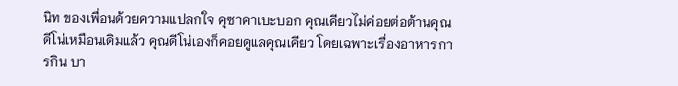นิท ของเพื่อนด้วยความแปลกใจ คุซาคาเบะบอก คุณเคียวไม่ค่อยต่อต้านคุณดีโน่เหมือนเดิมแล้ว คุณดีโน่เองก็คอยดูแลคุณเคียว โดยเฉพาะเรื่องอาหารการกิน บา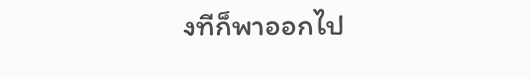งทีก็พาออกไป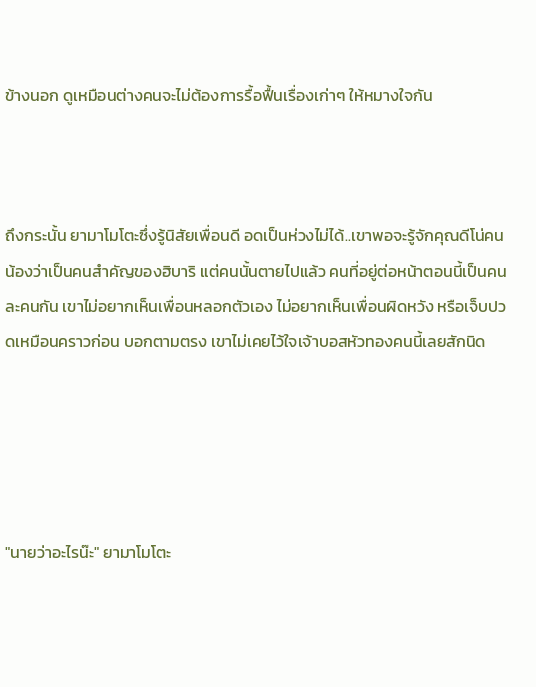ข้างนอก ดูเหมือนต่างคนจะไม่ต้องการรื้อฟื้นเรื่องเก่าๆ ให้หมางใจกัน



ถึงกระนั้น ยามาโมโตะซึ่งรู้นิสัยเพื่อนดี อดเป็นห่วงไม่ได้..เขาพอจะรู้จักคุณดีโน่คนน้องว่าเป็นคนสำคัญของฮิบาริ แต่คนนั้นตายไปแล้ว คนที่อยู่ต่อหน้าตอนนี้เป็นคนละคนกัน เขาไม่อยากเห็นเพื่อนหลอกตัวเอง ไม่อยากเห็นเพื่อนผิดหวัง หรือเจ็บปวดเหมือนคราวก่อน บอกตามตรง เขาไม่เคยไว้ใจเจ้าบอสหัวทองคนนี้เลยสักนิด





"นายว่าอะไรน๊ะ" ยามาโมโตะ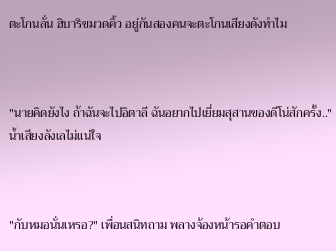ตะโกนลั่น ฮิบาริขมวดคิ้ว อยู่กันสองคนจะตะโกนเสียงดังทำไม



"นายคิดยังไง ถ้าฉันจะไปอิตาลี ฉันอยากไปเยี่ยมสุสานของดีโน่สักครั้ง.." น้ำเสียงลังเลไม่แน่ใจ



"กับหมอนั่นเหรอ?" เพื่อนสนิทถาม พลางจ้องหน้ารอคำตอบ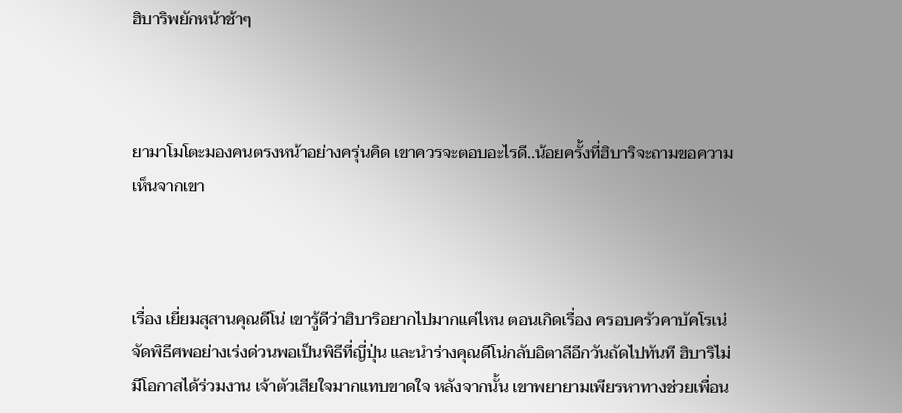ฮิบาริพยักหน้าช้าๆ



ยามาโมโตะมองคนตรงหน้าอย่างครุ่นคิด เขาควรจะตอบอะไรดี..น้อยครั้งที่ฮิบาริจะถามขอความเห็นจากเขา



เรื่อง เยี่ยมสุสานคุณดีโน่ เขารู้ดีว่าฮิบาริอยากไปมากแค่ไหน ตอนเกิดเรื่อง ครอบครัวคาบัคโรเน่จัดพิธีศพอย่างเร่งด่วนพอเป็นพิธีที่ญี่ปุ่น และนำร่างคุณดีโน่กลับอิตาลีอีกวันถัดไปทันที ฮิบาริไม่มีโอกาสได้ร่วมงาน เจ้าตัวเสียใจมากแทบขาดใจ หลังจากนั้น เขาพยายามเพียรหาทางช่วยเพื่อน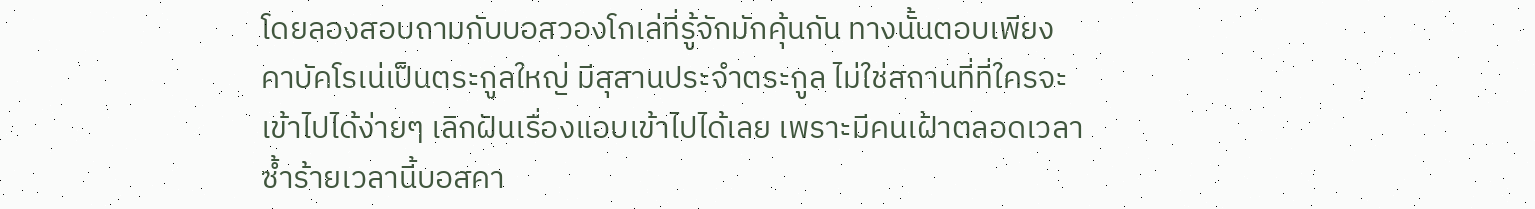โดยลองสอบถามกับบอสวองโกเล่ที่รู้จักมักคุ้นกัน ทางนั้นตอบเพียง คาบัคโรเน่เป็นตระกูลใหญ่ มีสุสานประจำตระกูล ไม่ใช่สถานที่ที่ใครจะเข้าไปได้ง่ายๆ เลิกฝันเรื่องแอบเข้าไปได้เลย เพราะมีคนเฝ้าตลอดเวลา ซ้ำร้ายเวลานี้บอสคา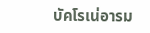บัคโรเน่อารม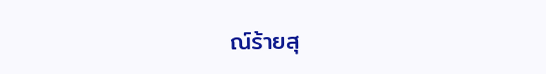ณ์ร้ายสุ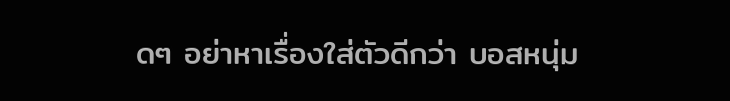ดๆ อย่าหาเรื่องใส่ตัวดีกว่า บอสหนุ่ม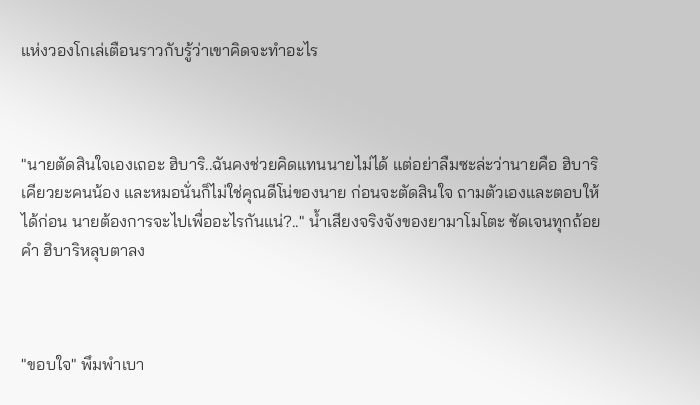แห่งวองโกเล่เตือนราวกับรู้ว่าเขาคิดจะทำอะไร



"นายตัดสินใจเองเถอะ ฮิบาริ..ฉันคงช่วยคิดแทนนายไม่ได้ แต่อย่าลืมซะล่ะว่านายคือ ฮิบาริ เคียวยะคนน้อง และหมอนั่นก็ไม่ใช่คุณดีโน่ของนาย ก่อนจะตัดสินใจ ถามตัวเองและตอบให้ได้ก่อน นายต้องการจะไปเพื่ออะไรกันแน่?.." น้ำเสียงจริงจังของยามาโมโตะ ชัดเจนทุกถ้อยคำ ฮิบาริหลุบตาลง



"ขอบใจ" พึมพำเบา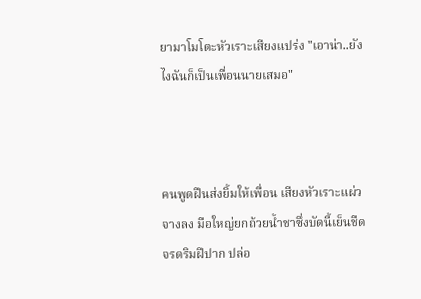ยามาโมโตะหัวเราะเสียงแปร่ง "เอาน่า..ยังไงฉันก็เป็นเพื่อนนายเสมอ"



คนพูดฝืนส่งยิ้มให้เพื่อน เสียงหัวเราะแผ่วจางลง มือใหญ่ยกถ้วยน้ำชาซึ่งบัดนี้เย็นชืดจรดริมฝีปาก ปล่อ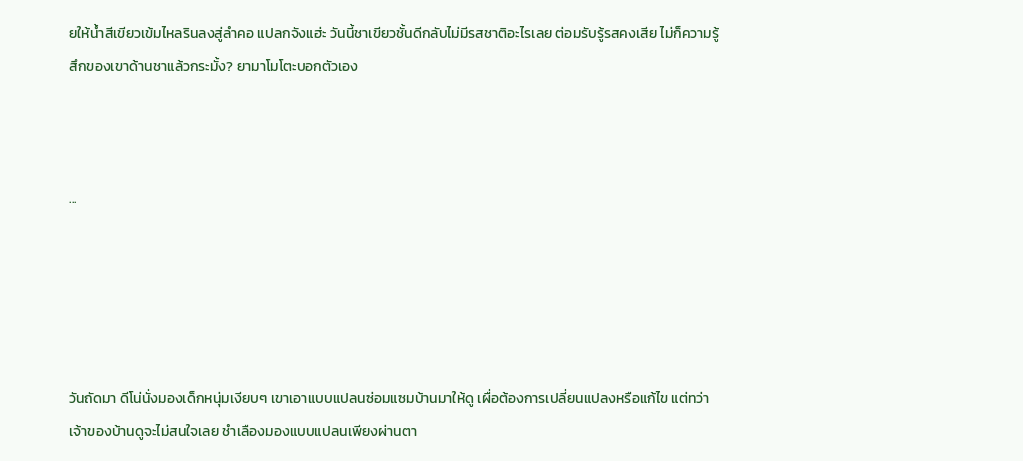ยให้น้ำสีเขียวเข้มไหลรินลงสู่ลำคอ แปลกจังแฮ่ะ วันนี้ชาเขียวชั้นดีกลับไม่มีรสชาติอะไรเลย ต่อมรับรู้รสคงเสีย ไม่ก็ความรู้สึกของเขาด้านชาแล้วกระมั้ง? ยามาโมโตะบอกตัวเอง



...





วันถัดมา ดีโน่นั่งมองเด็กหนุ่มเงียบๆ เขาเอาแบบแปลนซ่อมแซมบ้านมาให้ดู เผื่อต้องการเปลี่ยนแปลงหรือแก้ไข แต่ทว่าเจ้าของบ้านดูจะไม่สนใจเลย ชำเลืองมองแบบแปลนเพียงผ่านตา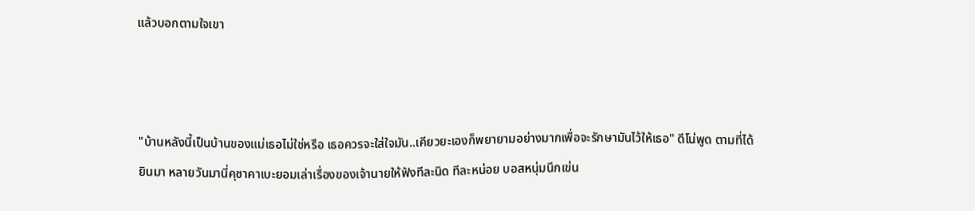แล้วบอกตามใจเขา



"บ้านหลังนี้เป็นบ้านของแม่เธอไม่ใช่หรือ เธอควรจะใส่ใจมัน..เคียวยะเองก็พยายามอย่างมากเพื่อจะรักษามันไว้ให้เธอ" ดีโน่พูด ตามที่ได้ยินมา หลายวันมานี่คุซาคาเบะยอมเล่าเรื่องของเจ้านายให้ฟังทีละนิด ทีละหน่อย บอสหนุ่มนึกเข่น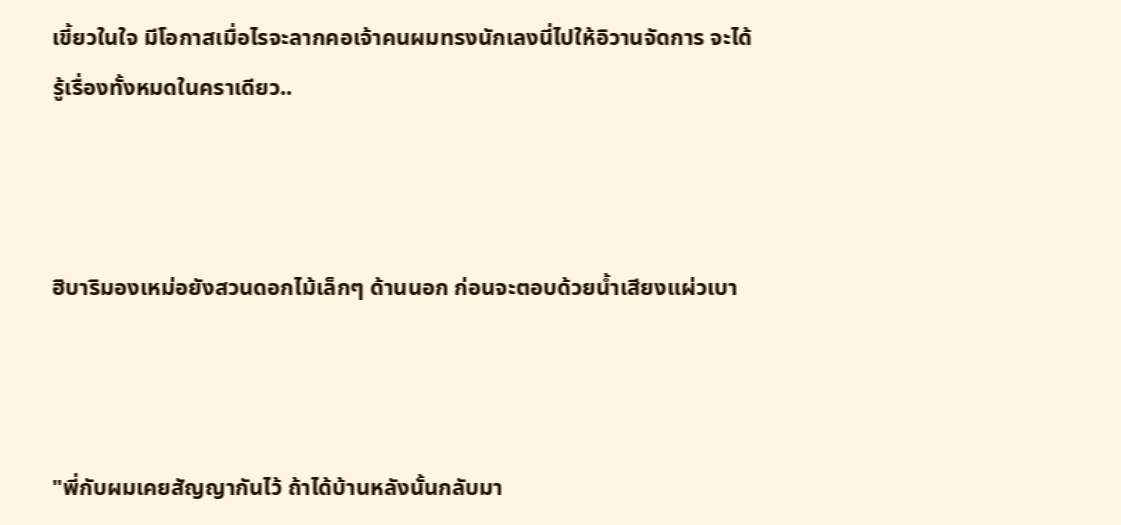เขี้ยวในใจ มีโอกาสเมื่อไรจะลากคอเจ้าคนผมทรงนักเลงนี่ไปให้อิวานจัดการ จะได้รู้เรื่องทั้งหมดในคราเดียว..



ฮิบาริมองเหม่อยังสวนดอกไม้เล็กๆ ด้านนอก ก่อนจะตอบด้วยน้ำเสียงแผ่วเบา



"พี่กับผมเคยสัญญากันไว้ ถ้าได้บ้านหลังนั้นกลับมา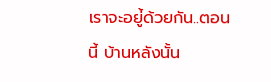เราจะอยู่้ด้วยกัน..ตอนนี้ บ้านหลังนั้น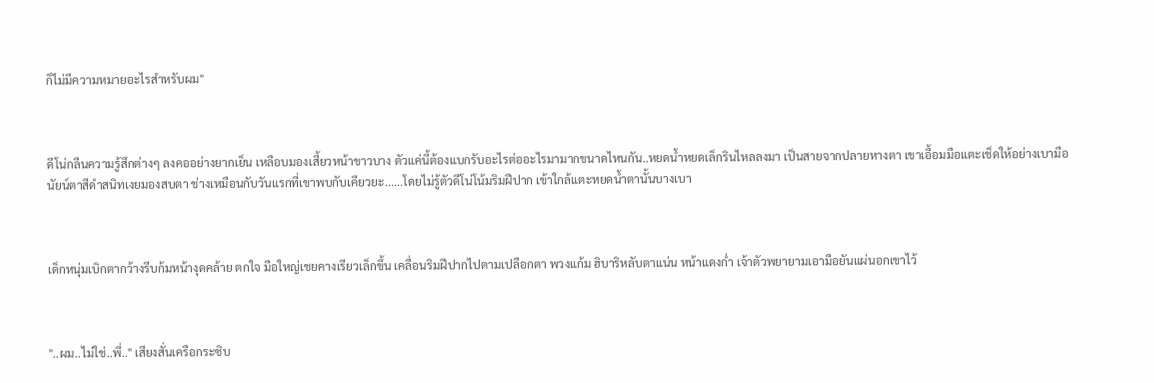ก็ไม่มีความหมายอะไรสำหรับผม"



ดีโน่กลืนความรู้สึกต่างๆ ลงคออย่างยากเย็น เหลือบมองเสี้ยวหน้าขาวบาง ตัวแค่นี้ต้องแบกรับอะไรต่ออะไรมามากขนาดไหนกัน..หยดน้ำหยดเล็กรินไหลลงมา เป็นสายจากปลายหางตา เขาเอื้อมมือแตะเช็ดให้อย่างเบามือ นัยน์ตาสีดำสนิทเงยมองสบตา ช่างเหมือนกับวันแรกที่เขาพบกับเคียวยะ......โดยไม่รู้ตัวดีโน่โน้มริมฝีปาก เข้าใกล้แตะหยดน้ำตานั้นบางเบา



เด็กหนุ่มเบิกตากว้างรีบก้มหน้างุดคล้าย ตกใจ มือใหญ่เชยคางเรียวเล็กขึ้น เคลื่อนริมฝีปากไปตามเปลือกตา พวงแก้ม ฮิบาริหลับตาแน่น หน้าแดงก่ำ เจ้าตัวพยายามเอามือยันแผ่นอกเขาไว้



"..ผม..ไม่ใช่..พี่.." เสียงสั่นเครือกระซิบ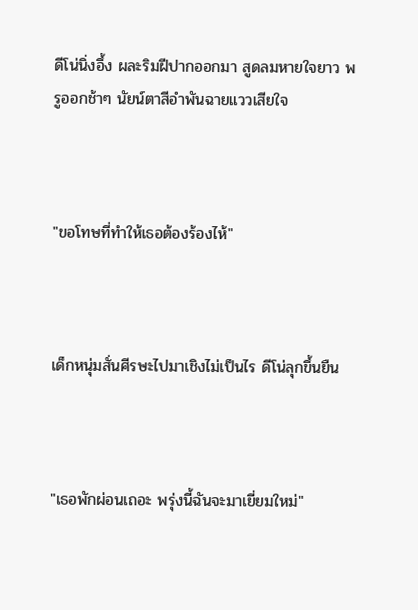ดีโน่นิ่งอึ้ง ผละริมฝีปากออกมา สูดลมหายใจยาว พรูออกช้าๆ นัยน์ตาสีอำพันฉายแววเสียใจ



"ขอโทษที่ทำให้เธอต้องร้องไห้"



เด็กหนุ่มสั่นศีรษะไปมาเชิงไม่เป็นไร ดีโน่ลุกขึ้นยืน



"เธอพักผ่อนเถอะ พรุ่งนี้ฉันจะมาเยี่ยมใหม่"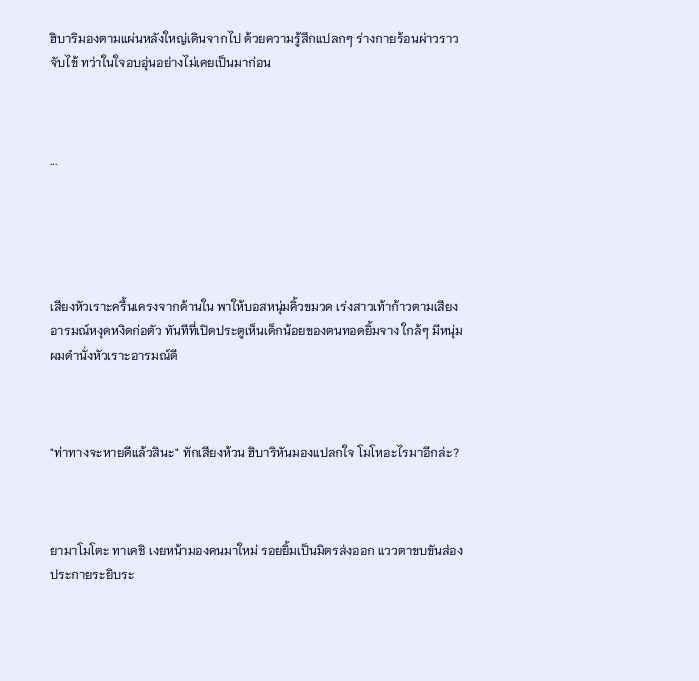ฮิบาริมองตามแผ่นหลังใหญ่เดินจากไป ด้วยความรู้สึกแปลกๆ ร่างกายร้อนผ่าวราวจับไข้ ทว่าในใจอบอุ่นอย่างไม่เคยเป็นมาก่อน



...





เสียงหัวเราะครื้นเครงจากด้านใน พาให้บอสหนุ่มคิ้วขมวด เร่งสาวเท้าก้าวตามเสียง อารมณ์หงุดหงิดก่อตัว ทันทีที่เปิดประตูเห็นเด็กน้อยของตนทอดยิ้มจาง ใกล้ๆ มีหนุ่มผมดำนั่งหัวเราะอารมณ์ดี



"ท่าทางจะหายดีแล้วสินะ" ทักเสียงห้วน ฮิบาริหันมองแปลกใจ โมโหอะไรมาอีกล่ะ?



ยามาโมโตะ ทาเคชิ เงยหน้ามองคนมาใหม่ รอยยิ้มเป็นมิตรส่งออก แววตาขบขันส่องประกายระยิบระ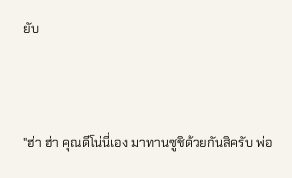ยับ



"ฮ่า ฮ่า คุณดีโน่นี่เอง มาทานซูชิด้วยกันสิครับ พ่อ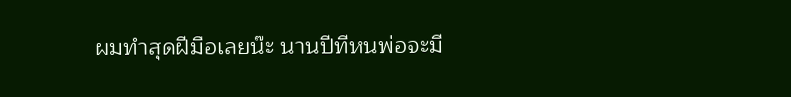ผมทำสุดฝีมือเลยน๊ะ นานปีทีหนพ่อจะมี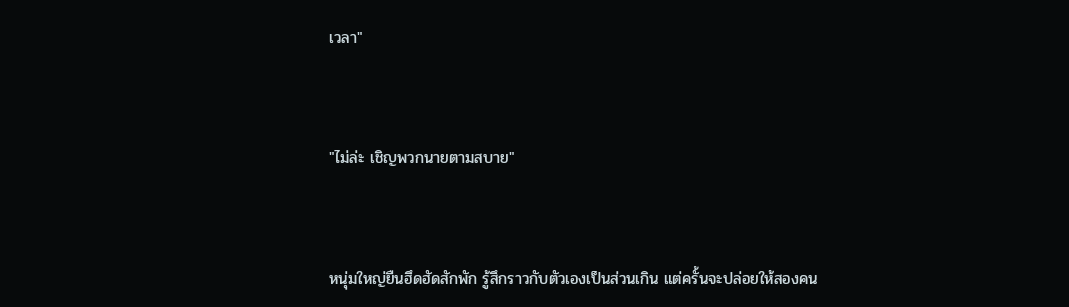เวลา"



"ไม่ล่ะ เชิญพวกนายตามสบาย"



หนุ่มใหญ่ยืนฮึดฮัดสักพัก รู้สึกราวกับตัวเองเป็นส่วนเกิน แต่ครั้นจะปล่อยให้สองคน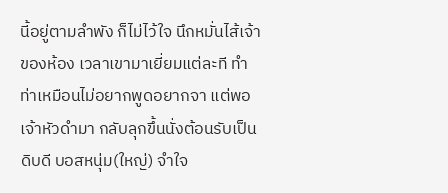นี้อยู่ตามลำพัง ก็ไม่ไว้ใจ นึกหมั่นไส้เจ้าของห้อง เวลาเขามาเยี่ยมแต่ละที ทำท่าเหมือนไม่อยากพูดอยากจา แต่พอเจ้าหัวดำมา กลับลุกขึ้นนั่งต้อนรับเป็นดิบดี บอสหนุ่ม(ใหญ่) จำใจ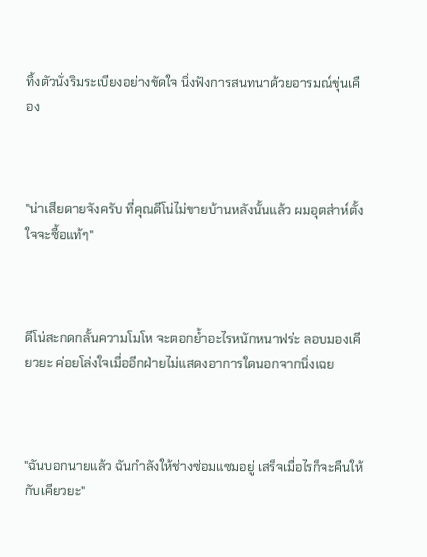ทิ้งตัวนั่งริมระเบียงอย่างขัดใจ นิ่งฟังการสนทนาด้วยอารมณ์ขุ่นเคือง



"น่าเสียดายจังครับ ที่คุณดีโน่ไม่ขายบ้านหลังนั้นแล้ว ผมอุตส่าห์ตั้งใจจะซื้อแท้ๆ"



ดีโน่สะกดกลั้นความโมโห จะตอกย้ำอะไรหนักหนาฟร่ะ ลอบมองเคียวยะ ค่อยโล่งใจเมื่ออีกฝ่ายไม่แสดงอาการใดนอกจากนิ่งเฉย



"ฉันบอกนายแล้ว ฉันกำลังให้ช่างซ่อมแซมอยู่ เสร็จเมื่อไรก็จะคืนให้กับเคียวยะ"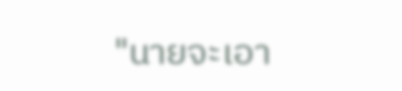"นายจะเอา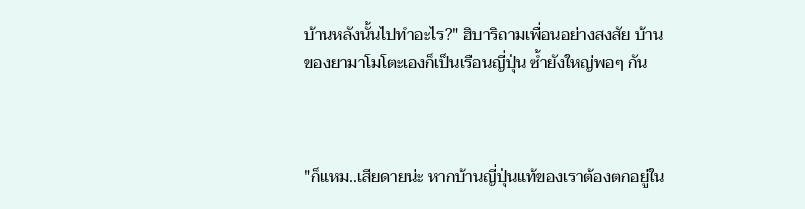บ้านหลังนั้นไปทำอะไร?" ฮิบาริถามเพื่อนอย่างสงสัย บ้านของยามาโมโตะเองก็เป็นเรือนญี่ปุ่น ซ้ำยังใหญ่พอๆ กัน



"ก็แหม..เสียดายน่ะ หากบ้านญี่ปุ่นแท้ของเราต้องตกอยู่ใน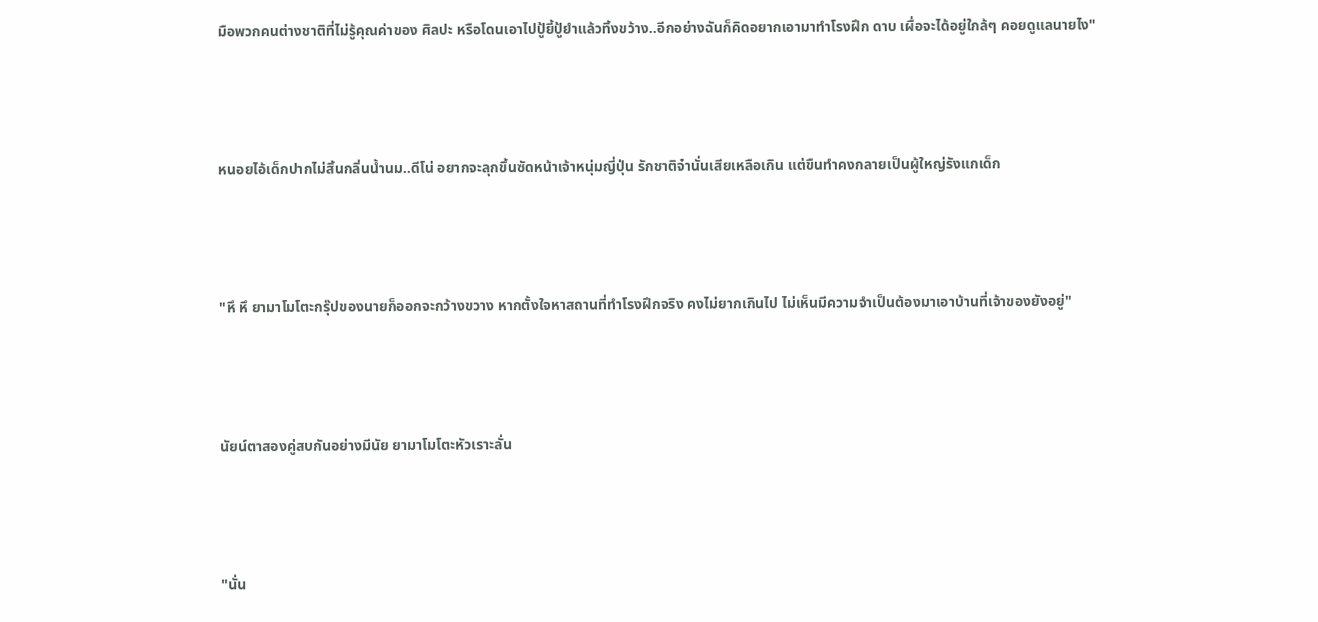มือพวกคนต่างชาติที่ไม่รู้คุณค่าของ ศิลปะ หรือโดนเอาไปปู้ยี้ปู้ยำแล้วทิ้งขว้าง..อีกอย่างฉันก็คิดอยากเอามาทำโรงฝึก ดาบ เผื่อจะได้อยู่ใกล้ๆ คอยดูแลนายไง"



หนอยไอ้เด็กปากไม่สิ้นกลิ่นน้ำนม..ดีโน่ อยากจะลุกขึ้นซัดหน้าเจ้าหนุ่มญี่ปุ่น รักชาติจ๋านั่นเสียเหลือเกิน แต่ขืนทำคงกลายเป็นผู้ใหญ่รังแกเด็ก



"หึ หึ ยามาโมโตะกรุ๊ปของนายก็ออกจะกว้างขวาง หากตั้งใจหาสถานที่ทำโรงฝึกจริง คงไม่ยากเกินไป ไม่เห็นมีความจำเป็นต้องมาเอาบ้านที่เจ้าของยังอยู่"



นัยน์ตาสองคู่สบกันอย่างมีนัย ยามาโมโตะหัวเราะลั่น



"นั่น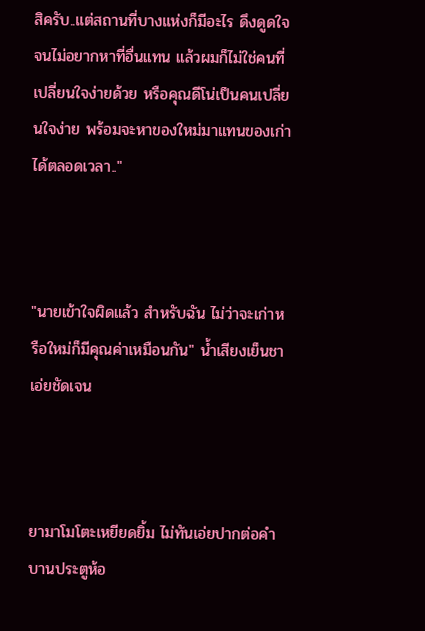สิครับ..แต่สถานที่บางแห่งก็มีอะไร ดึงดูดใจจนไม่อยากหาที่อื่นแทน แล้วผมก็ไม่ใช่คนที่เปลี่ยนใจง่ายด้วย หรือคุณดีโน่เป็นคนเปลี่ยนใจง่าย พร้อมจะหาของใหม่มาแทนของเก่าได้ตลอดเวลา.."



"นายเข้าใจผิดแล้ว สำหรับฉัน ไม่ว่าจะเก่าหรือใหม่ก็มีคุณค่าเหมือนกัน" น้ำเสียงเย็นชาเอ่ยชัดเจน



ยามาโมโตะเหยียดยิ้ม ไม่ทันเอ่ยปากต่อคำ บานประตูห้อ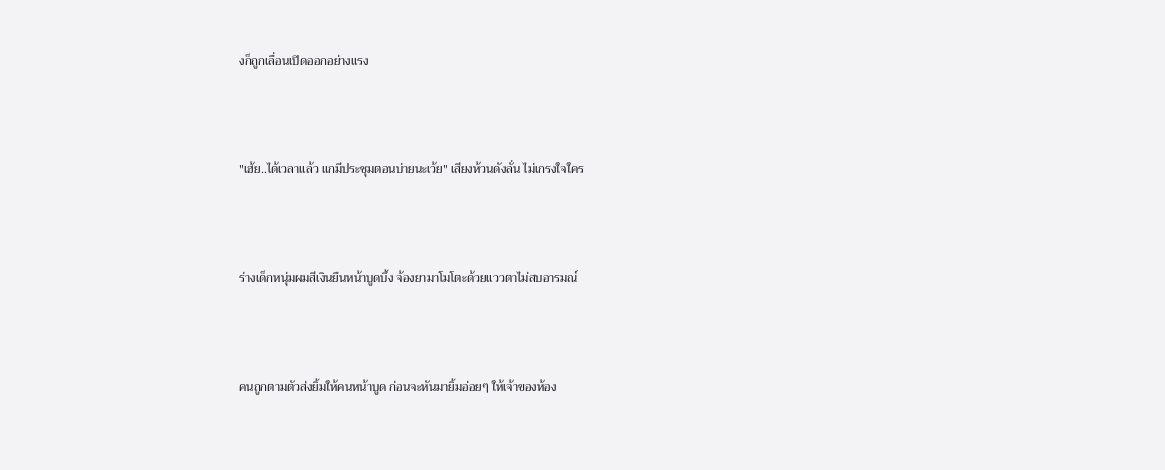งก็ถูกเลื่อนเปิดออกอย่างแรง



"เฮ้ย..ได้เวลาแล้ว แกมีประชุมตอนบ่ายนะเว้ย" เสียงห้วนดังลั่น ไม่เกรงใจใคร



ร่างเด็กหนุ่มผมสีเงินยืนหน้าบูดบึ้ง จ้องยามาโมโตะด้วยแววตาไม่สบอารมณ์



คนถูกตามตัวส่งยิ้มให้คนหน้าบูด ก่อนจะหันมายิ้มอ่อยๆ ให้เจ้าของห้อง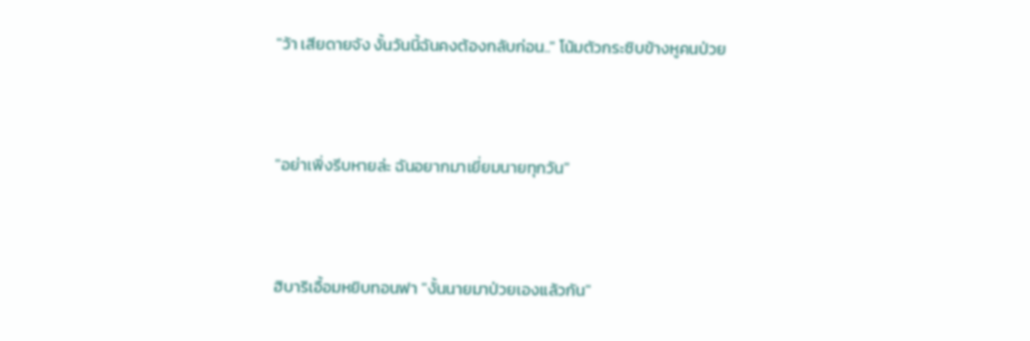"ว้า เสียดายจัง งั้นวันนี้ฉันคงต้องกลับก่อน.." โน้มตัวกระซิบข้างหูคนป่วย



"อย่าเพิ่งรีบหายล่ะ ฉันอยากมาเยี่ยมนายทุกวัน"



ฮิบาริเอื้อมหยิบทอนฟา "งั้นนายมาป่วยเองแล้วกัน"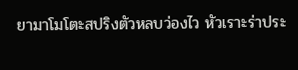ยามาโมโตะสปริงตัวหลบว่องไว หัวเราะร่าประ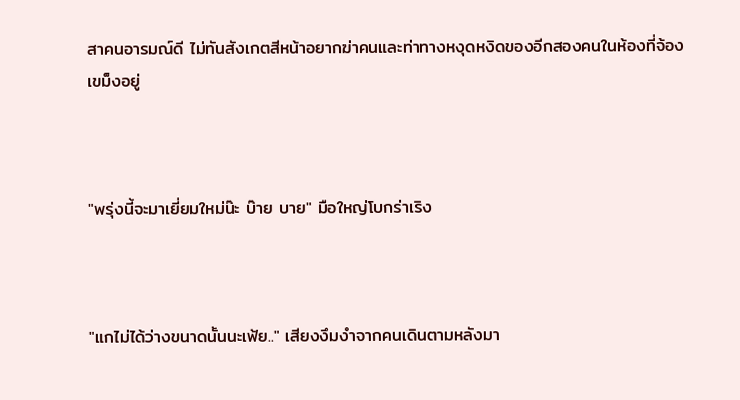สาคนอารมณ์ดี ไม่ทันสังเกตสีหน้าอยากฆ่าคนและท่าทางหงุดหงิดของอีกสองคนในห้องที่จ้อง เขม็งอยู่



"พรุ่งนี้จะมาเยี่ยมใหม่น๊ะ บ๊าย บาย" มือใหญ่โบกร่าเริง



"แกไม่ได้ว่างขนาดนั้นนะเฟ้ย.." เสียงงึมงำจากคนเดินตามหลังมา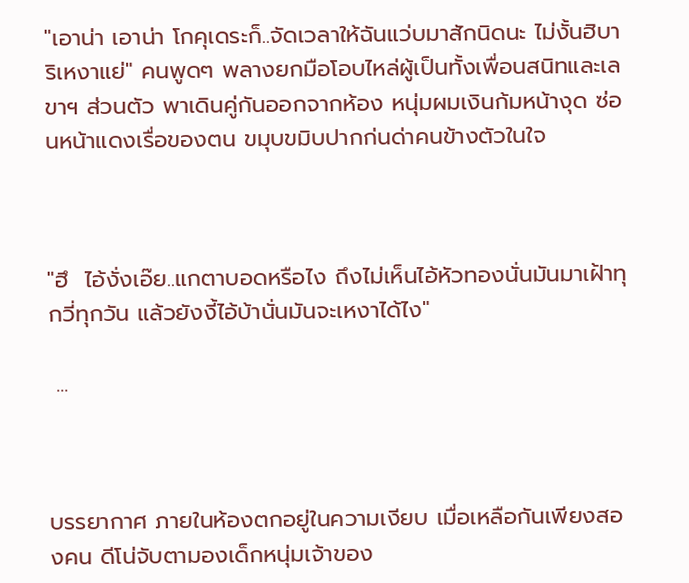"เอาน่า เอาน่า โกคุเดระก็..จัดเวลาให้ฉันแว่บมาสักนิดนะ ไม่งั้นฮิบาริเหงาแย่" คนพูดๆ พลางยกมือโอบไหล่ผู้เป็นทั้งเพื่อนสนิทและเลขาฯ ส่วนตัว พาเดินคู่กันออกจากห้อง หนุ่มผมเงินก้มหน้างุด ซ่อนหน้าแดงเรื่อของตน ขมุบขมิบปากก่นด่าคนข้างตัวในใจ



"ฮึ  ไอ้งั่งเอ๊ย..แกตาบอดหรือไง ถึงไม่เห็นไอ้หัวทองนั่นมันมาเฝ้าทุกวี่ทุกวัน แล้วยังงี้ไอ้บ้านั่นมันจะเหงาได้ไง"

 ...



บรรยากาศ ภายในห้องตกอยู่ในความเงียบ เมื่อเหลือกันเพียงสองคน ดีโน่จับตามองเด็กหนุ่มเจ้าของ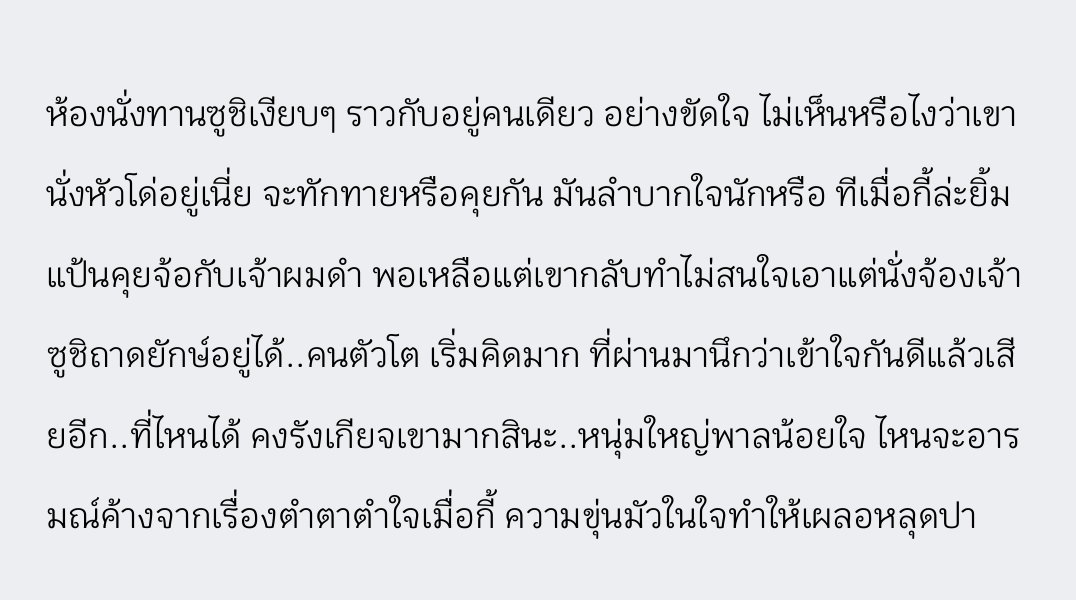ห้องนั่งทานซูชิเงียบๆ ราวกับอยู่คนเดียว อย่างขัดใจ ไม่เห็นหรือไงว่าเขานั่งหัวโด่อยู่เนี่ย จะทักทายหรือคุยกัน มันลำบากใจนักหรือ ทีเมื่อกี้ล่ะยิ้มแป้นคุยจ้อกับเจ้าผมดำ พอเหลือแต่เขากลับทำไม่สนใจเอาแต่นั่งจ้องเจ้าซูชิถาดยักษ์อยู่ได้..คนตัวโต เริ่มคิดมาก ที่ผ่านมานึกว่าเข้าใจกันดีแล้วเสียอีก..ที่ไหนได้ คงรังเกียจเขามากสินะ..หนุ่มใหญ่พาลน้อยใจ ไหนจะอารมณ์ค้างจากเรื่องตำตาตำใจเมื่อกี้ ความขุ่นมัวในใจทำให้เผลอหลุดปา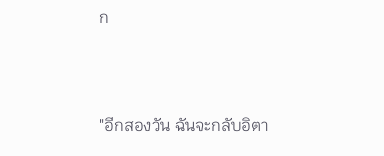ก



"อีกสองวัน ฉันจะกลับอิตา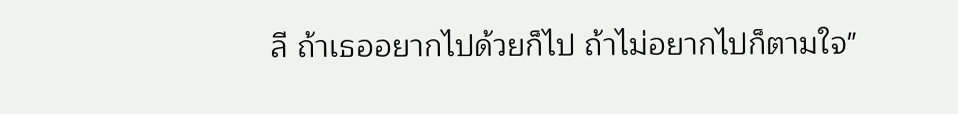ลี ถ้าเธออยากไปด้วยก็ไป ถ้าไม่อยากไปก็ตามใจ"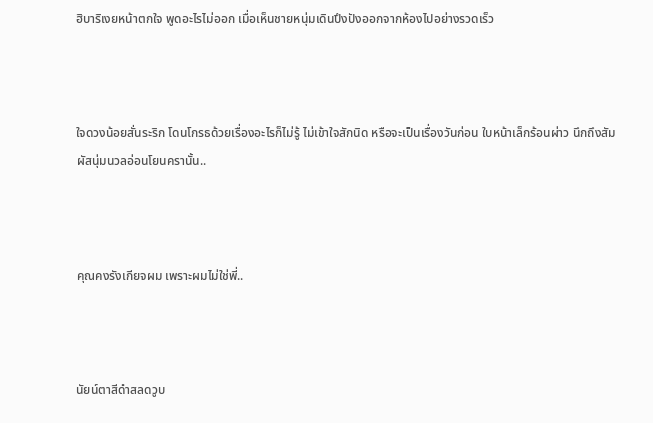ฮิบาริเงยหน้าตกใจ พูดอะไรไม่ออก เมื่อเห็นชายหนุ่มเดินปึงปังออกจากห้องไปอย่างรวดเร็ว



ใจดวงน้อยสั่นระริก โดนโกรธด้วยเรื่องอะไรก็ไม่รู้ ไม่เข้าใจสักนิด หรือจะเป็นเรื่องวันก่อน ใบหน้าเล็กร้อนผ่าว นึกถึงสัมผัสนุ่มนวลอ่อนโยนครานั้น..



คุณคงรังเกียจผม เพราะผมไม่ใช่พี่..



นัยน์ตาสีดำสลดวูบ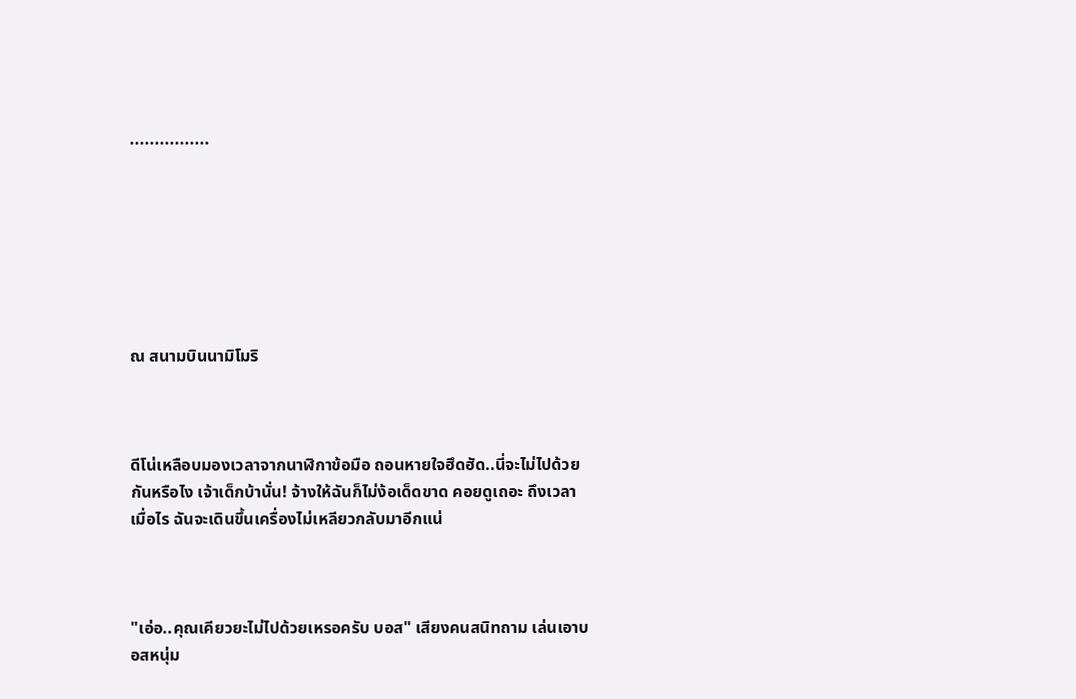................







ณ สนามบินนามิโมริ



ดีโน่เหลือบมองเวลาจากนาฬิกาข้อมือ ถอนหายใจฮึดฮัด..นี่จะไม่ไปด้วยกันหรือไง เจ้าเด็กบ้านั่น! จ้างให้ฉันก็ไม่ง้อเด็ดขาด คอยดูเถอะ ถึงเวลาเมื่อไร ฉันจะเดินขึ้นเครื่องไม่เหลียวกลับมาอีกแน่



"เอ่อ..คุณเคียวยะไม่ไปด้วยเหรอครับ บอส" เสียงคนสนิทถาม เล่นเอาบอสหนุ่ม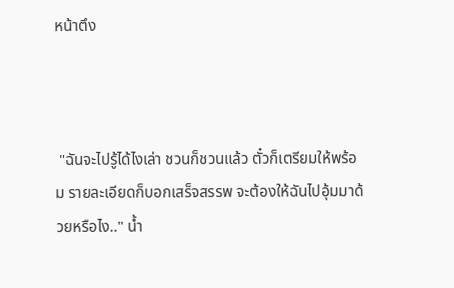หน้าตึง



 "ฉันจะไปรู้ได้ไงเล่า ชวนก็ชวนแล้ว ตั๋วก็เตรียมให้พร้อม รายละเอียดก็บอกเสร็จสรรพ จะต้องให้ฉันไปอุ้มมาด้วยหรือไง.." น้ำ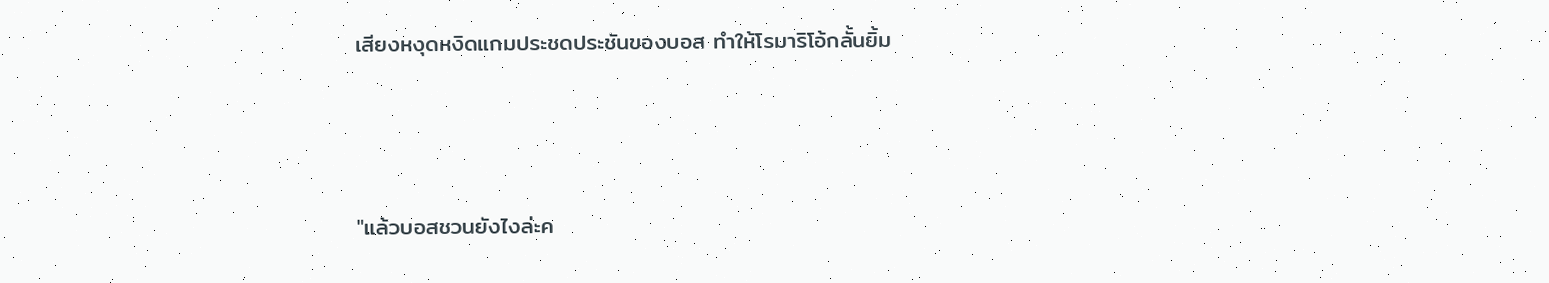เสียงหงุดหงิดแกมประชดประชันของบอส ทำให้โรมาริโอ้กลั้นยิ้ม



"แล้วบอสชวนยังไงล่ะค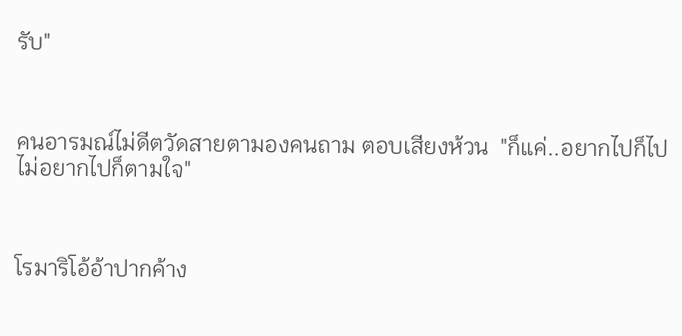รับ"



คนอารมณ์ไม่ดีตวัดสายตามองคนถาม ตอบเสียงห้วน  "ก็แค่..อยากไปก็ไป ไม่อยากไปก็ตามใจ"



โรมาริโอ้อ้าปากค้าง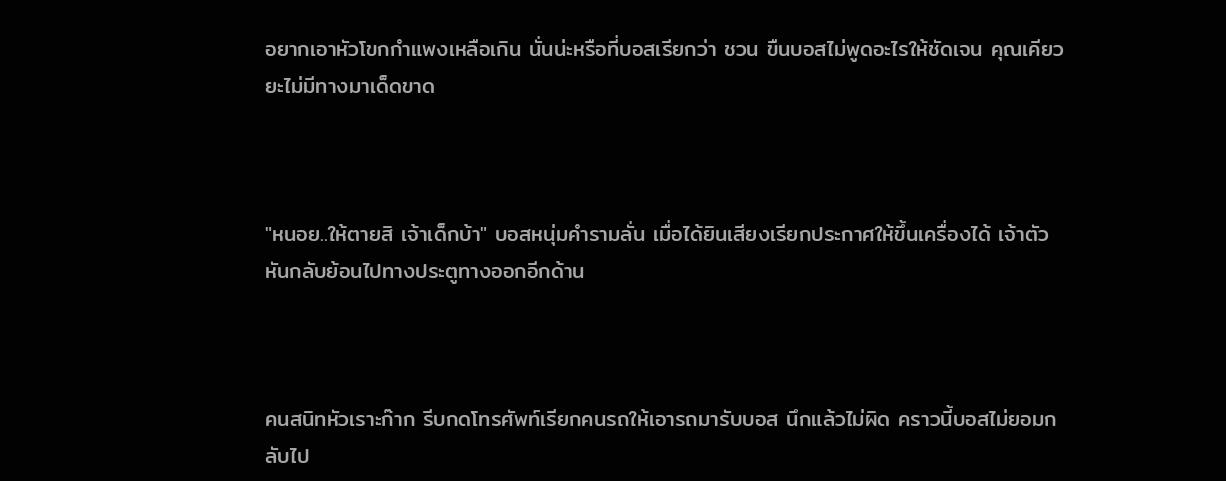อยากเอาหัวโขกกำแพงเหลือเกิน นั่นน่ะหรือที่บอสเรียกว่า ชวน ขืนบอสไม่พูดอะไรให้ชัดเจน คุณเคียวยะไม่มีทางมาเด็ดขาด



"หนอย..ให้ตายสิ เจ้าเด็กบ้า" บอสหนุ่มคำรามลั่น เมื่อได้ยินเสียงเรียกประกาศให้ขึ้นเครื่องได้ เจ้าตัวหันกลับย้อนไปทางประตูทางออกอีกด้าน



คนสนิทหัวเราะก๊าก รีบกดโทรศัพท์เรียกคนรถให้เอารถมารับบอส นึกแล้วไม่ผิด คราวนี้บอสไม่ยอมกลับไป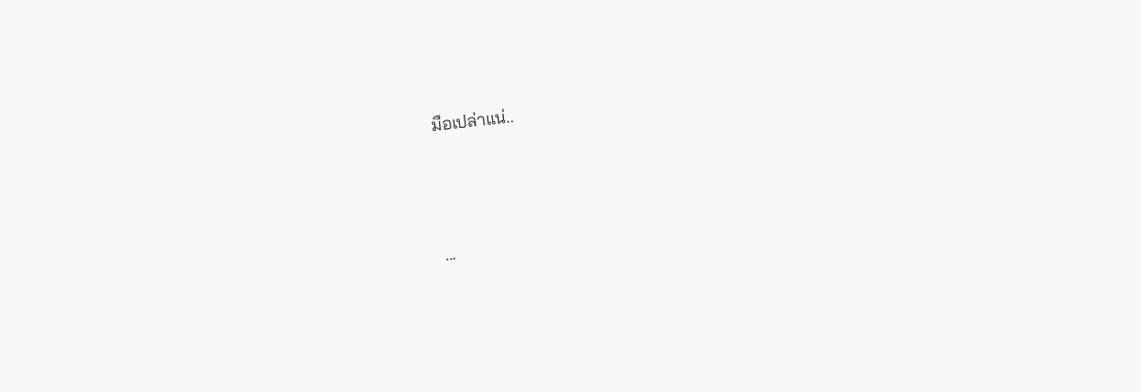มือเปล่าแน่..



...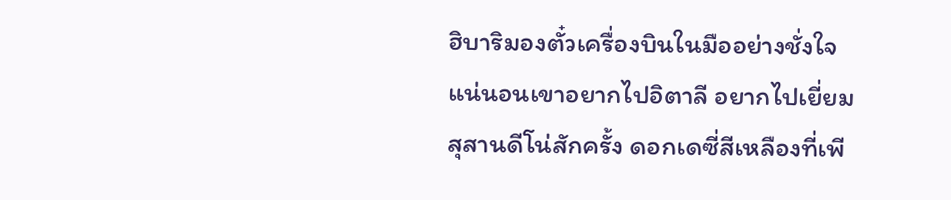ฮิบาริมองตั๋วเครื่องบินในมืออย่างชั่งใจ แน่นอนเขาอยากไปอิตาลี อยากไปเยี่ยมสุสานดีโน่สักครั้ง ดอกเดซี่สีเหลืองที่เพี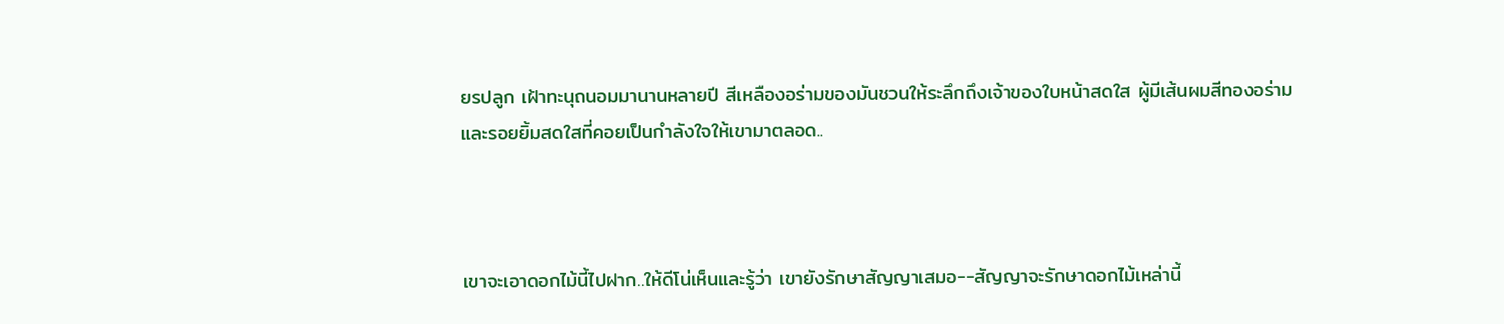ยรปลูก เฝ้าทะนุถนอมมานานหลายปี สีเหลืองอร่ามของมันชวนให้ระลึกถึงเจ้าของใบหน้าสดใส ผู้มีเส้นผมสีทองอร่าม และรอยยิ้มสดใสที่คอยเป็นกำลังใจให้เขามาตลอด..



เขาจะเอาดอกไม้นี้ไปฝาก..ให้ดีโน่เห็นและรู้ว่า เขายังรักษาสัญญาเสมอ--สัญญาจะรักษาดอกไม้เหล่านี้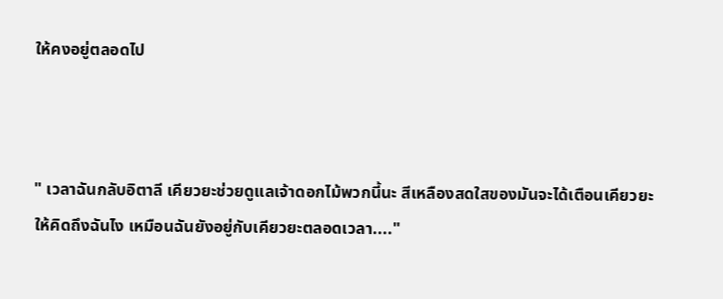ให้คงอยู่ตลอดไป



" เวลาฉันกลับอิตาลี เคียวยะช่วยดูแลเจ้าดอกไม้พวกนี้นะ สีเหลืองสดใสของมันจะได้เตือนเคียวยะให้คิดถึงฉันไง เหมือนฉันยังอยู่กับเคียวยะตลอดเวลา...."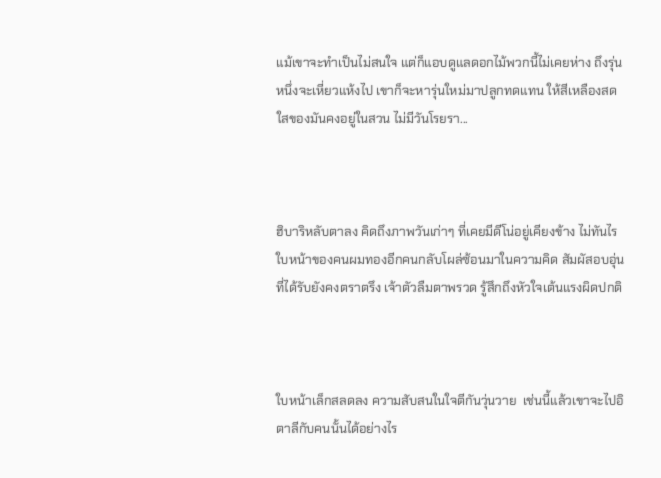แม้เขาจะทำเป็นไม่สนใจ แต่ก็แอบดูแลดอกไม้พวกนี้ไม่เคยห่าง ถึงรุ่นหนึ่งจะเหี่ยวแห้งไป เขาก็จะหารุ่นใหม่มาปลูกทดแทน ให้สีเหลืองสดใสของมันคงอยู่ในสวน ไม่มีวันโรยรา...



ฮิบาริหลับตาลง คิดถึงภาพวันเก่าๆ ที่เคยมีดีโน่อยู่เคียงข้าง ไม่ทันไร ใบหน้าของคนผมทองอีกคนกลับโผล่ซ้อนมาในความคิด สัมผัสอบอุ่นที่ได้รับยังคงตราตรึง เจ้าตัวลืมตาพรวด รู้สึกถึงหัวใจเต้นแรงผิดปกติ



ใบหน้าเล็กสลดลง ความสับสนในใจตีกันวุ่นวาย  เช่นนี้แล้วเขาจะไปอิตาลีกับคนนั้นได้อย่างไร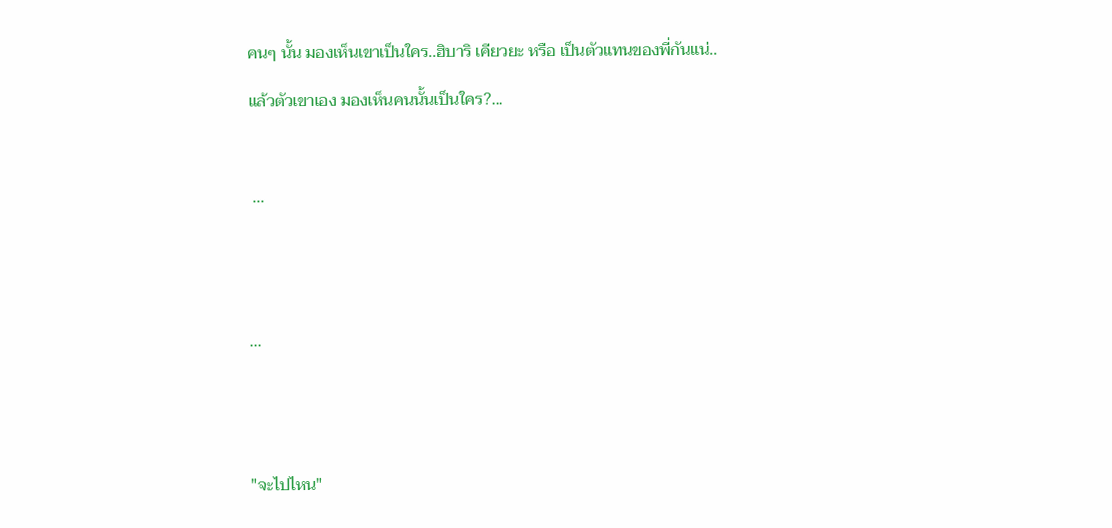คนๆ นั้น มองเห็นเขาเป็นใคร..ฮิบาริ เคียวยะ หรือ เป็นตัวแทนของพี่กันแน่..

แล้วตัวเขาเอง มองเห็นคนนั้นเป็นใคร?...



 ...





...





"จะไปไหน"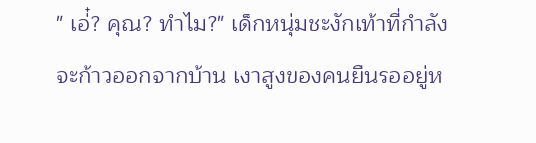" เอ่๋? คุณ? ทำไม?" เด็กหนุ่มชะงักเท้าที่กำลังจะก้าวออกจากบ้าน เงาสูงของคนยืนรออยู่ห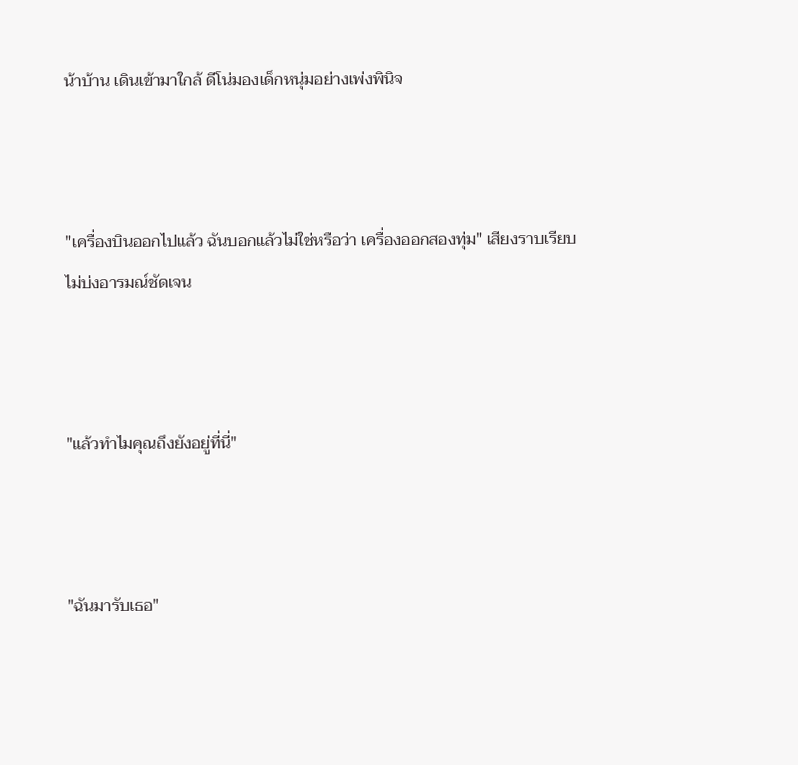น้าบ้าน เดินเข้ามาใกล้ ดีโน่มองเด็กหนุ่มอย่างเพ่งพินิจ



"เครื่องบินออกไปแล้ว ฉันบอกแล้วไม่ใช่หรือว่า เครื่องออกสองทุ่ม" เสียงราบเรียบไม่บ่งอารมณ์ชัดเจน



"แล้วทำไมคุณถึงยังอยู่ที่นี่"



"ฉันมารับเธอ"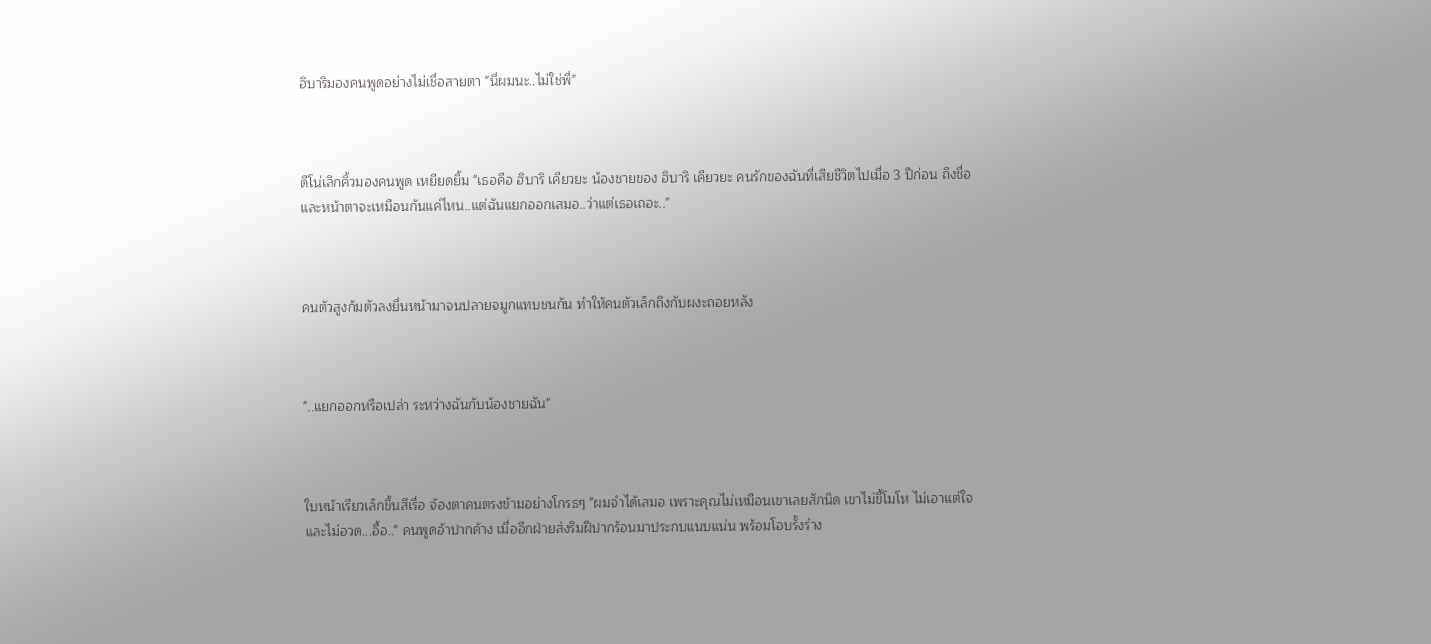ฮิบาริมองคนพูดอย่างไม่เชื่อสายตา "นี่ผมนะ..ไม่ใช่พี่"



ดีโน่เลิกคิ้วมองคนพูด เหยียดยิ้ม "เธอคือ ฮิบาริ เคียวยะ น้องชายของ ฮิบาริ เคียวยะ คนรักของฉันที่เสียชีวิตไปเมื่อ 3 ปีก่อน ถึงชื่อและหน้าตาจะเหมือนกันแค่ไหน..แต่ฉันแยกออกเสมอ..ว่าแต่เธอเถอะ.."



คนตัวสูงก้มตัวลงยื่นหน้ามาจนปลายจมูกแทบชนกัน ทำให้คนตัวเล็กถึงกับผงะถอยหลัง



"..แยกออกหรือเปล่า ระหว่างฉันกับน้องชายฉัน"



ใบหน้าเรียวเล็กขึ้นสีเรื่อ จ้องตาคนตรงข้ามอย่างโกรธๆ "ผมจำได้เสมอ เพราะคุณไม่เหมือนเขาเลยสักนิด เขาไม่ขี้โมโห ไม่เอาแต่ใจ และไม่อวด...อื้อ.." คนพูดอ้าปากค้าง เมื่ออีกฝ่ายส่งริมฝีปากร้อนมาประกบแนบแน่น พร้อมโอบรั้งร่าง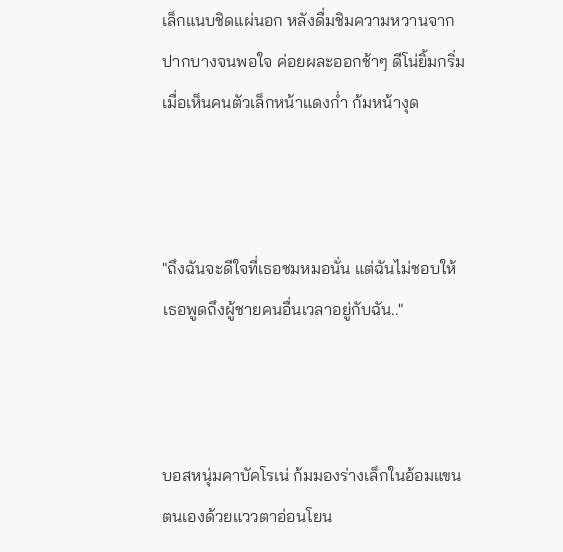เล็กแนบชิดแผ่นอก หลังดื่มชิมความหวานจากปากบางจนพอใจ ค่อยผละออกช้าๆ ดีโน่ยิ้มกริ่ม เมื่อเห็นคนตัวเล็กหน้าแดงก่ำ ก้มหน้างุด



"ถึงฉันจะดีใจที่เธอชมหมอนั่น แต่ฉันไม่ชอบให้เธอพูดถึงผู้ชายคนอื่นเวลาอยู่กับฉัน.."



บอสหนุ่มคาบัคโรเน่ ก้มมองร่างเล็กในอ้อมแขนตนเองด้วยแววตาอ่อนโยน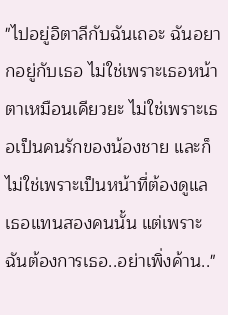"ไปอยู่อิตาลีกับฉันเถอะ ฉันอยากอยู่กับเธอ ไม่ใช่เพราะเธอหน้าตาเหมือนเคียวยะ ไม่ใช่เพราะเธอเป็นคนรักของน้องชาย และก็ไม่ใช่เพราะเป็นหน้าที่ต้องดูแลเธอแทนสองคนนั้น แต่เพราะฉันต้องการเธอ..อย่าเพิ่งค้าน.."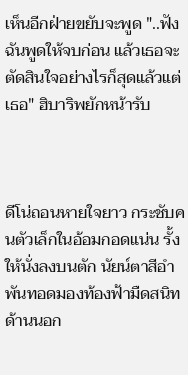เห็นอีกฝ่ายขยับจะพูด "..ฟังฉันพูดให้จบก่อน แล้วเธอจะตัดสินใจอย่างไรก็สุดแล้วแต่เธอ" ฮิบาริพยักหน้ารับ



ดีโน่ถอนหายใจยาว กระชับคนตัวเล็กในอ้อมกอดแน่น รั้งให้นั่งลงบนตัก นัยน์ตาสีอำพันทอดมองท้องฟ้ามืดสนิทด้านนอก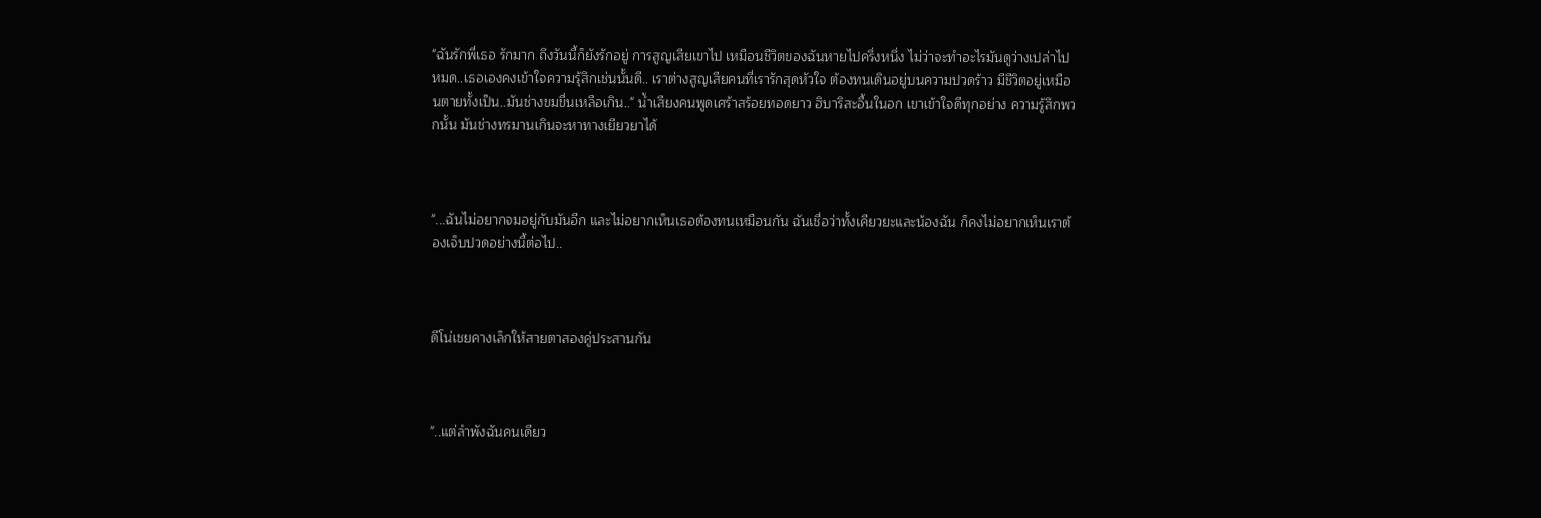"ฉันรักพี่เธอ รักมาก ถึงวันนี้ก็ยังรักอยู่ การสูญเสียเขาไป เหมือนชีวิตของฉันหายไปครึ่งหนึ่ง ไม่ว่าจะทำอะไรมันดูว่างเปล่าไปหมด..เธอเองคงเข้าใจความรุ้สึกเช่นนั้นดี.. เราต่างสูญเสียคนที่เรารักสุดหัวใจ ต้องทนเดินอยู่บนความปวดร้าว มีชีวิตอยู่เหมือนตายทั้งเป็น..มันช่างขมขื่นเหลือเกิน.." น้ำเสียงคนพูดเศร้าสร้อยทอดยาว ฮิบาริสะอื้นในอก เขาเข้าใจดีทุกอย่าง ความรู้สึกพวกนั้น มันช่างทรมานเกินจะหาทางเยียวยาได้



"...ฉันไม่อยากจมอยู่กับมันอีก และไม่อยากเห็นเธอต้องทนเหมือนกัน ฉันเชื่อว่าทั้งเคียวยะและน้องฉัน ก็คงไม่อยากเห็นเราต้องเจ็บปวดอย่างนี้ต่อไป..



ดีโน่เชยคางเล็กให้สายตาสองคู่ประสานกัน



"..แต่ลำพังฉันคนเดียว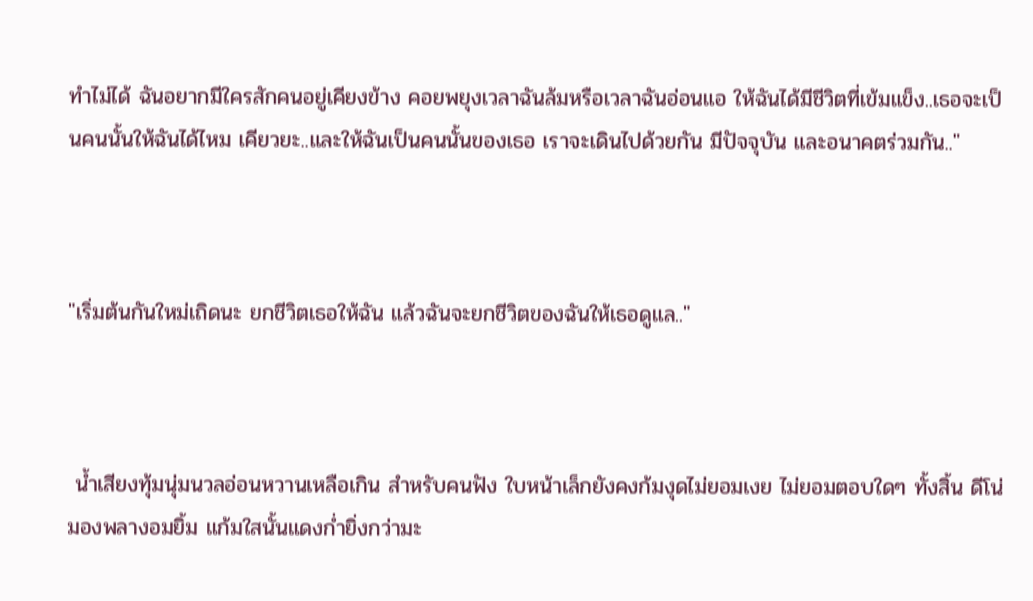ทำไม่ได้ ฉันอยากมีใครสักคนอยู่เคียงข้าง คอยพยุงเวลาฉันล้มหรือเวลาฉันอ่อนแอ ให้ฉันได้มีชีวิตที่เข้มแข็ง..เธอจะเป็นคนนั้นให้ฉันได้ไหม เคียวยะ..และให้ฉันเป็นคนนั้นของเธอ เราจะเดินไปด้วยกัน มีปัจจุบัน และอนาคตร่วมกัน.."



"เริ่มต้นกันใหม่เถิดนะ ยกชีวิตเธอให้ฉัน แล้วฉันจะยกชีวิตของฉันให้เธอดูแล.."



 น้ำเสียงทุ้มนุ่มนวลอ่อนหวานเหลือเกิน สำหรับคนฟัง ใบหน้าเล็กยังคงก้มงุดไม่ยอมเงย ไม่ยอมตอบใดๆ ทั้งสิ้น ดีโน่มองพลางอมยิ้ม แก้มใสนั้นแดงก่ำยิ่งกว่ามะ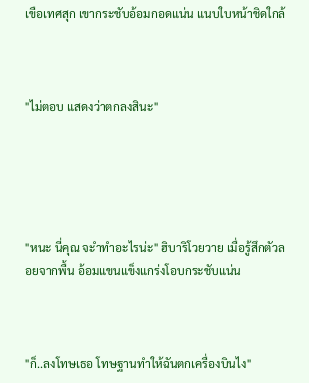เขือเทศสุก เขากระชับอ้อมกอดแน่น แนบใบหน้าชิดใกล้



"ไม่ตอบ แสดงว่าตกลงสินะ"





"หนะ นี่คุณ จะำทำอะไรน่ะ" ฮิบาริโวยวาย เมื่อรู้สึกตัวลอยจากพื้น อ้อมแขนแข็งแกร่งโอบกระชับแน่น



"ก็..ลงโทษเธอ โทษฐานทำให้ฉันตกเครื่องบินไง"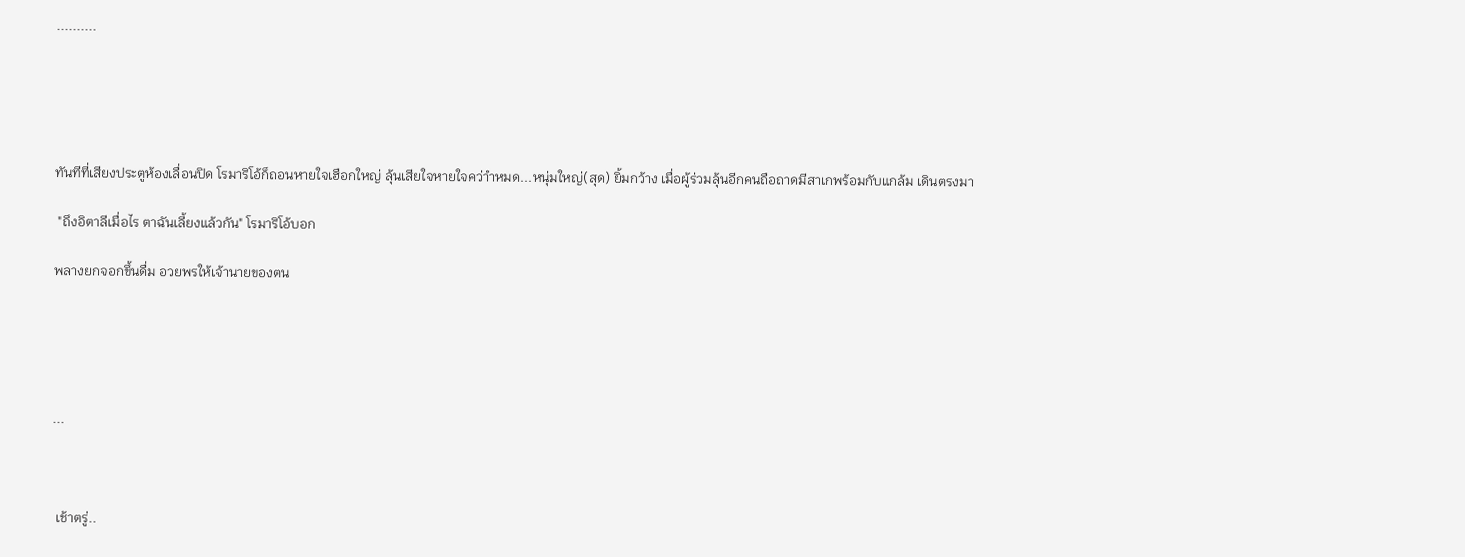..........





ทันทีที่เสียงประตูห้องเลื่อนปิด โรมาริโอ้ก็ถอนหายใจเฮือกใหญ่ ลุ้นเสียใจหายใจคว่าำหมด...หนุ่มใหญ่(สุด) ยิ้มกว้าง เมื่อผู้ร่วมลุ้นอีกคนถือถาดมีสาเกพร้อมกับแกล้ม เดินตรงมา

 "ถึงอิตาลีเมื่อไร ตาฉันเลี้ยงแล้วกัน" โรมาริโอ้บอก

พลางยกจอกขึ้นดื่ม อวยพรให้เจ้านายของตน





...



 เช้าตรู่..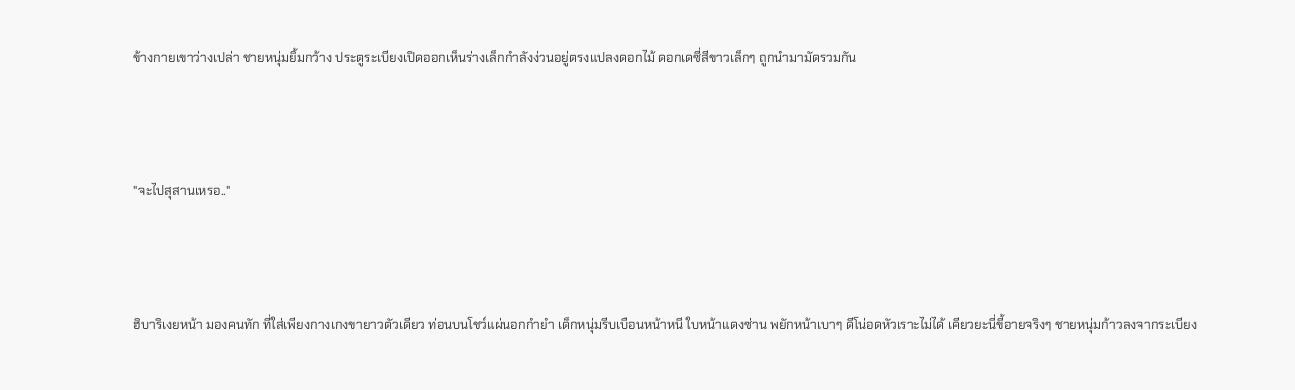ข้างกายเขาว่างเปล่า ชายหนุ่มยิ้มกว้าง ประตูระเบียงเปิดออกเห็นร่างเล็กกำลังง่วนอยู่ตรงแปลงดอกไม้ ดอกเดซี่สีขาวเล็กๆ ถูกนำมามัดรวมกัน



"จะไปสุสานเหรอ.."



ฮิบาริเงยหน้า มองคนทัก ที่ใส่เพียงกางเกงขายาวตัวเดียว ท่อนบนโชว์แผ่นอกกำยำ เด็กหนุ่มรีบเบือนหน้าหนี ใบหน้าแดงซ่าน พยักหน้าเบาๆ ดีโน่อดหัวเราะไม่ได้ เคียวยะนี่ขี้อายจริงๆ ชายหนุ่มก้าวลงจากระเบียง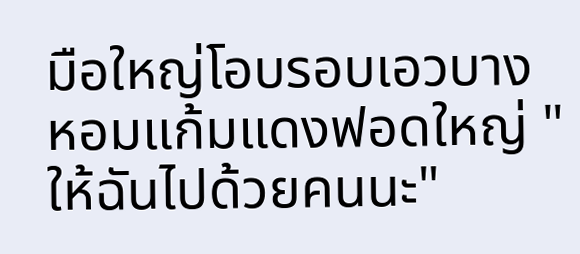มือใหญ่โอบรอบเอวบาง หอมแก้มแดงฟอดใหญ่ "ให้ฉันไปด้วยคนนะ"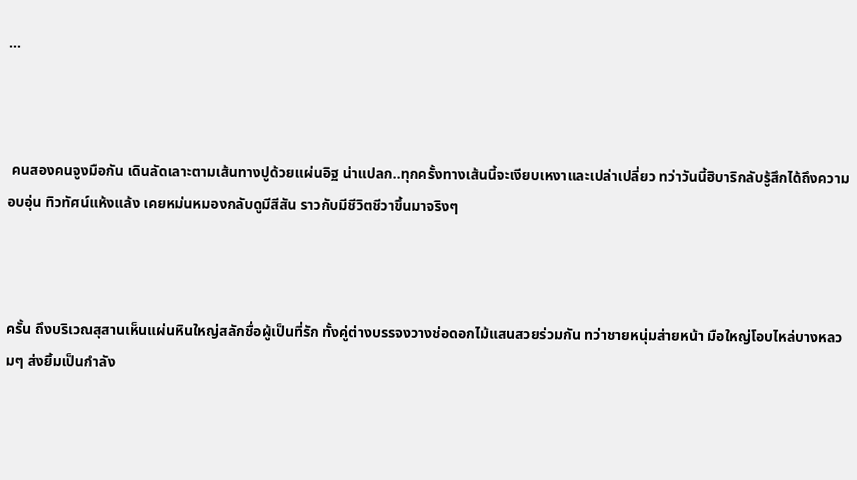...



 คนสองคนจูงมือกัน เดินลัดเลาะตามเส้นทางปูด้วยแผ่นอิฐ น่าแปลก..ทุกครั้งทางเส้นนี้จะเงียบเหงาและเปล่าเปลี่ยว ทว่าวันนี้ฮิบาริกลับรู้สึกได้ถึงความอบอุ่น ทิวทัศน์แห้งแล้ง เคยหม่นหมองกลับดูมีสีสัน ราวกับมีชีวิตชีวาขึ้นมาจริงๆ



ครั้น ถึงบริเวณสุสานเห็นแผ่นหินใหญ่สลักชื่อผู้เป็นที่รัก ทั้งคู่ต่างบรรจงวางช่อดอกไม้แสนสวยร่วมกัน ทว่าชายหนุ่มส่ายหน้า มือใหญ่โอบไหล่บางหลวมๆ ส่งยิ้มเป็นกำลัง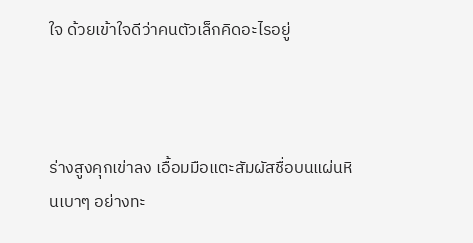ใจ ด้วยเข้าใจดีว่าคนตัวเล็กคิดอะไรอยู่



ร่างสูงคุกเข่าลง เอื้อมมือแตะสัมผัสชื่อบนแผ่นหินเบาๆ อย่างทะ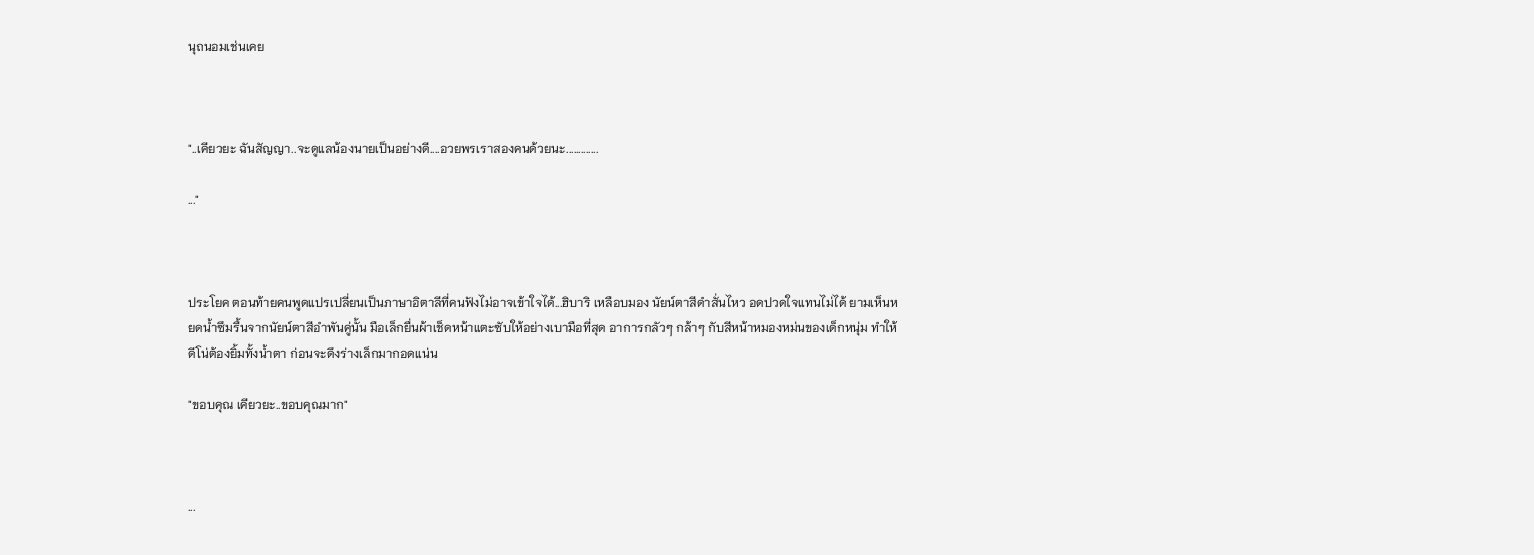นุถนอมเช่นเคย



"..เคียวยะ ฉันสัญญา..จะดูแลน้องนายเป็นอย่างดี....อวยพรเราสองคนด้วยนะ.............

..."



ประโยค ตอนท้ายคนพูดแปรเปลี่ยนเป็นภาษาอิตาลีที่คนฟังไม่อาจเข้าใจได้...ฮิบาริ เหลือบมอง นัยน์ตาสีดำสั่นไหว อดปวดใจแทนไม่ได้ ยามเห็นหยดน้ำซึมรื้นจากนัยน์ตาสีอำพันคู่นั้น มือเล็กยื่นผ้าเช็ดหน้าแตะซับให้อย่างเบามือที่สุด อาการกลัวๆ กล้าๆ กับสีหน้าหมองหม่นของเด็กหนุ่ม ทำให้ดีโน่ต้องยิ้มทั้งน้ำตา ก่อนจะดึงร่างเล็กมากอดแน่น

"ขอบคุณ เคียวยะ..ขอบคุณมาก"



...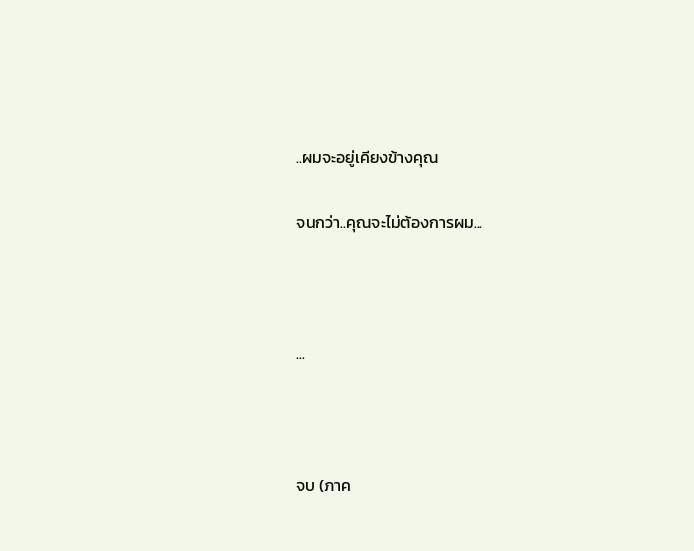..ผมจะอยู่เคียงข้างคุณ

จนกว่า..คุณจะไม่ต้องการผม...



...



จบ (ภาค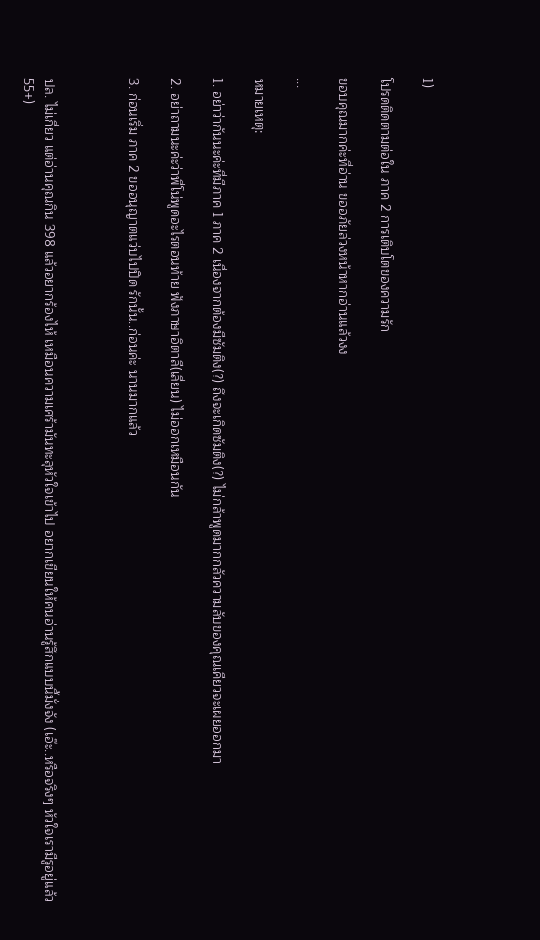1)

โปรดติดตามต่อใน ภาค 2 การเติบโตของความรัก

ขอบคุณมากค่ะที่อ่าน ขออภัยล่วงหน้าหากอ่านแล้วงง

...

หมายเหตุ:

1. อย่าว่ากันนะค่ะที่มีภาค 1 ภาค 2 เนื่องจากต้องมีซัมติง(?) ถึงจะเกิดซัมติง(?) ไม่กล้าพูดมากกลัวความลับของคุณเคียวจะเผยออกมา

2. อย่าถามนะค่ะว่าพี่โน่พูดอะไรตอนท้าย ฟังภาษาอิตาลี(เลี่ยน) ไม่ออกเหมือนกัน

3. ก่อนเริ่ม ภาค 2 ขออนุญาตแว่บไปปิด รักนั้น..ก่อนค่ะ นานมากแล้ว



ปล. ไม่เกี่ยว แต่อ่านคุณกิน 398 แล้วอยากร้องไห้ เหมือนความเศร้ามันทะลุหัวใจเข้าไป อยากเขียนให้คนอ่านรู้สึกแบบนี้มั่งจัง (เอ๊ะ..หรือจริงๆ หัวใจเรามีรูอยู่แล้ว 55+)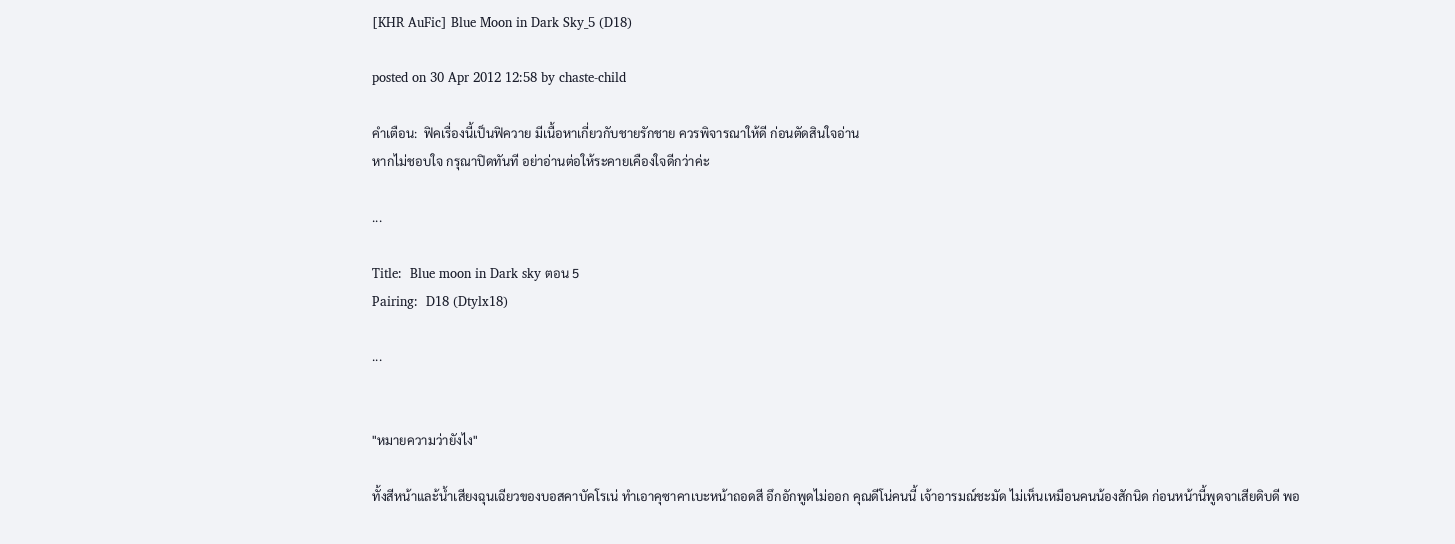[KHR AuFic] Blue Moon in Dark Sky_5 (D18)

posted on 30 Apr 2012 12:58 by chaste-child

คำเตือน:  ฟิคเรื่องนี้เป็นฟิควาย มีเนื้อหาเกี่ยวกับชายรักชาย ควรพิจารณาให้ดี ก่อนตัดสินใจอ่าน
หากไม่ชอบใจ กรุณาปิดทันที อย่าอ่านต่อให้ระคายเคืองใจดีกว่าค่ะ

...

Title:  Blue moon in Dark sky ตอน 5
Pairing:  D18 (Dtylx18)

...


"หมายความว่ายังไง"

ทั้งสีหน้าและ้น้ำเสียงฉุนเฉียวของบอสคาบัคโรเน่ ทำเอาคุซาคาเบะหน้าถอดสี อึกอักพูดไม่ออก คุณดีโน่คนนี้ เจ้าอารมณ์ชะมัด ไม่เห็นเหมือนคนน้องสักนิด ก่อนหน้านี้พูดจาเสียดิบดี พอ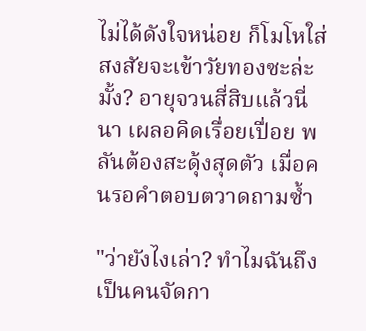ไม่ได้ดังใจหน่อย ก็โมโหใส่ สงสัยจะเข้าวัยทองซะล่ะมั้ง? อายุจวนสี่สิบแล้วนี่นา เผลอคิดเรื่อยเปื่อย พลันต้องสะดุ้งสุดตัว เมื่อคนรอคำตอบตวาดถามซ้ำ

"ว่ายังไงเล่า? ทำไมฉันถึงเป็นคนจัดกา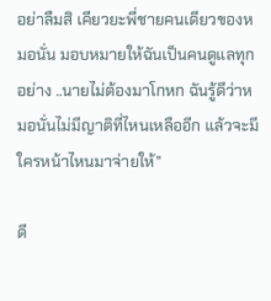อย่าลืมสิ เคียวยะพี่ชายคนเดียวของหมอนั่น มอบหมายให้ฉันเป็นคนดูแลทุกอย่าง ..นายไม่ต้องมาโกหก ฉันรู้ดีว่าหมอนั่นไม่มีญาติที่ไหนเหลืออีก แล้วจะมีใครหน้าไหนมาจ่ายให้"

ดี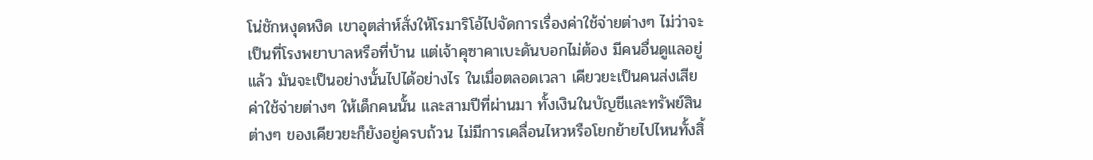โน่ชักหงุดหงิด เขาอุตส่าห์สั่งให้โรมาริโอ้ไปจัดการเรื่องค่าใช้จ่ายต่างๆ ไม่ว่าจะเป็นที่โรงพยาบาลหรือที่บ้าน แต่เจ้าคุซาคาเบะดันบอกไม่ต้อง มีคนอื่นดูแลอยู่แล้ว มันจะเป็นอย่างนั้นไปได้อย่างไร ในเมื่อตลอดเวลา เคียวยะเป็นคนส่งเสียค่าใช้จ่ายต่างๆ ให้เด็กคนนั้น และสามปีที่ผ่านมา ทั้งเงินในบัญชีและทรัพย์สินต่างๆ ของเคียวยะก็ยังอยู่ครบถ้วน ไม่มีการเคลื่อนไหวหรือโยกย้ายไปไหนทั้งสิ้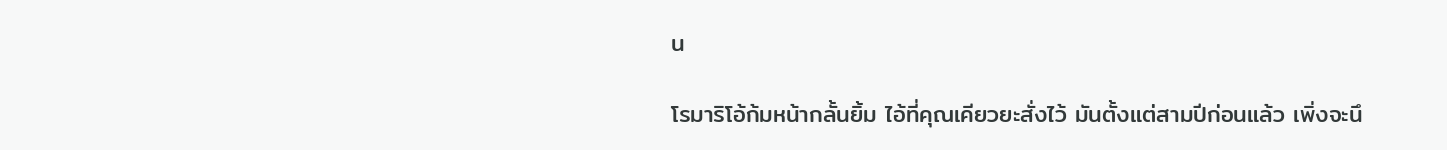น

โรมาริโอ้ก้มหน้ากลั้นยิ้ม ไอ้ที่คุณเคียวยะสั่งไว้ มันตั้งแต่สามปีก่อนแล้ว เพิ่งจะนึ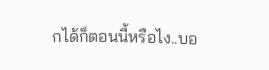กได้ก็ตอนนี้หรือไง..บอ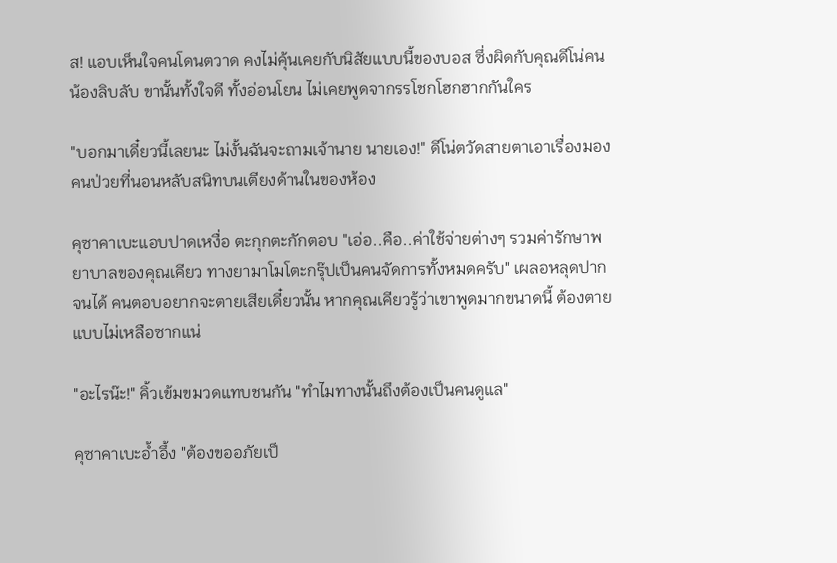ส! แอบเห็นใจคนโดนตวาด คงไม่คุ้นเคยกับนิสัยแบบนี้ของบอส ซึ่งผิดกับคุณดีโน่คนน้องลิบลับ ขานั้นทั้งใจดี ทั้งอ่อนโยน ไม่เคยพูดจากรรโชกโฮกฮากกันใคร

"บอกมาเดี๋ยวนี้เลยนะ ไม่งั้นฉันจะถามเจ้านาย นายเอง!" ดีโน่ตวัดสายตาเอาเรื่องมองคนป่วยที่นอนหลับสนิทบนเตียงด้านในของห้อง

คุซาคาเบะแอบปาดเหงื่อ ตะกุกตะกักตอบ "เอ่อ..คือ..ค่าใช้จ่ายต่างๆ รวมค่ารักษาพยาบาลของคุณเคียว ทางยามาโมโตะกรุ๊ปเป็นคนจัดการทั้งหมดครับ" เผลอหลุดปากจนได้ คนตอบอยากจะตายเสียเดี๋ยวนั้น หากคุณเคียวรู้ว่าเขาพูดมากขนาดนี้ ต้องตายแบบไม่เหลือซากแน่

"อะไรน๊ะ!" คิ้วเข้มขมวดแทบชนกัน "ทำไมทางนั้นถึงต้องเป็นคนดูแล"

คุซาคาเบะอ้ำอึ้ง "ต้องขออภัยเป็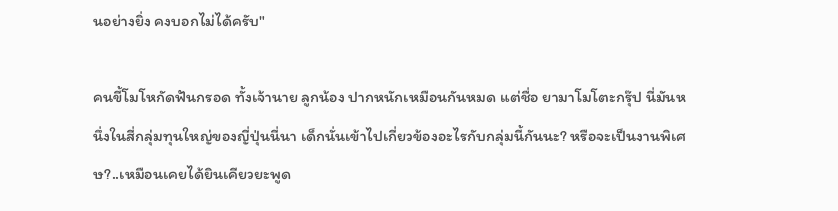นอย่างยิ่ง คงบอกไม่ได้ครับ"

คนขี้โมโหกัดฟันกรอด ทั้งเจ้านาย ลูกน้อง ปากหนักเหมือนกันหมด แต่ชื่อ ยามาโมโตะกรุ๊ป นี่มันหนึ่งในสี่กลุ่มทุนใหญ่ของญี่ปุ่นนี่นา เด็กนั่นเข้าไปเกี่ยวข้องอะไรกับกลุ่มนี้กันนะ? หรือจะเป็นงานพิเศษ?..เหมือนเคยได้ยินเคียวยะพูด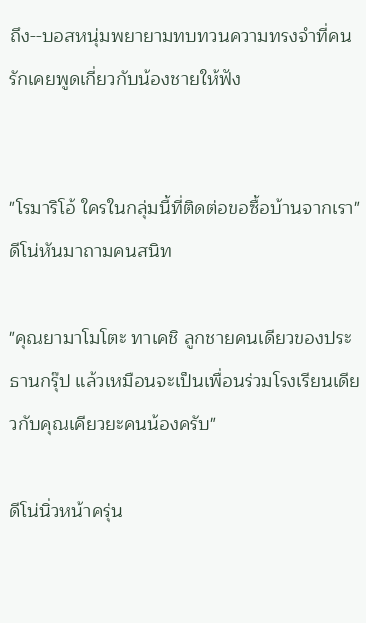ถึง--บอสหนุ่มพยายามทบทวนความทรงจำที่คนรักเคยพูดเกี่ยวกับน้องชายให้ฟัง


"โรมาริโอ้ ใครในกลุ่มนี้ที่ติดต่อขอซื้อบ้านจากเรา" ดีโน่หันมาถามคนสนิท

"คุณยามาโมโตะ ทาเคชิ ลูกชายคนเดียวของประธานกรุ๊ป แล้วเหมือนจะเป็นเพื่อนร่วมโรงเรียนเดียวกับคุณเคียวยะคนน้องครับ"

ดีโน่นิ่วหน้าครุ่น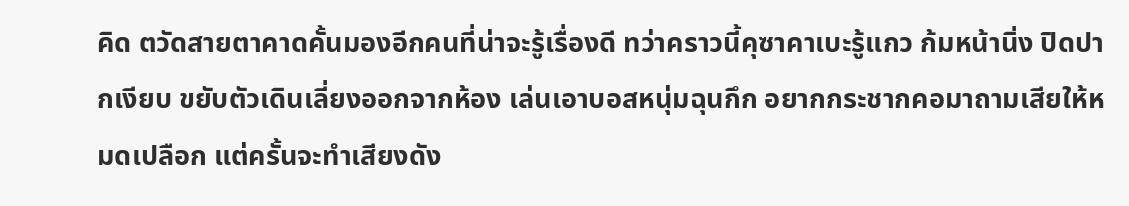คิด ตวัดสายตาคาดคั้นมองอีกคนที่น่าจะรู้เรื่องดี ทว่าคราวนี้คุซาคาเบะรู้แกว ก้มหน้านิ่ง ปิดปากเงียบ ขยับตัวเดินเลี่ยงออกจากห้อง เล่นเอาบอสหนุ่มฉุนกึก อยากกระชากคอมาถามเสียให้หมดเปลือก แต่ครั้นจะทำเสียงดัง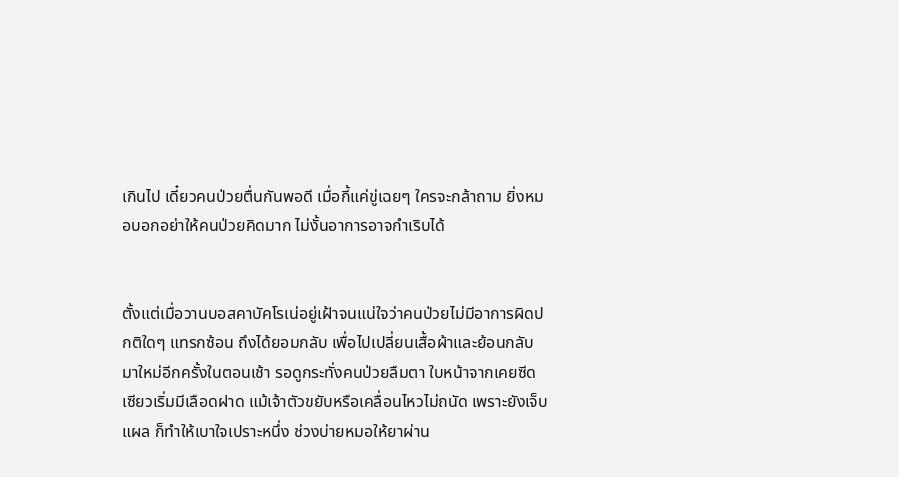เกินไป เดี๋ยวคนป่วยตื่นกันพอดี เมื่อกี้แค่ขู่เฉยๆ ใครจะกล้าถาม ยิ่งหมอบอกอย่าให้คนป่วยคิดมาก ไม่งั้นอาการอาจกำเริบได้


ตั้งแต่เมื่อวานบอสคาบัคโรเน่อยู่เฝ้าจนแน่ใจว่าคนป่วยไม่มีอาการผิดปกติใดๆ แทรกซ้อน ถึงได้ยอมกลับ เพื่อไปเปลี่ยนเสื้อผ้าและย้อนกลับมาใหม่อีกครั้งในตอนเช้า รอดูกระทั่งคนป่วยลืมตา ใบหน้าจากเคยซีดเซียวเริ่มมีเลือดฝาด แม้เจ้าตัวขยับหรือเคลื่อนไหวไม่ถนัด เพราะยังเจ็บแผล ก็ทำให้เบาใจเปราะหนึ่ง ช่วงบ่ายหมอให้ยาผ่าน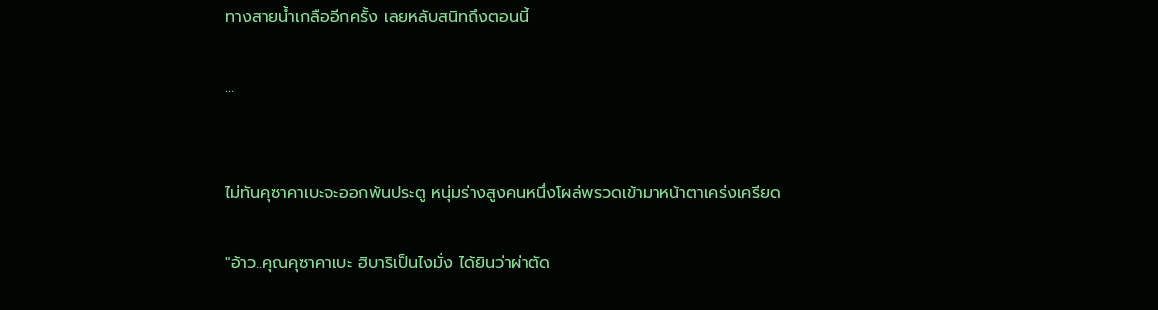ทางสายน้ำเกลืออีกครั้ง เลยหลับสนิทถึงตอนนี้

...


ไม่ทันคุซาคาเบะจะออกพ้นประตู หนุ่มร่างสูงคนหนึ่งโผล่พรวดเข้ามาหน้าตาเคร่งเครียด

"อ้าว..คุณคุซาคาเบะ ฮิบาริเป็นไงมั่ง ได้ยินว่าผ่าตัด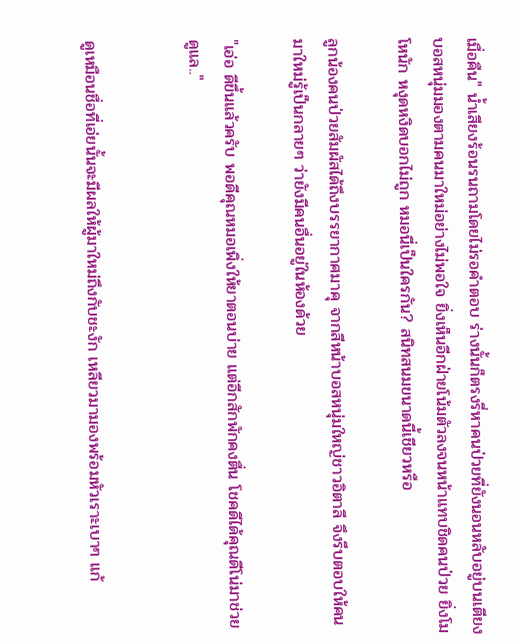เมื่อคืน" น้ำเสียงร้อนรนถามโดยไม่รอคำตอบ ร่างนั้นก็ตรงรี่หาคนป่วยที่ยังนอนหลับอยู่บนเตียง บอสหนุ่มมองตามคนมาใหม่อย่างไม่พอใจ ยิ่งเห็นอีกฝ่ายโน้มตัวลงจนหน้าแทบชิดคนป่วย ยิ่งโมโหนัก หงุดหงิดบอกไม่ถูก หมอนี่เป็นใครกัน? สนิทสนมขนาดนี้เชียวหรือ

ลูกน้องคนป่วยสัมผัสได้ถึงบรรยากาศมาคุ จากสีหน้าบอสหนุ่มใหญ่ชาวอิตาลี จึงรีบตอบให้คนมาใหม่รู้เป็นกลายๆ ว่ายังมีคนอื่นอยู่ในห้องด้วย

"เอ่อ ดีขึ้นแล้วครับ พอดีคุณหมอเพิ่งให้ยาตอนบ่าย แต่อีกสักพักคงตื่น โชคดีได้คุณดีโน่มาช่วยดูแล.."


ดูเหมือนชื่อที่เอ่ยนั้นจะมีผลให้ผู้มาใหม่ถึงกับชะงัก เหลียวมามองพร้อมหัวเราะเบาๆ แก้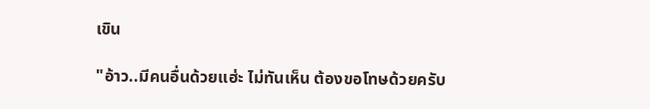เขิน

"อ้าว..มีคนอื่นด้วยแฮ่ะ ไม่ทันเห็น ต้องขอโทษด้วยครับ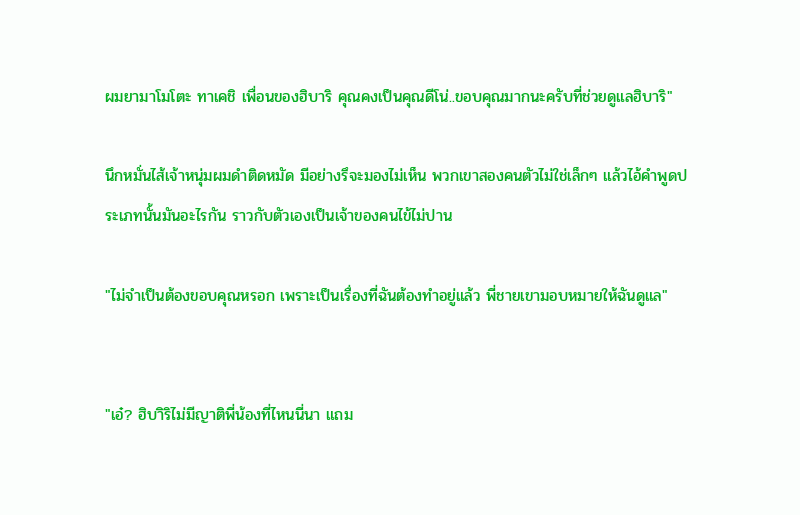ผมยามาโมโตะ ทาเคชิ เพื่อนของฮิบาริ คุณคงเป็นคุณดีโน่..ขอบคุณมากนะครับที่ช่วยดูแลฮิบาริ"

นึกหมั่นไส้เจ้าหนุ่มผมดำติดหมัด มีอย่างรึจะมองไม่เห็น พวกเขาสองคนตัวไม่ใช่เล็กๆ แล้วไอ้คำพูดประเภทนั้นมันอะไรกัน ราวกับตัวเองเป็นเจ้าของคนไข้ไม่ปาน

"ไม่จำเป็นต้องขอบคุณหรอก เพราะเป็นเรื่องที่ฉันต้องทำอยู่แล้ว พี่ชายเขามอบหมายให้ฉันดูแล"


"เอ๋? ฮิบาิริไม่มีญาติพี่น้องที่ไหนนี่นา แถม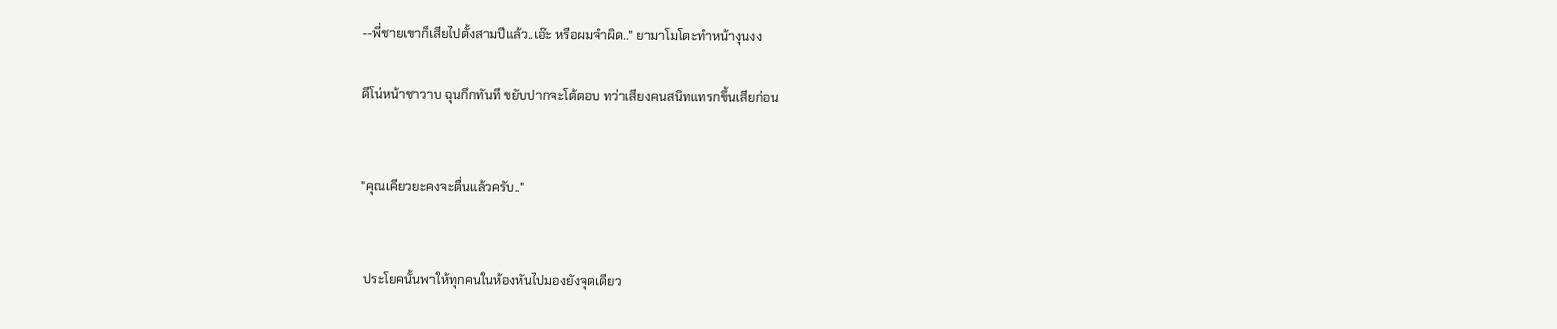--พี่ชายเขาก็เสียไปตั้งสามปีแล้ว..เอ๊ะ หรือผมจำผิด.." ยามาโมโตะทำหน้างุนงง

ดีโน่หน้าชาวาบ ฉุนกึกทันที ขยับปากจะโต้ตอบ ทว่าเสียงคนสนิทแทรกขึ้นเสียก่อน


"คุณเคียวยะคงจะตื่นแล้วครับ.."


 ประโยคนั้นพาให้ทุกคนในห้องหันไปมองยังจุดเดียว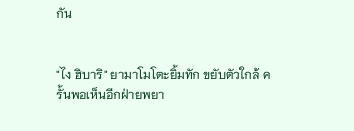กัน


"ไง ฮิบาริ" ยามาโมโตะยิ้มทัก ขยับตัวใกล้ ครั้นพอเห็นอีกฝ่ายพยา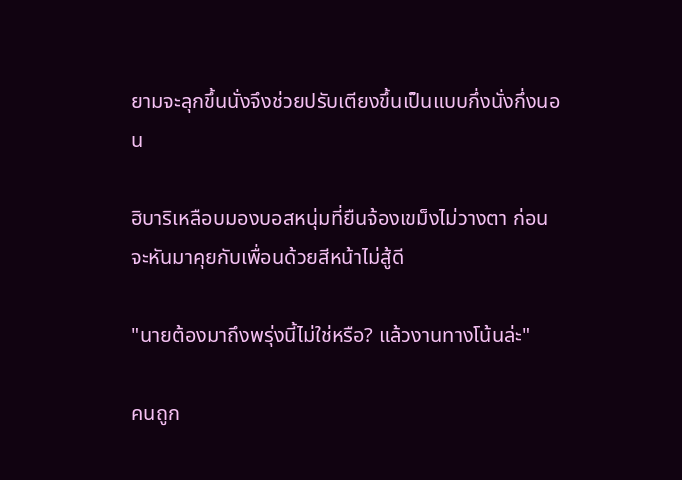ยามจะลุกขึ้นนั่งจึงช่วยปรับเตียงขึ้นเป็นแบบกึ่งนั่งกึ่งนอน

ฮิบาริเหลือบมองบอสหนุ่มที่ยืนจ้องเขม็งไม่วางตา ก่อนจะหันมาคุยกับเพื่อนด้วยสีหน้าไม่สู้ดี

"นายต้องมาถึงพรุ่งนี้ไม่ใช่หรือ? แล้วงานทางโน้นล่ะ"

คนถูก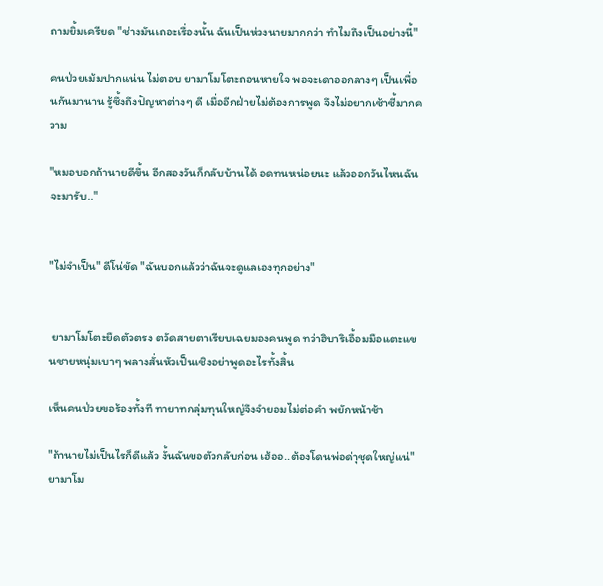ถามยิ้มเครียด "ช่างมันเถอะเรื่องนั้น ฉันเป็นห่วงนายมากกว่า ทำไมถึงเป็นอย่างนี้"

คนป่วยเม้มปากแน่น ไม่ตอบ ยามาโมโตะถอนหายใจ พอจะเดาออกลางๆ เป็นเพื่อนกันมานาน รู้ซึ้งถึงปัญหาต่างๆ ดี เมื่ออีกฝ่ายไม่ต้องการพูด จึงไม่อยากเซ้าซี้มากความ

"หมอบอกถ้านายดีขึ้น อีกสองวันก็กลับบ้านได้ อดทนหน่อยนะ แล้วออกวันไหนฉันจะมารับ.."


"ไม่จำเป็น" ดีโน่ขัด "ฉันบอกแล้วว่าฉันจะดูแลเองทุกอย่าง"


 ยามาโมโตะยืดตัวตรง ตวัดสายตาเรียบเฉยมองคนพูด ทว่าฮิบาริเอื้อมมือแตะแขนชายหนุ่มเบาๆ พลางสั่นหัวเป็นเชิงอย่าพูดอะไรทั้งสิ้น

เห็นคนป่วยขอร้องทั้งที ทายาทกลุ่มทุนใหญ่จึงจำยอมไม่ต่อคำ พยักหน้าช้า

"ถ้านายไม่เป็นไรก็ดีแล้ว งั้นฉันขอตัวกลับก่อน เฮ้ออ..ต้องโดนพ่อด่าุชุดใหญ่แน่" ยามาโม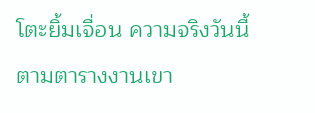โตะยิ้มเจื่อน ความจริงวันนี้ตามตารางงานเขา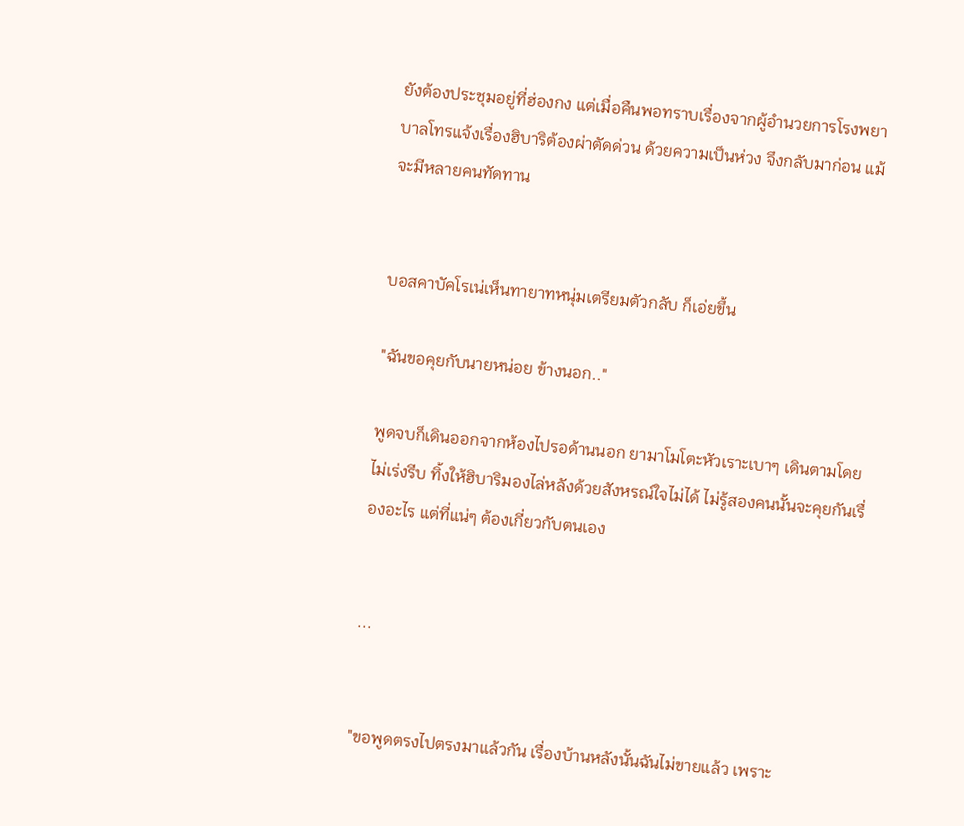ยังต้องประชุมอยู่ที่ฮ่องกง แต่เมื่อคืนพอทราบเรื่องจากผู้อำนวยการโรงพยาบาลโทรแจ้งเรื่องฮิบาริต้องผ่าตัดด่วน ด้วยความเป็นห่วง จึงกลับมาก่อน แม้จะมีหลายคนทัดทาน


บอสคาบัคโรเน่เห็นทายาทหนุ่มเตรียมตัวกลับ ก็เอ่ยขึ้น

"ฉันขอคุยกับนายหน่อย ข้างนอก.."

พูดจบก็เดินออกจากห้องไปรอด้านนอก ยามาโมโตะหัวเราะเบาๆ เดินตามโดยไม่เร่งรีบ ทิ้งให้ฮิบาริมองไล่หลังด้วยสังหรณ์ใจไม่ได้ ไม่รู้สองคนนั้นจะคุยกันเรื่องอะไร แต่ที่แน่ๆ ต้องเกี่ยวกับตนเอง


...


"ขอพูดตรงไปตรงมาแล้วกัน เรื่องบ้านหลังนั้นฉันไม่ขายแล้ว เพราะ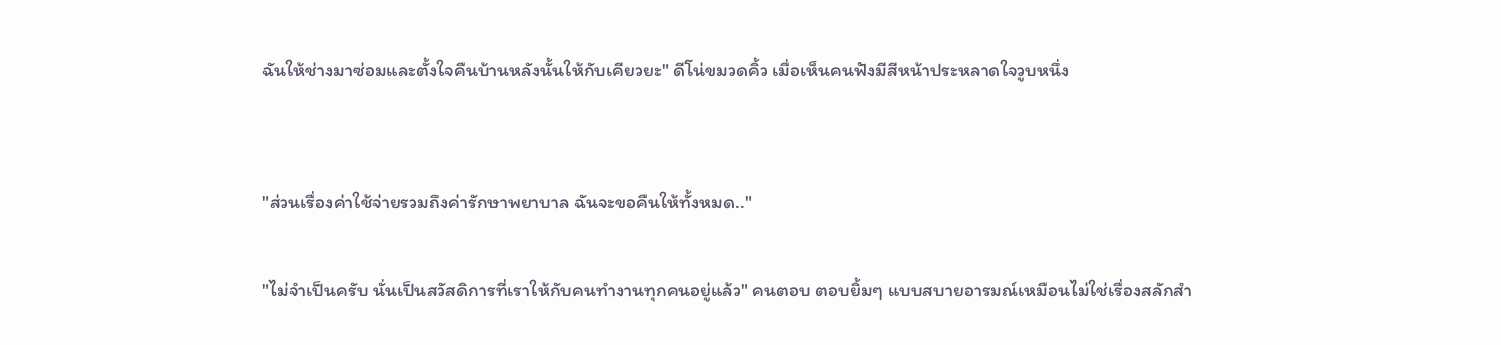ฉันให้ช่างมาซ่อมและตั้งใจคืนบ้านหลังนั้นให้กับเคียวยะ" ดีโน่ขมวดคิ้ว เมื่อเห็นคนฟังมีสีหน้าประหลาดใจวูบหนึ่ง


"ส่วนเรื่องค่าใช้จ่ายรวมถึงค่ารักษาพยาบาล ฉันจะขอคืนให้ทั้งหมด.."

"ไม่จำเป็นครับ นั่นเป็นสวัสดิการที่เราให้กับคนทำงานทุกคนอยู่แล้ว" คนตอบ ตอบยิ้มๆ แบบสบายอารมณ์เหมือนไม่ใช่เรื่องสลักสำ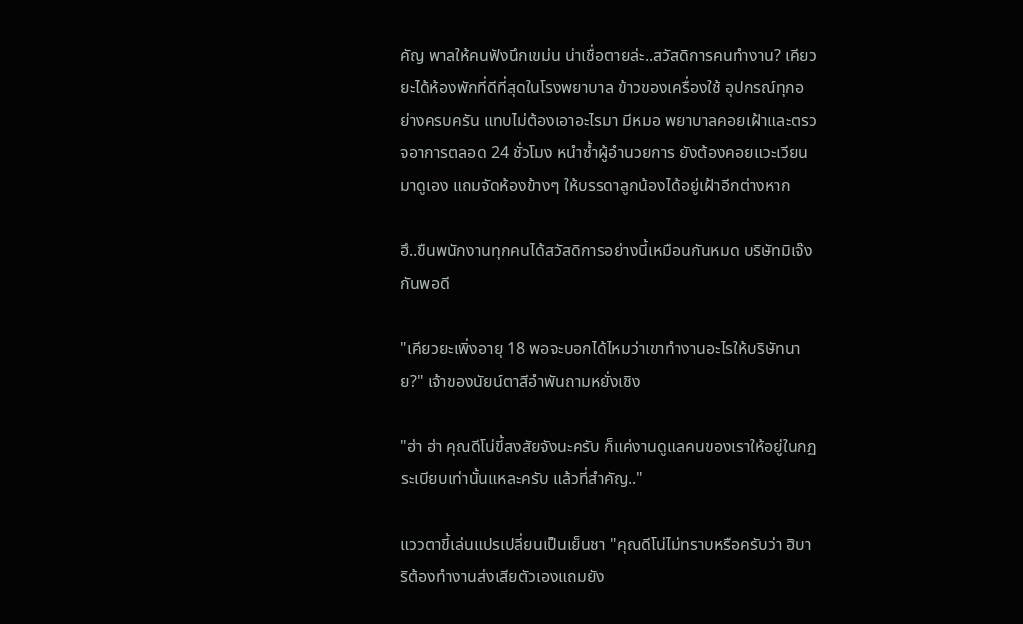คัญ พาลให้คนฟังนึกเขม่น น่าเชื่อตายล่ะ..สวัสดิการคนทำงาน? เคียวยะได้ห้องพักที่ดีที่สุดในโรงพยาบาล ข้าวของเครื่องใช้ อุปกรณ์ทุกอย่างครบครัน แทบไม่ต้องเอาอะไรมา มีหมอ พยาบาลคอยเฝ้าและตรวจอาการตลอด 24 ชั่วโมง หนำซ้ำผู้อำนวยการ ยังต้องคอยแวะเวียนมาดูเอง แถมจัดห้องข้างๆ ให้บรรดาลูกน้องได้อยู่เฝ้าอีกต่างหาก

ฮึ..ขืนพนักงานทุกคนได้สวัสดิการอย่างนี้เหมือนกันหมด บริษัทมิเจ๊งกันพอดี

"เคียวยะเพิ่งอายุ 18 พอจะบอกได้ไหมว่าเขาทำงานอะไรให้บริษัทนาย?" เจ้าของนัยน์ตาสีอำพันถามหยั่งเชิง

"ฮ่า ฮ่า คุณดีโน่ขี้สงสัยจังนะครับ ก็แค่งานดูแลคนของเราให้อยู่ในกฏระเบียบเท่านั้นแหละครับ แล้วที่สำคัญ.."

แววตาขี้เล่นแปรเปลี่ยนเป็นเย็นชา "คุณดีโน่ไม่ทราบหรือครับว่า ฮิบาริต้องทำงานส่งเสียตัวเองแถมยัง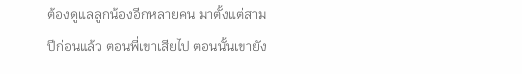ต้องดูแลลูกน้องอีกหลายคน มาตั้งแต่สามปีก่อนแล้ว ตอนพี่เขาเสียไป ตอนนั้นเขายัง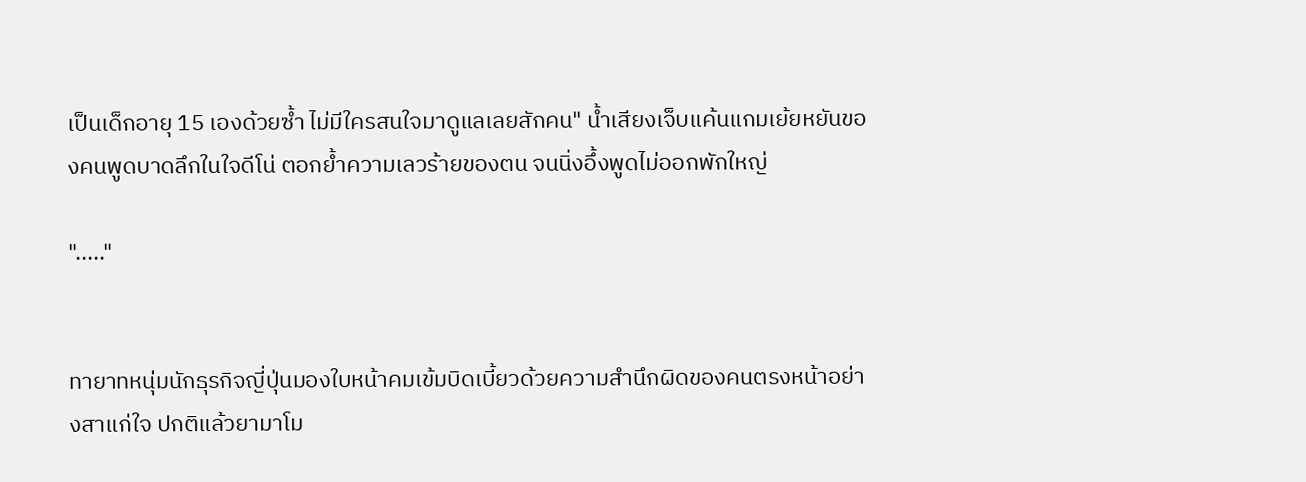เป็นเด็กอายุ 15 เองด้วยซ้ำ ไม่มีใครสนใจมาดูแลเลยสักคน" น้ำเสียงเจ็บแค้นแกมเย้ยหยันของคนพูดบาดลึกในใจดีโน่ ตอกย้ำความเลวร้ายของตน จนนิ่งอึ้งพูดไม่ออกพักใหญ่

"....."


ทายาทหนุ่มนักธุรกิจญี่ปุ่นมองใบหน้าคมเข้มบิดเบี้ยวด้วยความสำนึกผิดของคนตรงหน้าอย่างสาแก่ใจ ปกติแล้วยามาโม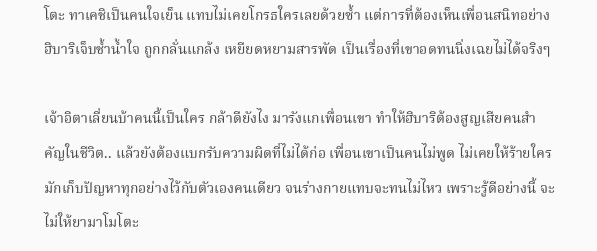โตะ ทาเคชิเป็นคนใจเย็น แทบไม่เคยโกรธใครเลยด้วยซ้ำ แต่การที่ต้องเห็นเพื่อนสนิทอย่างฮิบาริเจ็บช้ำน้ำใจ ถูกกลั่นแกล้ง เหยียดหยามสารพัด เป็นเรื่องที่เขาอดทนนิ่งเฉยไม่ได้จริงๆ

เจ้าอิตาเลี่ยนบ้าคนนี้เป็นใคร กล้าดียังไง มารังแกเพื่อนเขา ทำให้ฮิบาริต้องสูญเสียคนสำคัญในชีวิต.. แล้วยังต้องแบกรับความผิดที่ไม่ได้ก่อ เพื่อนเขาเป็นคนไม่พูด ไม่เคยให้ร้ายใคร มักเก็บปัญหาทุกอย่างไว้กับตัวเองคนเดียว จนร่างกายแทบจะทนไม่ไหว เพราะรู้ดีอย่างนี้ จะไม่ให้ยามาโมโตะ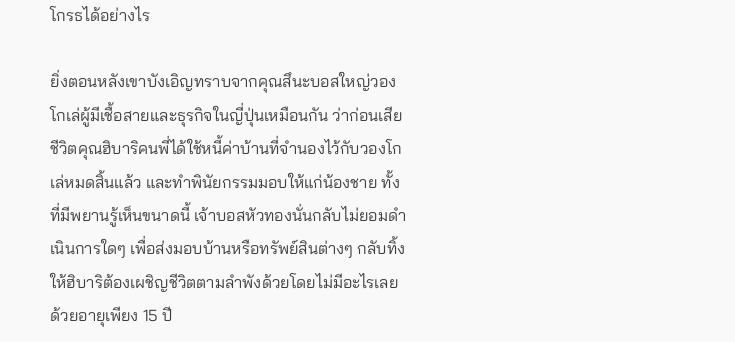โกรธได้อย่างไร

ยิ่งตอนหลังเขาบังเอิญทราบจากคุณสึนะบอสใหญ่วองโกเล่ผู้มีเชื้อสายและธุรกิจในญี่ปุ่นเหมือนกัน ว่าก่อนเสียชีวิตคุณฮิบาริคนพี่ได้ใช้หนี้ค่าบ้านที่จำนองไว้กับวองโกเล่หมดสิ้นแล้ว และทำพินัยกรรมมอบให้แก่น้องชาย ทั้งที่มีพยานรู้เห็นขนาดนี้ เจ้าบอสหัวทองนั่นกลับไม่ยอมดำเนินการใดๆ เพื่อส่งมอบบ้านหรือทรัพย์สินต่างๆ กลับทิ้งให้ฮิบาริต้องเผชิญชีวิตตามลำพังด้วยโดยไม่มีอะไรเลย ด้วยอายุเพียง 15 ปี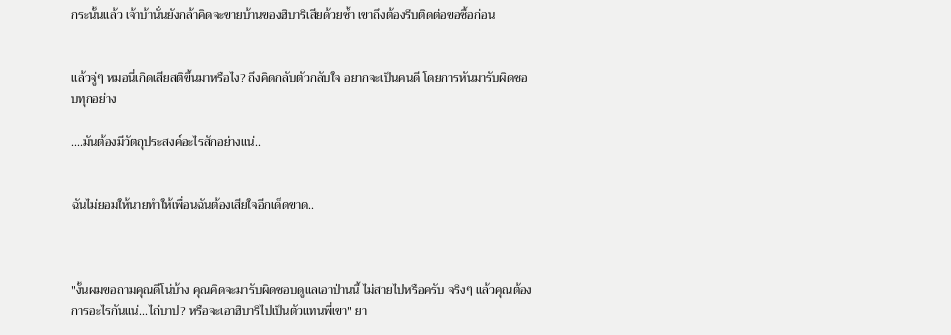กระนั้นแล้ว เจ้าบ้านั่นยังกล้าคิดจะขายบ้านของฮิบาริเสียด้วยซ้ำ เขาถึงต้องรีบติดต่อขอซื้อก่อน


แล้วจู่ๆ หมอนี่เกิดเสียสติขึ้นมาหรือไง? ถึงคิดกลับตัวกลับใจ อยากจะเป็นคนดี โดยการหันมารับผิดชอบทุกอย่าง

....มันต้องมีวัตถุประสงค์อะไรสักอย่างแน่..


ฉันไม่ยอมให้นายทำให้เพื่อนฉันต้องเสียใจอีกเด็ดขาด..



"งั้นผมขอถามคุณดีโน่บ้าง คุณคิดจะมารับผิดชอบดูแลเอาป่านนี้ ไม่สายไปหรือครับ จริงๆ แล้วคุณต้องการอะไรกันแน่...ไถ่บาป? หรือจะเอาฮิบาริไปเป็นตัวแทนพี่เขา" ยา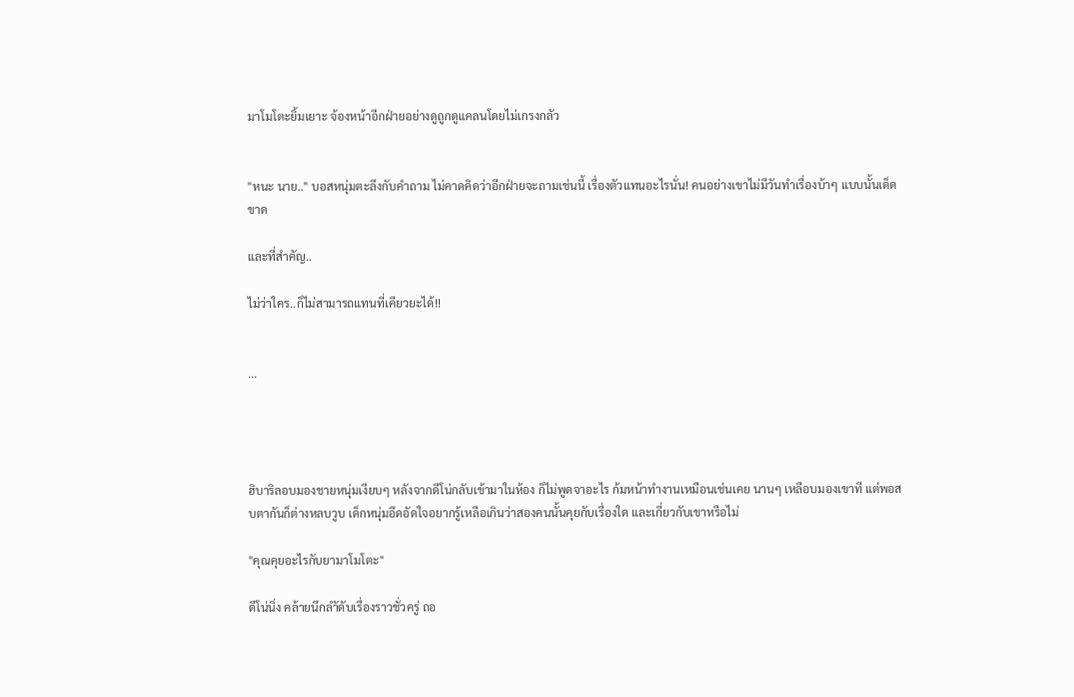มาโมโตะยิ้มเยาะ จ้องหน้าอีกฝ่ายอย่างดูถูกดูแคลนโดยไม่เกรงกลัว


"หนะ นาย.." บอสหนุ่มตะลึงกับคำถาม ไม่คาดคิดว่าอีกฝ่ายจะถามเช่นนี้ เรื่องตัวแทนอะไรนั่น! คนอย่างเขาไม่มีวันทำเรื่องบ้าๆ แบบนั้นเด็ดขาด

และที่สำคัญ..

ไม่ว่าใคร..ก็ไม่สามารถแทนที่เคียวยะได้!!


...




ฮิบาริลอบมองชายหนุ่มเงียบๆ หลังจากดีโน่กลับเข้ามาในห้อง ก็ไม่พูดจาอะไร ก้มหน้าทำงานเหมือนเช่นเคย นานๆ เหลือบมองเขาที แต่พอสบตากันก็ต่างหลบวูบ เด็กหนุ่มอึดอัดใจอยากรู้เหลือเกินว่าสองคนนั้นคุยกับเรื่องใด และเกี่ยวกับเขาหรือไม่

"คุณคุยอะไรกับยามาโมโตะ"

ดีโน่นิ่ง คล้ายนึกลำัดับเรื่องราวชั่วครู่ ถอ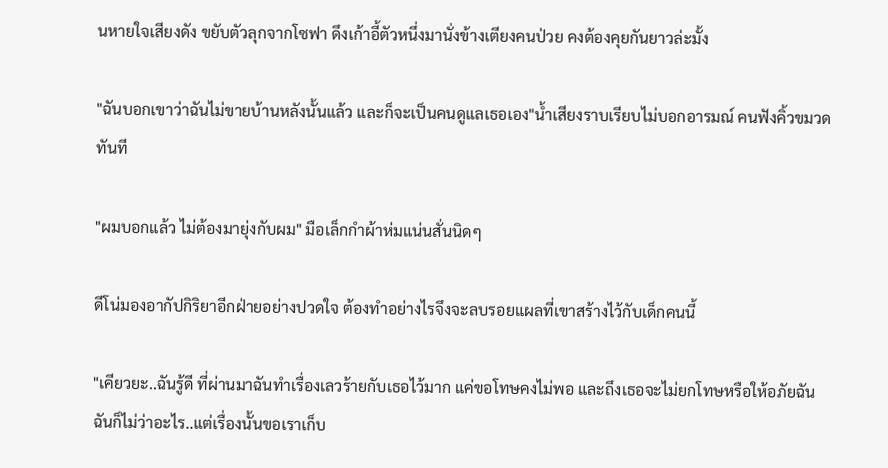นหายใจเสียงดัง ขยับตัวลุกจากโซฟา ดึงเก้าอี้ตัวหนึ่งมานั่งข้างเตียงคนป่วย คงต้องคุยกันยาวล่ะมั้ง

"ฉันบอกเขาว่าฉันไม่ขายบ้านหลังนั้นแล้ว และก็จะเป็นคนดูแลเธอเอง"น้ำเสียงราบเรียบไม่บอกอารมณ์ คนฟังคิ้วขมวดทันที

"ผมบอกแล้ว ไม่ต้องมายุ่งกับผม" มือเล็กกำผ้าห่มแน่นสั่นนิดๆ

ดีโน่มองอากัปกิริยาอีกฝ่ายอย่างปวดใจ ต้องทำอย่างไรจึงจะลบรอยแผลที่เขาสร้างไว้กับเด็กคนนี้

"เคียวยะ..ฉันรู้ดี ที่ผ่านมาฉันทำเรื่องเลวร้ายกับเธอไว้มาก แค่ขอโทษคงไม่พอ และถึงเธอจะไม่ยกโทษหรือให้อภัยฉัน ฉันก็ไม่ว่าอะไร..แต่เรื่องนั้นขอเราเก็บ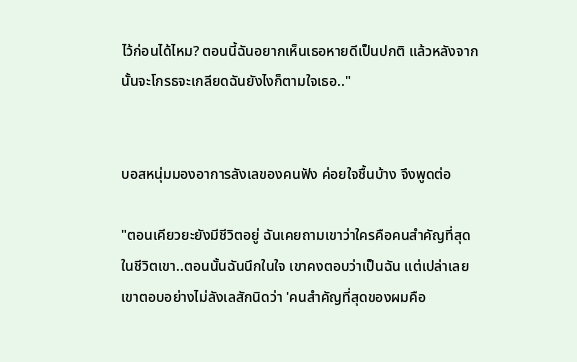ไว้ก่อนได้ไหม? ตอนนี้ฉันอยากเห็นเธอหายดีเป็นปกติ แล้วหลังจากนั้นจะโกรธจะเกลียดฉันยังไงก็ตามใจเธอ.."


บอสหนุ่มมองอาการลังเลของคนฟัง ค่อยใจชื้นบ้าง จึงพูดต่อ

"ตอนเคียวยะยังมีชีวิตอยู่ ฉันเคยถามเขาว่าใครคือคนสำคัญที่สุดในชีวิตเขา..ตอนนั้นฉันนึกในใจ เขาคงตอบว่าเป็นฉัน แต่เปล่าเลย เขาตอบอย่างไม่ลังเลสักนิดว่า 'คนสำคัญที่สุดของผมคือ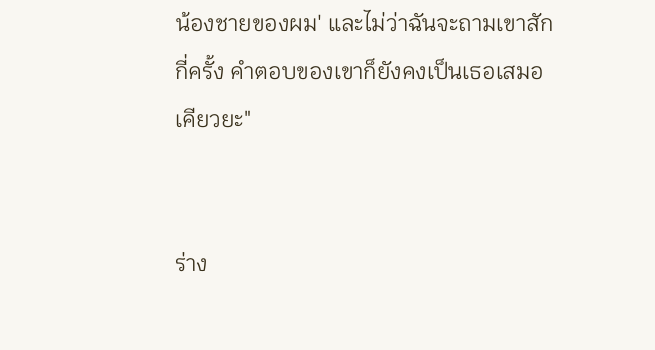น้องชายของผม' และไม่ว่าฉันจะถามเขาสักกี่ครั้ง คำตอบของเขาก็ยังคงเป็นเธอเสมอ เคียวยะ"


ร่าง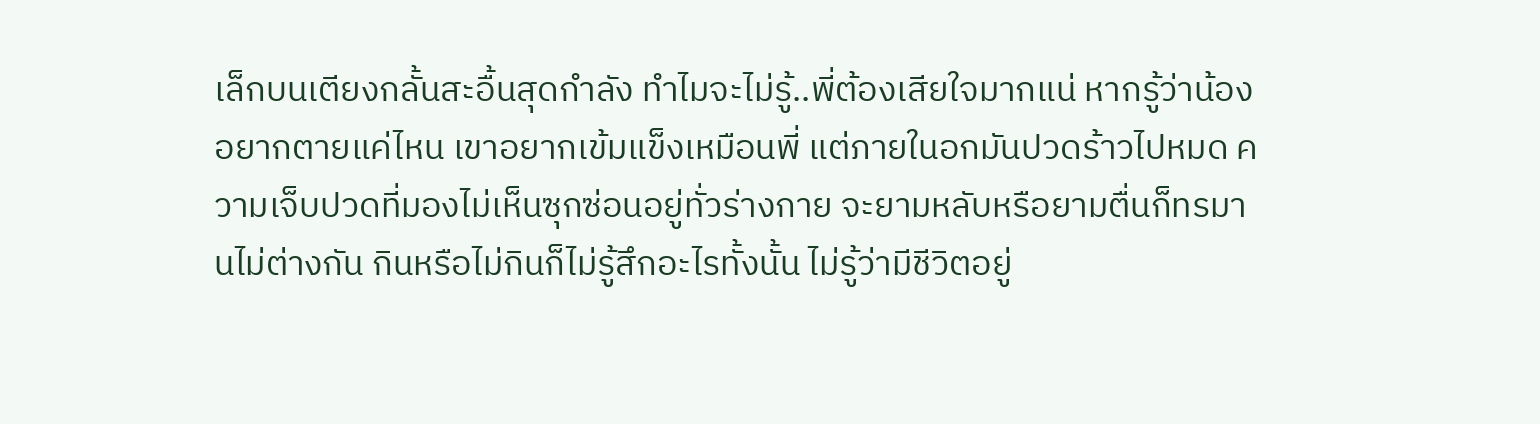เล็กบนเตียงกลั้นสะอื้นสุดกำลัง ทำไมจะไม่รู้..พี่ต้องเสียใจมากแน่ หากรู้ว่าน้องอยากตายแค่ไหน เขาอยากเข้มแข็งเหมือนพี่ แต่ภายในอกมันปวดร้าวไปหมด ความเจ็บปวดที่มองไม่เห็นซุกซ่อนอยู่ทั่วร่างกาย จะยามหลับหรือยามตื่นก็ทรมานไม่ต่างกัน กินหรือไม่กินก็ไม่รู้สึกอะไรทั้งนั้น ไม่รู้ว่ามีชีวิตอยู่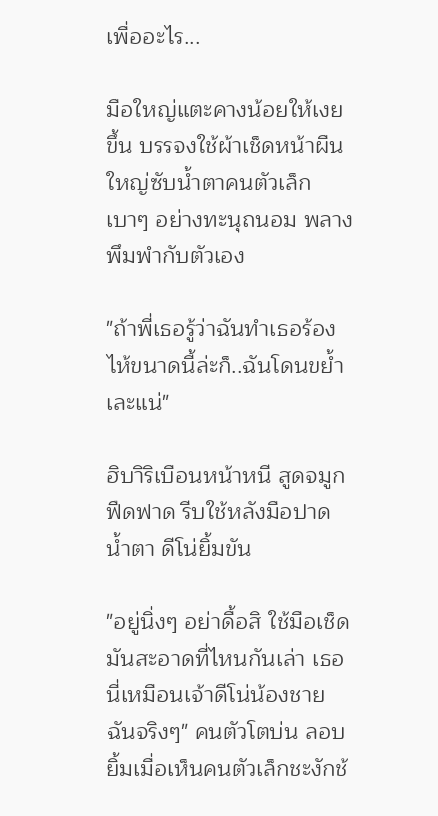เพื่ออะไร...

มือใหญ่แตะคางน้อยให้เงยขึ้น บรรจงใช้ผ้าเช็ดหน้าผืนใหญ่ซับน้ำตาคนตัวเล็กเบาๆ อย่างทะนุถนอม พลางพึมพำกับตัวเอง

"ถ้าพี่เธอรู้ว่าฉันทำเธอร้องไห้ขนาดนี้ล่ะก็..ฉันโดนขย้ำเละแน่"

ฮิบาิริเบือนหน้าหนี สูดจมูกฟืดฟาด รีบใช้หลังมือปาดน้ำตา ดีโน่ยิ้มขัน

"อยู่นิ่งๆ อย่าดื้อสิ ใช้มือเช็ดมันสะอาดที่ไหนกันเล่า เธอนี่เหมือนเจ้าดีโน่น้องชายฉันจริงๆ" คนตัวโตบ่น ลอบยิ้มเมื่อเห็นคนตัวเล็กชะงักช้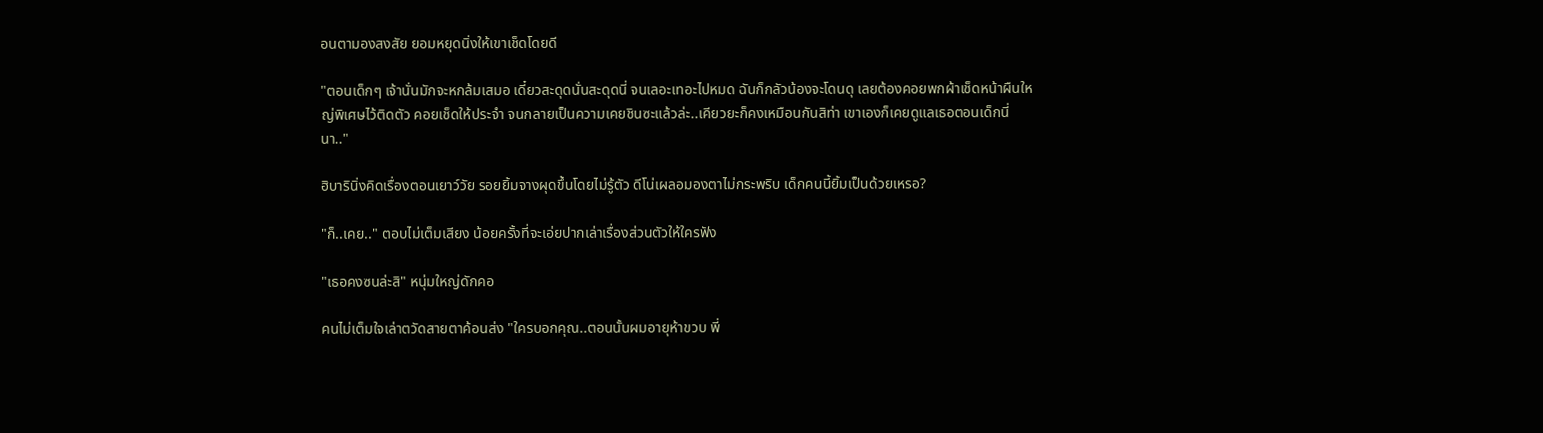อนตามองสงสัย ยอมหยุดนิ่งให้เขาเช็ดโดยดี

"ตอนเด็กๆ เจ้านั่นมักจะหกล้มเสมอ เดี๋ยวสะดุดนั่นสะดุดนี่ จนเลอะเทอะไปหมด ฉันก็กลัวน้องจะโดนดุ เลยต้องคอยพกผ้าเช็ดหน้าผืนใหญ่พิเศษไว้ติดตัว คอยเช็ดให้ประจำ จนกลายเป็นความเคยชินซะแล้วล่ะ..เคียวยะก็คงเหมือนกันสิท่า เขาเองก็เคยดูแลเธอตอนเด็กนี่นา.."

ฮิบารินิ่งคิดเรื่องตอนเยาว์วัย รอยยิ้มจางผุดขึ้นโดยไม่รู้ตัว ดีโน่เผลอมองตาไม่กระพริบ เด็กคนนี้ยิ้มเป็นด้วยเหรอ?

"ก็..เคย.." ตอบไม่เต็มเสียง น้อยครั้งที่จะเอ่ยปากเล่าเรื่องส่วนตัวให้ใครฟัง

"เธอคงซนล่ะสิ" หนุ่มใหญ่ดักคอ

คนไม่เต็มใจเล่าตวัดสายตาค้อนส่ง "ใครบอกคุณ..ตอนนั้นผมอายุห้าขวบ พี่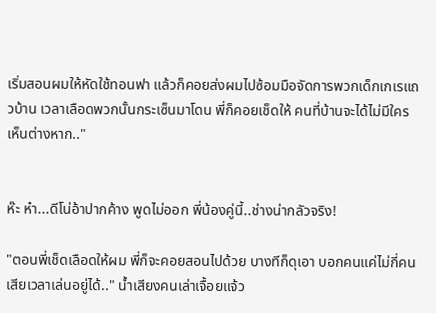เริ่มสอนผมให้หัดใช้ทอนฟา แล้วก็คอยส่งผมไปซ้อมมือจัดการพวกเด็กเกเรแถวบ้าน เวลาเลือดพวกนั้นกระเซ็นมาโดน พี่ก็คอยเช็ดให้ คนที่บ้านจะได้ไม่มีใครเห็นต่างหาก.."


ห๊ะ ห๋า...ดีโน่อ้าปากค้าง พูดไม่ออก พี่น้องคู่นี้..ช่างน่ากลัวจริง!

"ตอนพี่เช็ดเลือดให้ผม พี่ก็จะคอยสอนไปด้วย บางทีก็ดุเอา บอกคนแค่ไม่กี่คน เสียเวลาเล่นอยู่ได้.." น้ำเสียงคนเล่าเจื้อยแจ้ว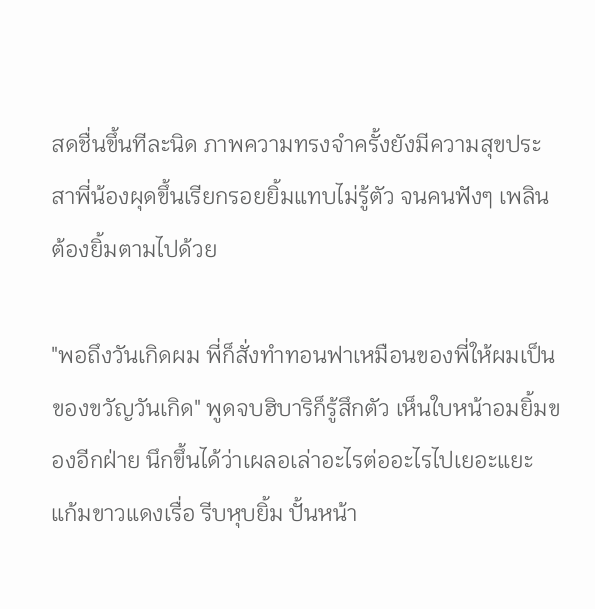สดชื่นขึ้นทีละนิด ภาพความทรงจำครั้งยังมีความสุขประสาพี่น้องผุดขึ้นเรียกรอยยิ้มแทบไม่รู้ตัว จนคนฟังๆ เพลินต้องยิ้มตามไปด้วย

"พอถึงวันเกิดผม พี่ก็สั่งทำทอนฟาเหมือนของพี่ให้ผมเป็นของขวัญวันเกิด" พูดจบฮิบาริก็รู้สึกตัว เห็นใบหน้าอมยิ้มของอีกฝ่าย นึกขึ้นได้ว่าเผลอเล่าอะไรต่ออะไรไปเยอะแยะ แก้มขาวแดงเรื่อ รีบหุบยิ้ม ปั้นหน้า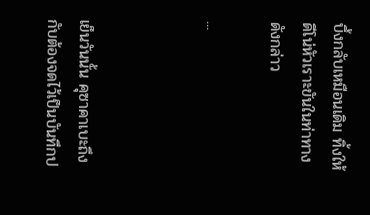บึ้งกลับเหมือนเดิม ทิ้งให้ดีโน่หัวเราะขันในท่าทางดังกล่าว

...



เย็นวันนั้น คุซาคาเบะถึงกับต้องจดไว้เป็นบันทึกป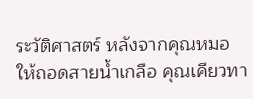ระวัติศาสตร์ หลังจากคุณหมอให้ถอดสายน้ำเกลือ คุณเคียวทา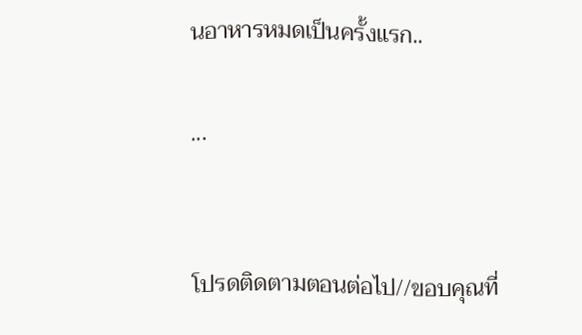นอาหารหมดเป็นครั้งแรก..

...


โปรดติดตามตอนต่อไป//ขอบคุณที่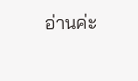อ่านค่ะ